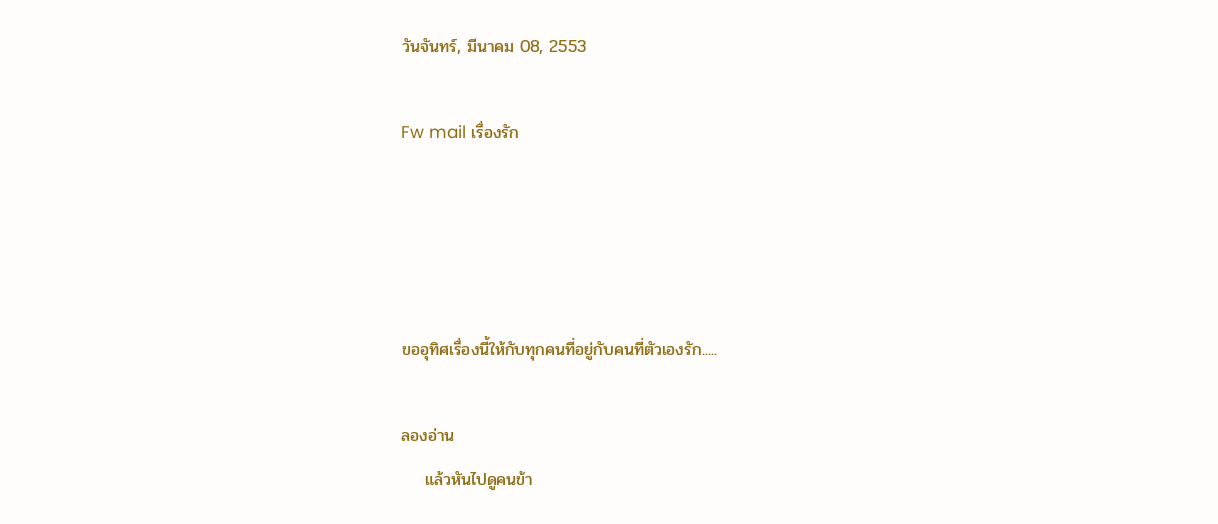วันจันทร์, มีนาคม 08, 2553

Fw mail เรื่องรัก




ขออุทิศเรื่องนี้ให้กับทุกคนที่อยู่กับคนที่ตัวเองรัก.....

ลองอ่าน
    แล้วหันไปดูคนข้า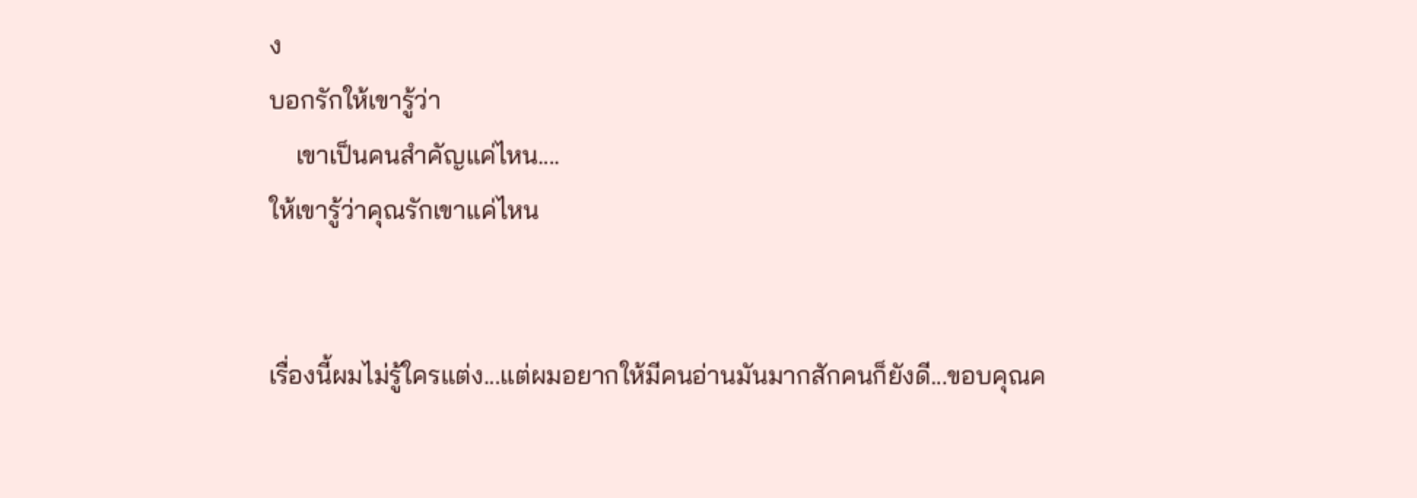ง
บอกรักให้เขารู้ว่า
    เขาเป็นคนสำคัญแค่ไหน....
ให้เขารู้ว่าคุณรักเขาแค่ไหน


เรื่องนี้ผมไม่รู้ใครแต่ง...แต่ผมอยากให้มีคนอ่านมันมากสักคนก็ยังดี...ขอบคุณค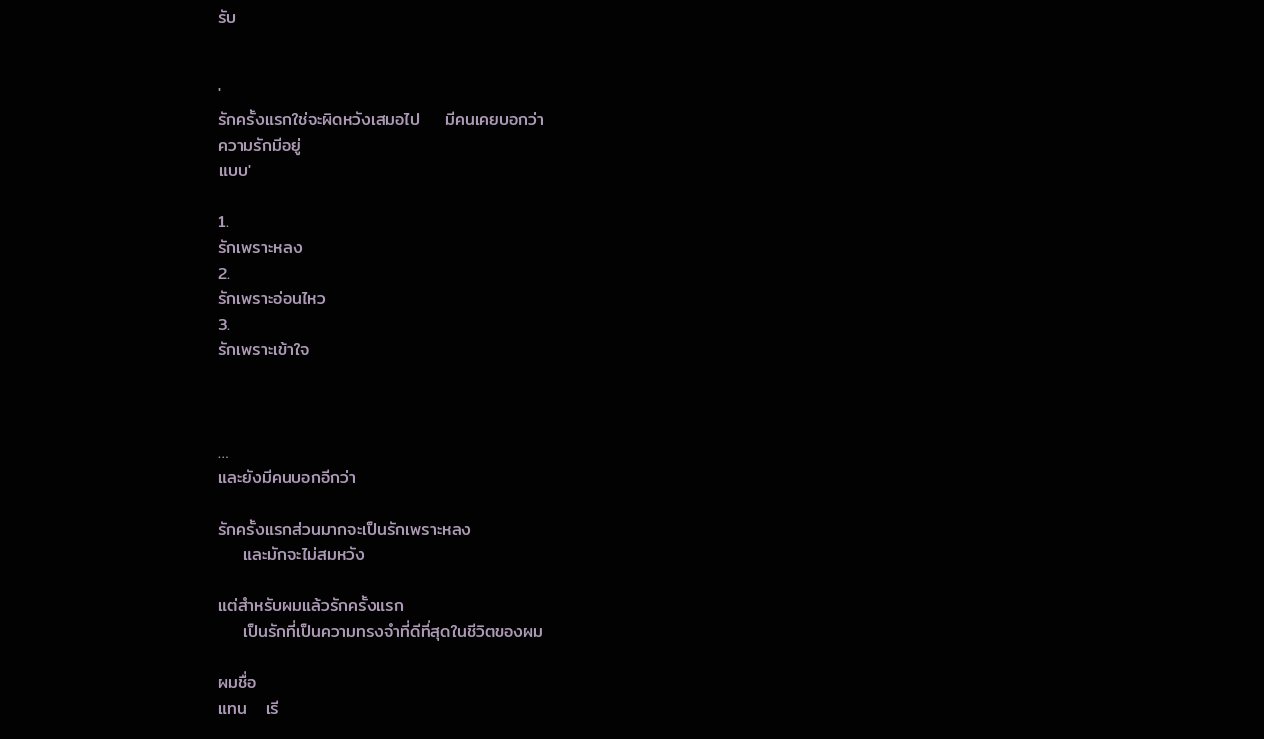รับ


'
รักครั้งแรกใช่จะผิดหวังเสมอไป    มีคนเคยบอกว่า
ความรักมีอยู่
แบบ'

1.
รักเพราะหลง
2.
รักเพราะอ่อนไหว
3.
รักเพราะเข้าใจ



…
และยังมีคนบอกอีกว่า

รักครั้งแรกส่วนมากจะเป็นรักเพราะหลง
    และมักจะไม่สมหวัง

แต่สำหรับผมแล้วรักครั้งแรก
    เป็นรักที่เป็นความทรงจำที่ดีที่สุดในชีวิตของผม

ผมชื่อ
แทน   เรี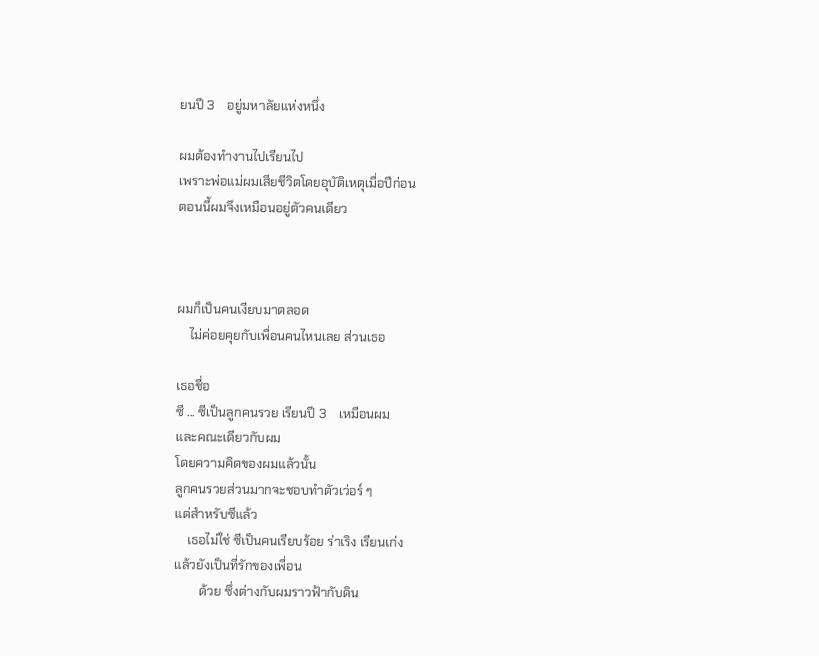ยนปี 3    อยู่มหาลัยแห่งหนึ่ง

ผมต้องทำงานไปเรียนไป
เพราะพ่อแม่ผมเสียชีวิตโดยอุบัติเหตุเมื่อปีก่อน
ตอนนี้ผมจึงเหมือนอยู่ตัวคนเดียว



ผมก็เป็นคนเงียบมาตลอด
    ไม่ค่อยคุยกับเพื่อนคนไหนเลย ส่วนเธอ

เธอชื่อ
ซี ... ซีเป็นลูกคนรวย เรียนปี 3    เหมือนผม
และคณะเดียวกับผม
โดยความคิดของผมแล้วนั้น
ลูกคนรวยส่วนมากจะชอบทำตัวเว่อร์ ๆ
แต่สำหรับซีแล้ว
    เธอไม่ใช่ ซีเป็นคนเรียบร้อย ร่าเริง เรียนเก่ง
แล้วยังเป็นที่รักของเพื่อน
        ด้วย ซึ่งต่างกับผมราวฟ้ากับดิน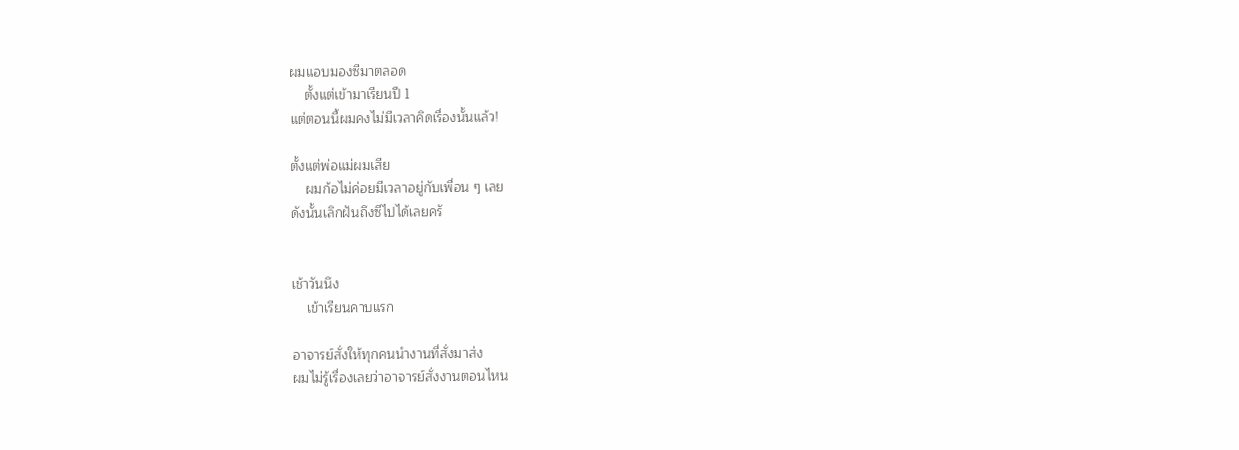ผมแอบมองซีมาตลอด
    ตั้งแต่เข้ามาเรียนปี 1
แต่ตอนนี้ผมคงไม่มีเวลาคิดเรื่องนั้นแล้ว!

ตั้งแต่พ่อแม่ผมเสีย
    ผมก้อไม่ค่อยมีเวลาอยู่กับเพื่อน ๆ เลย
ดังนั้นเลิกฝันถึงซีไปได้เลยครั


เช้าวันนึง
    เข้าเรียนคาบแรก

อาจารย์สั่งให้ทุกคนนำงานที่สั่งมาส่ง
ผมไม่รู้เรื่องเลยว่าอาจารย์สั่งงานตอนไหน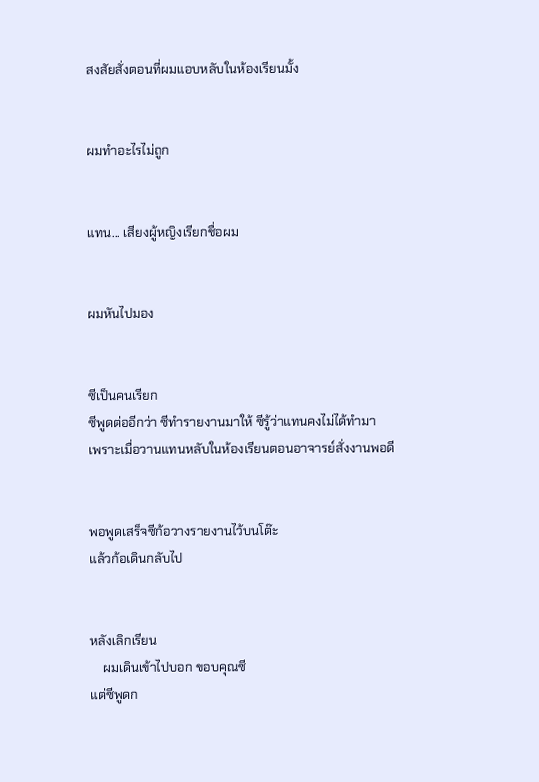สงสัยสั่งตอนที่ผมแอบหลับในห้องเรียนมั้ง


ผมทำอะไรไม่ถูก


แทน... เสียงผู้หญิงเรียกชื่อผม


ผมหันไปมอง


ซีเป็นคนเรียก
ซีพูดต่ออีกว่า ซีทำรายงานมาให้ ซีรู้ว่าแทนคงไม่ได้ทำมา
เพราะเมื่อวานแทนหลับในห้องเรียนตอนอาจารย์สั่งงานพอดี


พอพูดเสร็จซีก้อวางรายงานไว้บนโต๊ะ
แล้วก้อเดินกลับไป


หลังเลิกเรียน
    ผมเดินเข้าไปบอก ขอบคุณซี
แต่ซีพูดก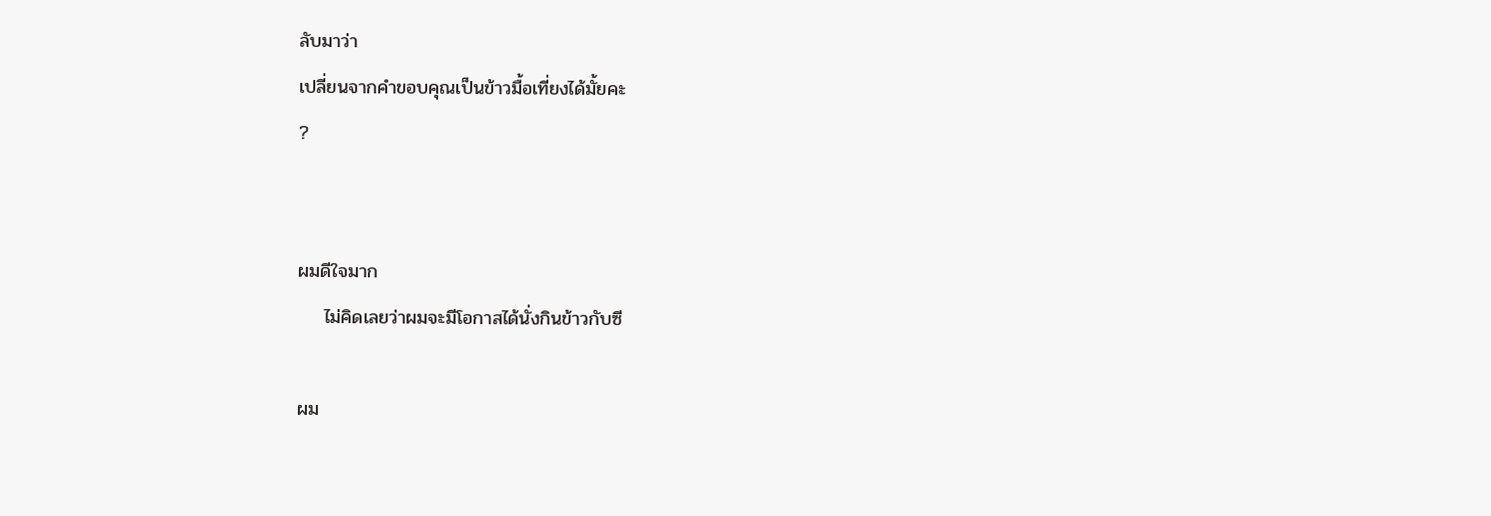ลับมาว่า
เปลี่ยนจากคำขอบคุณเป็นข้าวมื้อเที่ยงได้มั้ยคะ
?


ผมดีใจมาก
    ไม่คิดเลยว่าผมจะมีโอกาสได้นั่งกินข้าวกับซี

ผม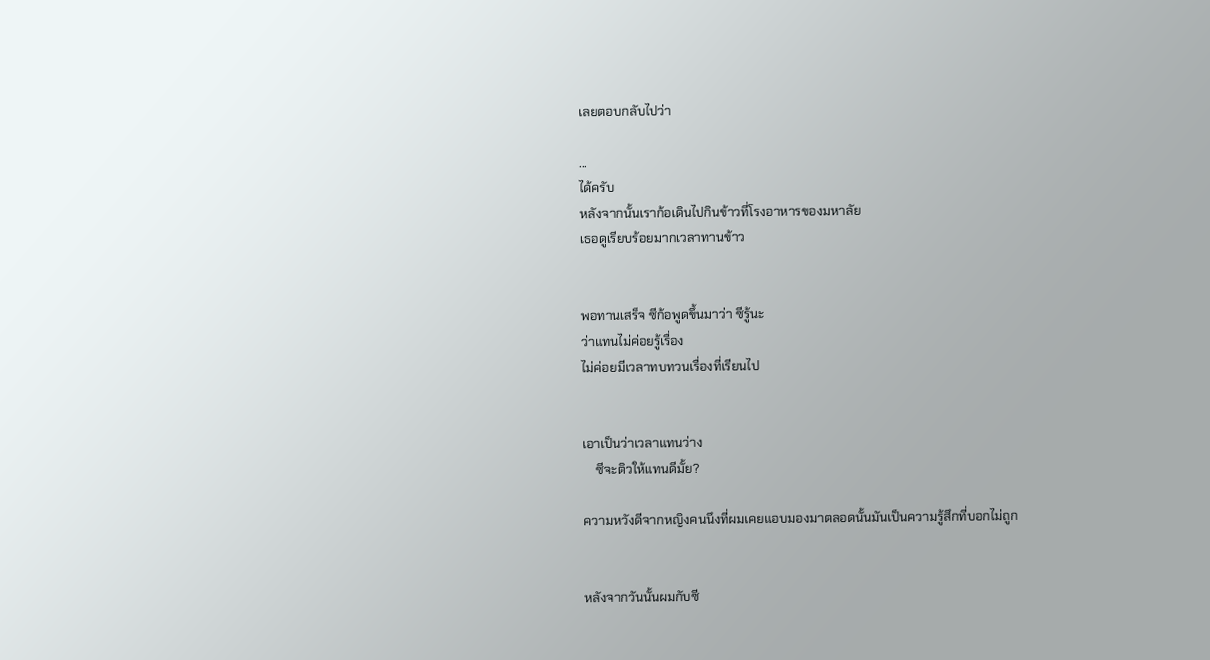เลยตอบกลับไปว่า

...
ได้ครับ
หลังจากนั้นเราก้อเดินไปกินข้าวที่โรงอาหารของมหาลัย
เธอดูเรียบร้อยมากเวลาทานข้าว


พอทานเสร็จ ซีก้อพูดขึ้นมาว่า ซีรู้นะ
ว่าแทนไม่ค่อยรู้เรื่อง
ไม่ค่อยมีเวลาทบทวนเรื่องที่เรียนไป


เอาเป็นว่าเวลาแทนว่าง
    ซีจะติวให้แทนดีมั้ย?

ความหวังดีจากหญิงคนนึงที่ผมเคยแอบมองมาตลอดนั้นมันเป็นความรู้สึกที่บอกไม่ถูก


หลังจากวันนั้นผมกับซี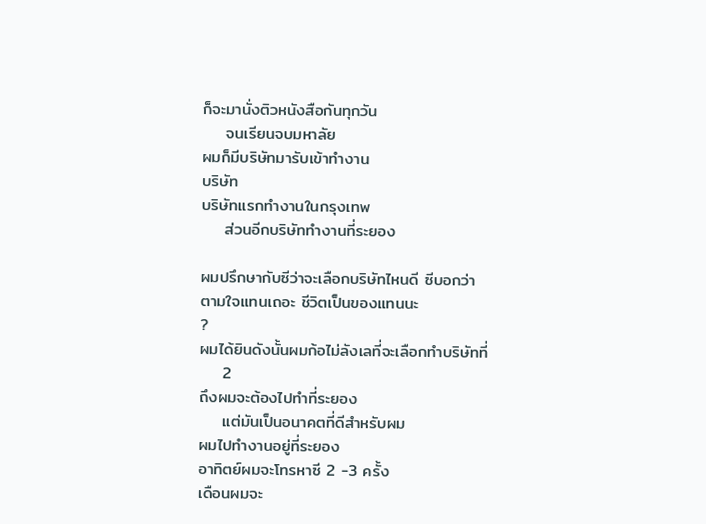ก็จะมานั่งติวหนังสือกันทุกวัน
    จนเรียนจบมหาลัย
ผมก็มีบริษัทมารับเข้าทำงาน
บริษัท
บริษัทแรกทำงานในกรุงเทพ
    ส่วนอีกบริษัททำงานที่ระยอง

ผมปรึกษากับซีว่าจะเลือกบริษัทไหนดี ซีบอกว่า
ตามใจแทนเถอะ ชีวิตเป็นของแทนนะ
?
ผมได้ยินดังนั้นผมก้อไม่ลังเลที่จะเลือกทำบริษัทที่
    2
ถึงผมจะต้องไปทำที่ระยอง
    แต่มันเป็นอนาคตที่ดีสำหรับผม
ผมไปทำงานอยู่ที่ระยอง
อาทิตย์ผมจะโทรหาซี 2 -3 ครั้ง
เดือนผมจะ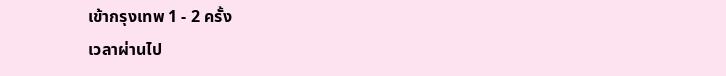เข้ากรุงเทพ 1 - 2 ครั้ง
เวลาผ่านไป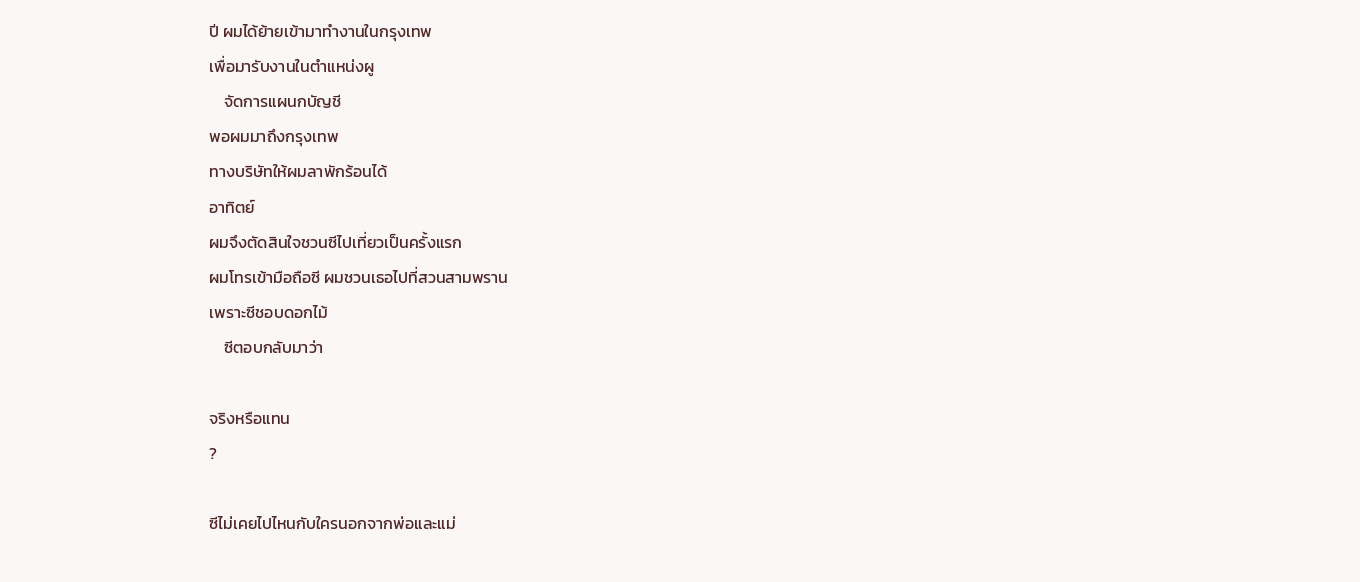ปี ผมได้ย้ายเข้ามาทำงานในกรุงเทพ
เพื่อมารับงานในตำแหน่งผู
    จัดการแผนกบัญชี
พอผมมาถึงกรุงเทพ
ทางบริษัทให้ผมลาพักร้อนได้
อาทิตย์
ผมจึงตัดสินใจชวนซีไปเที่ยวเป็นครั้งแรก
ผมโทรเข้ามือถือซี ผมชวนเธอไปที่สวนสามพราน
เพราะซีชอบดอกไม้
    ซีตอบกลับมาว่า

จริงหรือแทน
?

ซีไม่เคยไปไหนกับใครนอกจากพ่อและแม่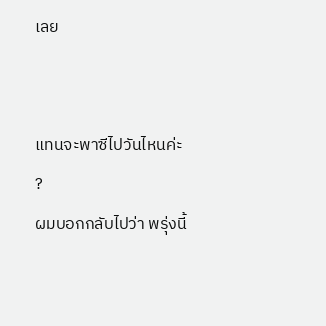เลย


แทนจะพาซีไปวันไหนค่ะ
?
ผมบอกกลับไปว่า พรุ่งนี้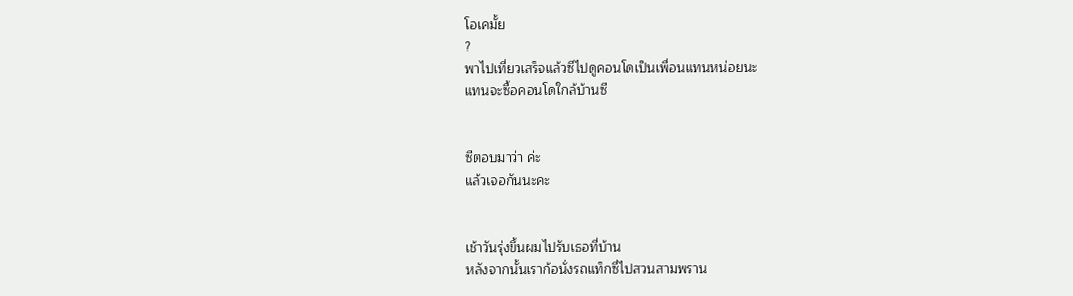โอเคมั้ย
?
พาไปเที่ยวเสร็จแล้วซีไปดูคอนโดเป็นเพื่อนแทนหน่อยนะ
แทนจะซื้อคอนโดใกล้บ้านซี


ซีตอบมาว่า ค่ะ
แล้วเจอกันนะคะ


เช้าวันรุ่งขึ้นผมไปรับเธอที่บ้าน
หลังจากนั้นเราก้อนั่งรถแท็กซี่ไปสวนสามพราน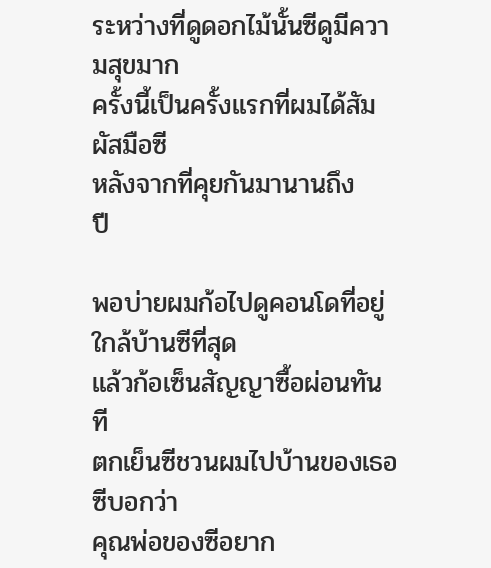ระหว่างที่ดูดอกไม้นั้นซีดูมีความสุขมาก
ครั้งนี้เป็นครั้งแรกที่ผมได้สัมผัสมือซี
หลังจากที่คุยกันมานานถึง
ปี

พอบ่ายผมก้อไปดูคอนโดที่อยู่ใกล้บ้านซีที่สุด
แล้วก้อเซ็นสัญญาซื้อผ่อนทันที
ตกเย็นซีชวนผมไปบ้านของเธอ ซีบอกว่า
คุณพ่อของซีอยาก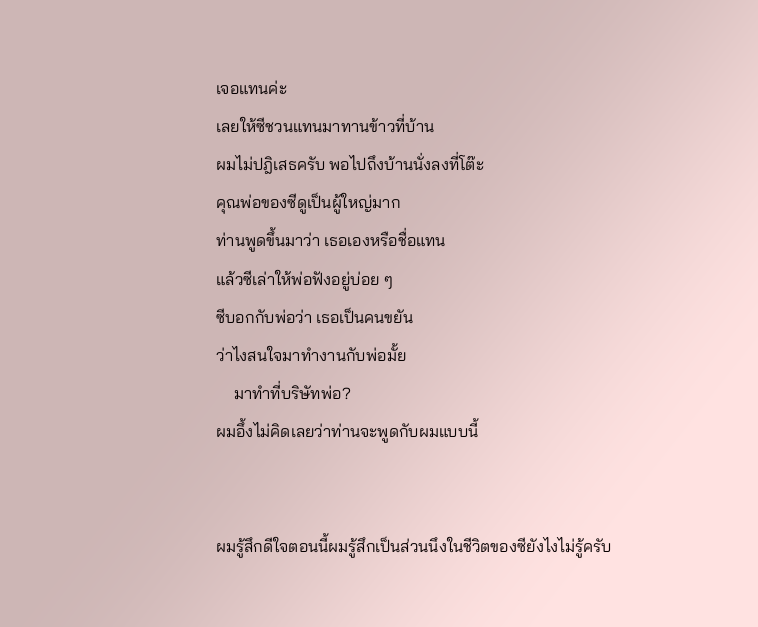เจอแทนค่ะ
เลยให้ซีชวนแทนมาทานข้าวที่บ้าน
ผมไม่ปฎิเสธครับ พอไปถึงบ้านนั่งลงที่โต๊ะ
คุณพ่อของซีดูเป็นผู้ใหญ่มาก
ท่านพูดขึ้นมาว่า เธอเองหรือชื่อแทน
แล้วซีเล่าให้พ่อฟังอยู่บ่อย ๆ
ซีบอกกับพ่อว่า เธอเป็นคนขยัน
ว่าไงสนใจมาทำงานกับพ่อมั้ย
    มาทำที่บริษัทพ่อ?
ผมอึ้งไม่คิดเลยว่าท่านจะพูดกับผมแบบนี้


ผมรู้สึกดีใจตอนนี้ผมรู้สึกเป็นส่วนนึงในชีวิตของซียังไงไม่รู้ครับ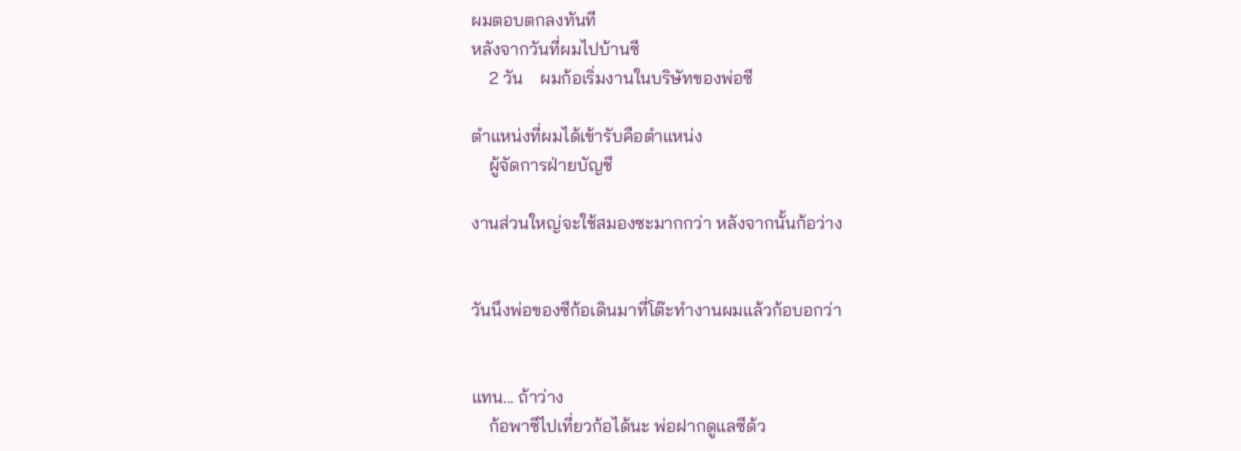ผมตอบตกลงทันที
หลังจากวันที่ผมไปบ้านซี
    2 วัน    ผมก้อเริ่มงานในบริษัทของพ่อซี

ตำแหน่งที่ผมได้เข้ารับคือตำแหน่ง
    ผู้จัดการฝ่ายบัญชี

งานส่วนใหญ่จะใช้สมองซะมากกว่า หลังจากนั้นก้อว่าง


วันนึงพ่อของซีก้อเดินมาที่โต๊ะทำงานผมแล้วก้อบอกว่า


แทน... ถ้าว่าง
    ก้อพาซีไปเที่ยวก้อได้นะ พ่อฝากดูแลซีด้ว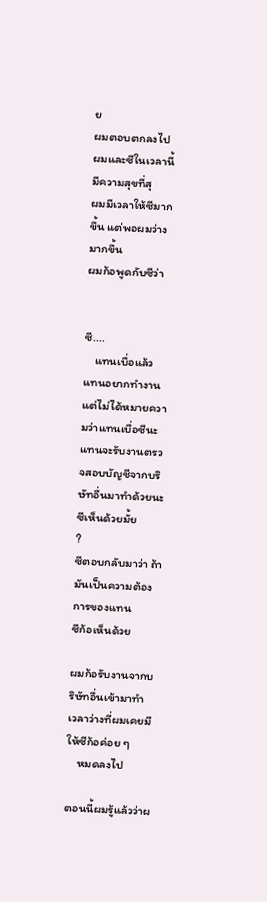ย
ผมตอบตกลงไป
ผมและซีในเวลานี้มีความสุขที่สุ
ผมมีเวลาให้ซีมากขึ้น แต่พอผมว่างมากขึ้น
ผมก้อพูดกับซีว่า


ซี....
    แทนเบื่อแล้ว    แทนอยากทำงาน
แต่ไม่ได้หมายความว่าแทนเบื่อซีนะ
แทนจะรับงานตรวจสอบบัญชีจากบริษัทอื่นมาทำด้วยนะ
ซีเห็นด้วยมั้ย
?
ซีตอบกลับมาว่า ถ้ามันเป็นความต้องการของแทน
ซีก้อเห็นด้วย

ผมก้อรับงานจากบริษัทอื่นเข้ามาทำ
เวลาว่างที่ผมเคยมีให้ซีก้อค่อย ๆ
    หมดลงไป

ตอนนี้ผมรู้แล้วว่าผ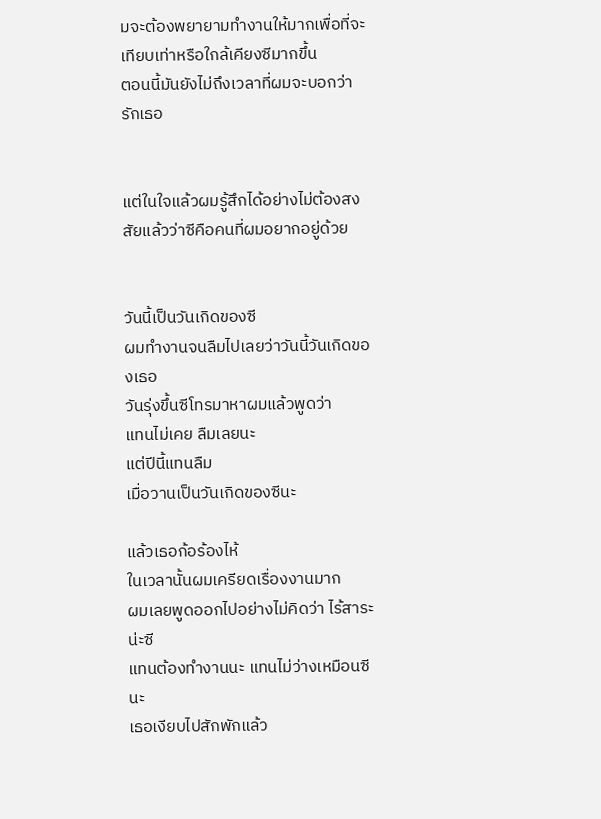มจะต้องพยายามทำงานให้มากเพื่อที่จะเทียบเท่าหรือใกล้เคียงซีมากขึ้น
ตอนนี้มันยังไม่ถึงเวลาที่ผมจะบอกว่ารักเธอ


แต่ในใจแล้วผมรู้สึกได้อย่างไม่ต้องสงสัยแล้วว่าซีคือคนที่ผมอยากอยู่ด้วย


วันนี้เป็นวันเกิดของซี
ผมทำงานจนลืมไปเลยว่าวันนี้วันเกิดของเธอ
วันรุ่งขึ้นซีโทรมาหาผมแล้วพูดว่า
แทนไม่เคย ลืมเลยนะ
แต่ปีนี้แทนลืม
เมื่อวานเป็นวันเกิดของซีนะ

แล้วเธอก้อร้องไห้
ในเวลานั้นผมเครียดเรื่องงานมาก
ผมเลยพูดออกไปอย่างไม่คิดว่า ไร้สาระน่ะซี
แทนต้องทำงานนะ แทนไม่ว่างเหมือนซีนะ
เธอเงียบไปสักพักแล้ว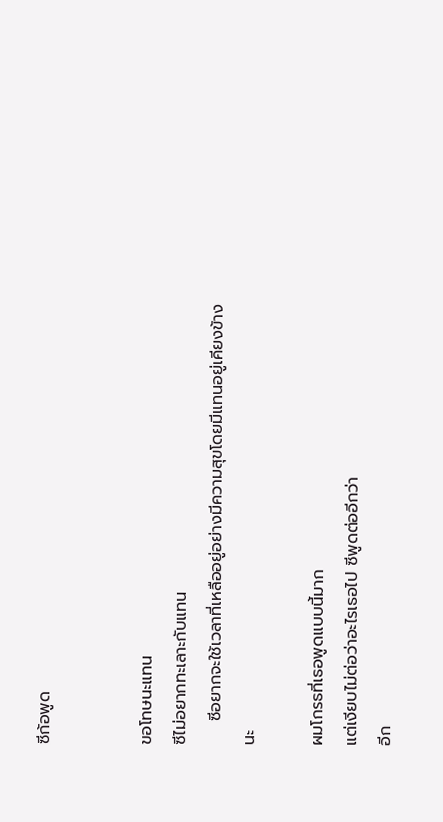ซีก้อพูด


ขอโทษนะแทน
ซีไม่อยากทะเลาะกับแทน
    ซีอยากจะใช้เวลาที่เหลืออยู่อย่างมีความสุขโดยมีแทนอยู่เคียงข้างนะ

ผมโกรธที่เธอพูดแบบนี้มาก
แต่เงียบไม่ต่อว่าอะไรเธอไป ซีพูดต่ออีกว่า
อีก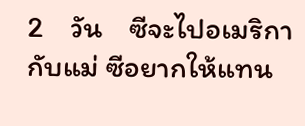2    วัน    ซีจะไปอเมริกากับแม่ ซีอยากให้แทน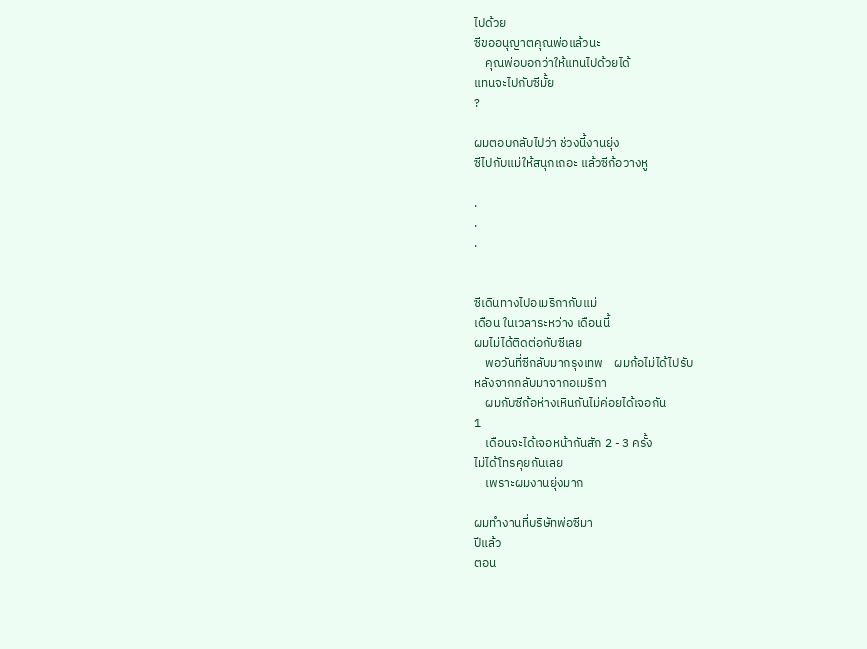ไปด้วย
ซีขออนุญาตคุณพ่อแล้วนะ
    คุณพ่อบอกว่าให้แทนไปด้วยได้
แทนจะไปกับซีมั้ย
?

ผมตอบกลับไปว่า ช่วงนี้งานยุ่ง
ซีไปกับแม่ให้สนุกเถอะ แล้วซีก้อวางหู

.
.
.


ซีเดินทางไปอเมริกากับแม่
เดือน ในเวลาระหว่าง เดือนนี้
ผมไม่ได้ติดต่อกับซีเลย
    พอวันที่ซีกลับมากรุงเทพ    ผมก้อไม่ได้ไปรับ
หลังจากกลับมาจากอเมริกา
    ผมกับซีก้อห่างเหินกันไม่ค่อยได้เจอกัน
1
    เดือนจะได้เจอหน้ากันสัก 2 - 3 ครั้ง
ไม่ได้โทรคุยกันเลย
    เพราะผมงานยุ่งมาก

ผมทำงานที่บริษัทพ่อซีมา
ปีแล้ว
ตอน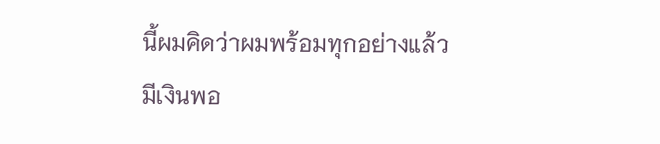นี้ผมคิดว่าผมพร้อมทุกอย่างแล้ว
มีเงินพอ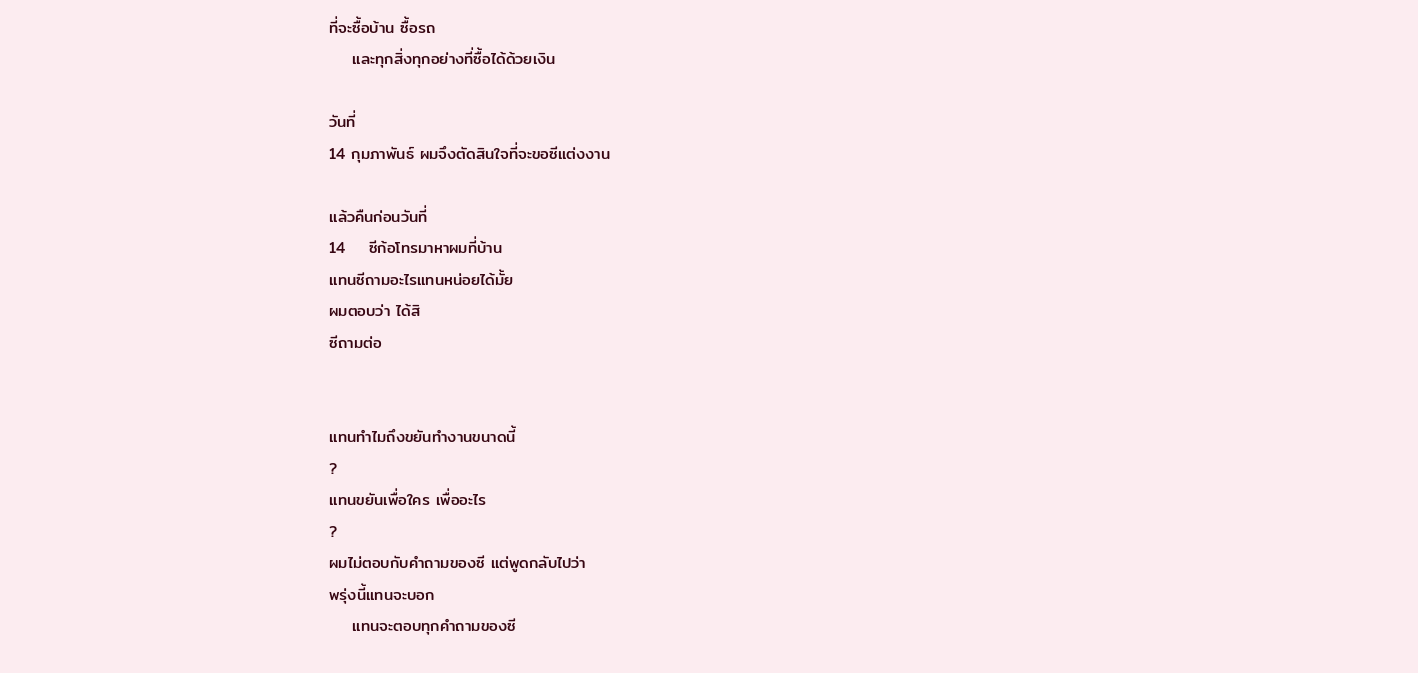ที่จะซื้อบ้าน ซื้อรถ
    และทุกสิ่งทุกอย่างที่ซื้อได้ด้วยเงิน

วันที่
14 กุมภาพันธ์ ผมจึงตัดสินใจที่จะขอซีแต่งงาน

แล้วคืนก่อนวันที่
14    ซีก้อโทรมาหาผมที่บ้าน
แทนซีถามอะไรแทนหน่อยได้มั้ย
ผมตอบว่า ได้สิ
ซีถามต่อ


แทนทำไมถึงขยันทำงานขนาดนี้
?
แทนขยันเพื่อใคร เพื่ออะไร
?
ผมไม่ตอบกับคำถามของซี แต่พูดกลับไปว่า
พรุ่งนี้แทนจะบอก
    แทนจะตอบทุกคำถามของซี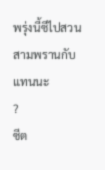พรุ่งนี้ซีไปสวนสามพรานกับแทนนะ
?
ซีต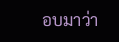อบมาว่า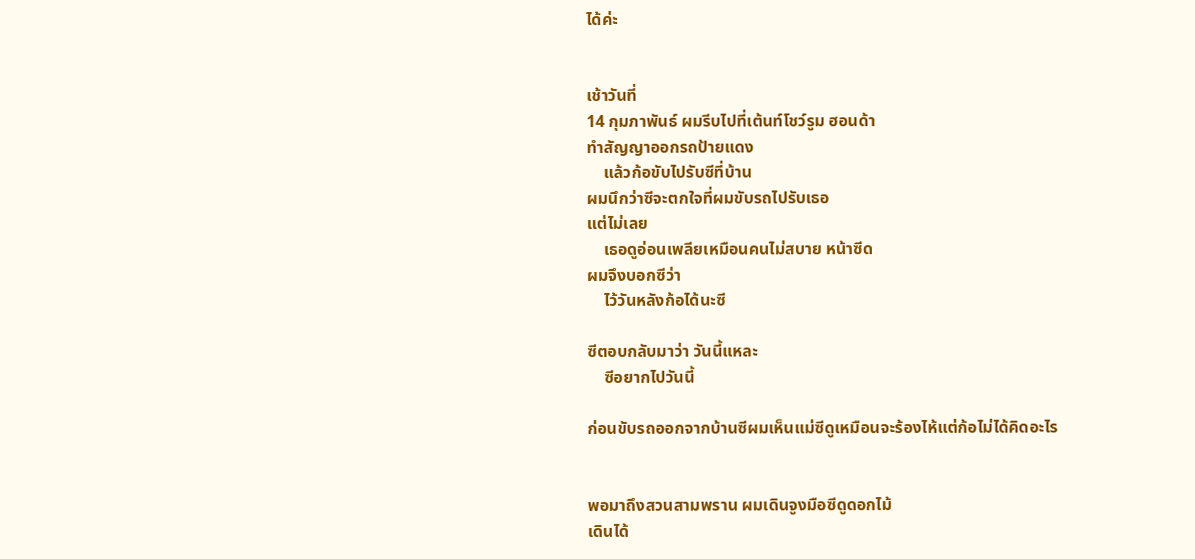ได้ค่ะ


เช้าวันที่
14 กุมภาพันธ์ ผมรีบไปที่เต้นท์โชว์รูม ฮอนด้า
ทำสัญญาออกรถป้ายแดง
    แล้วก้อขับไปรับซีที่บ้าน
ผมนึกว่าซีจะตกใจที่ผมขับรถไปรับเธอ
แต่ไม่เลย
    เธอดูอ่อนเพลียเหมือนคนไม่สบาย หน้าซีด
ผมจึงบอกซีว่า
    ไว้วันหลังก้อได้นะซี

ซีตอบกลับมาว่า วันนี้แหละ
    ซีอยากไปวันนี้

ก่อนขับรถออกจากบ้านซีผมเห็นแม่ซีดูเหมือนจะร้องไห้แต่ก้อไม่ได้คิดอะไร


พอมาถึงสวนสามพราน ผมเดินจูงมือซีดูดอกไม้
เดินได้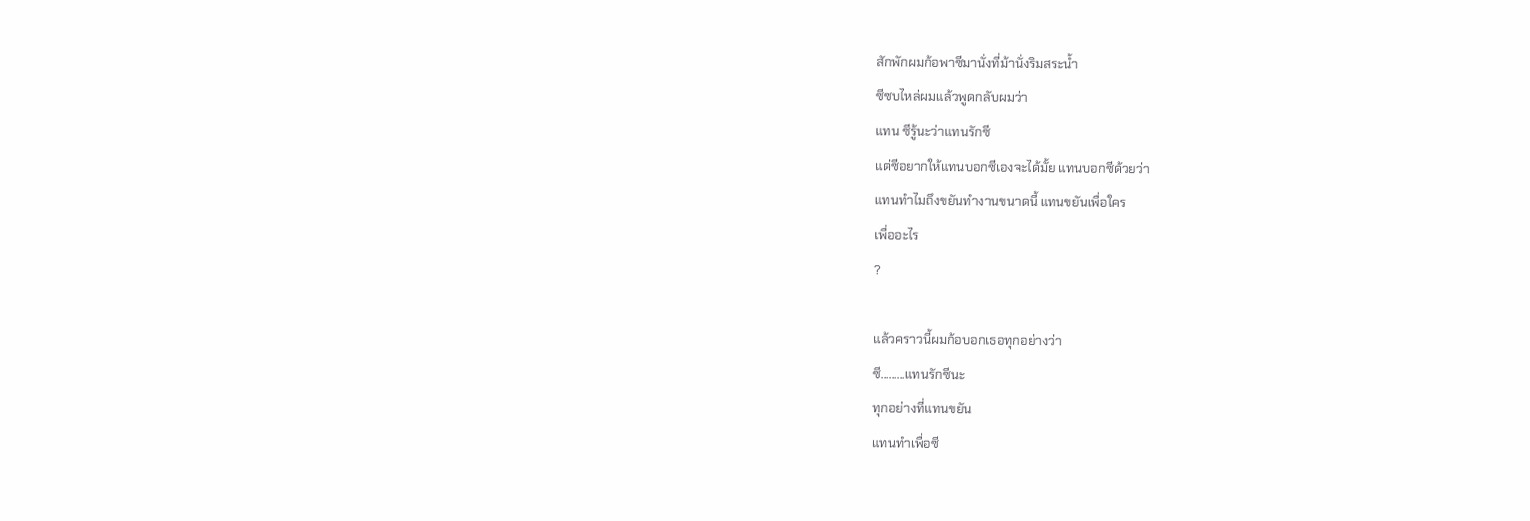สักพักผมก้อพาซีมานั่งที่ม้านั่งริมสระน้ำ
ซีซบไหล่ผมแล้วพูดกลับผมว่า
แทน ซีรู้นะว่าแทนรักซี
แต่ซีอยากให้แทนบอกซีเองจะได้มั้ย แทนบอกซีด้วยว่า
แทนทำไมถึงขยันทำงานขนาดนี้ แทนขยันเพื่อใคร
เพื่ออะไร
?

แล้วคราวนี้ผมก้อบอกเธอทุกอย่างว่า
ซี.........แทนรักซีนะ
ทุกอย่างที่แทนขยัน
แทนทำเพื่อซี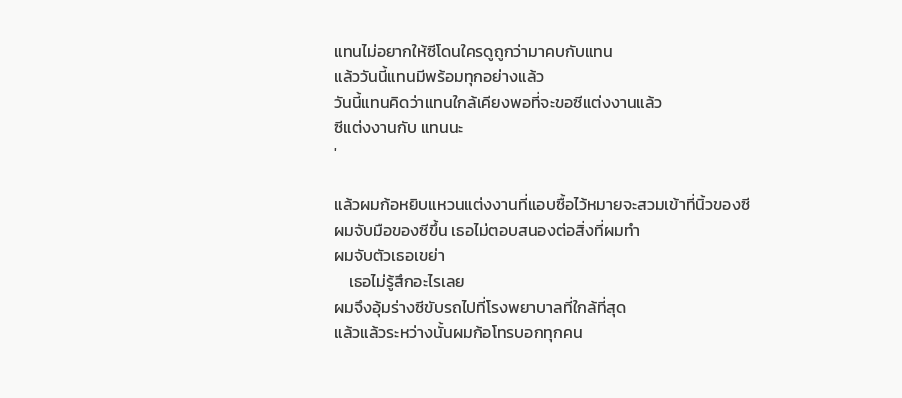แทนไม่อยากให้ซีโดนใครดูถูกว่ามาคบกับแทน
แล้ววันนี้แทนมีพร้อมทุกอย่างแล้ว
วันนี้แทนคิดว่าแทนใกล้เคียงพอที่จะขอซีแต่งงานแล้ว
ซีแต่งงานกับ แทนนะ
'

แล้วผมก้อหยิบแหวนแต่งงานที่แอบซื้อไว้หมายจะสวมเข้าที่นิ้วของซี
ผมจับมือของซีขึ้น เธอไม่ตอบสนองต่อสิ่งที่ผมทำ
ผมจับตัวเธอเขย่า
    เธอไม่รู้สึกอะไรเลย
ผมจึงอุ้มร่างซีขับรถไปที่โรงพยาบาลที่ใกล้ที่สุด
แล้วแล้วระหว่างนั้นผมก้อโทรบอกทุกคน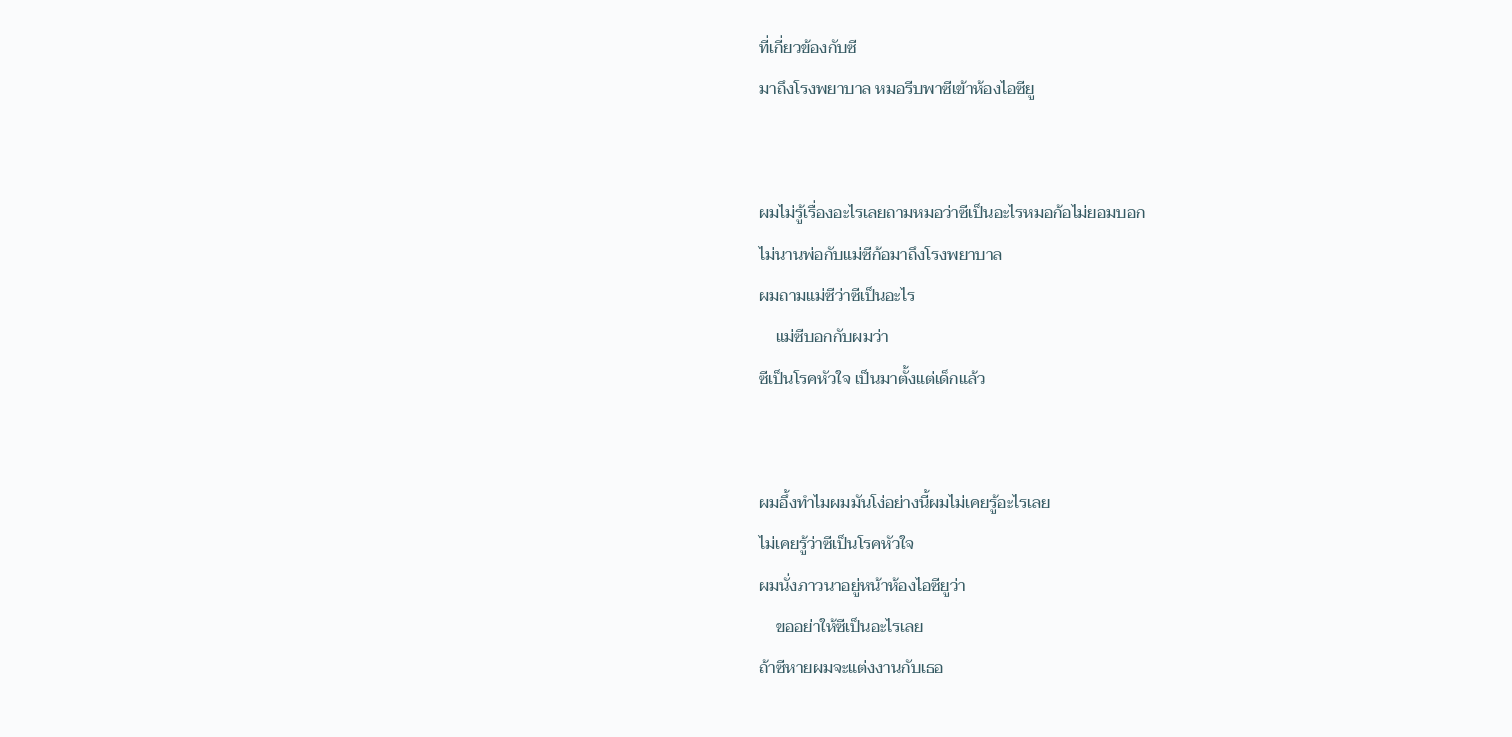ที่เกี่ยวข้องกับซี
มาถึงโรงพยาบาล หมอรีบพาซีเข้าห้องไอซียู


ผมไม่รู้เรื่องอะไรเลยถามหมอว่าซีเป็นอะไรหมอก้อไม่ยอมบอก
ไม่นานพ่อกับแม่ซีก้อมาถึงโรงพยาบาล
ผมถามแม่ซีว่าซีเป็นอะไร
    แม่ซีบอกกับผมว่า
ซีเป็นโรคหัวใจ เป็นมาตั้งแต่เด็กแล้ว


ผมอึ้งทำไมผมมันโง่อย่างนี้ผมไม่เคยรู้อะไรเลย
ไม่เคยรู้ว่าซีเป็นโรคหัวใจ
ผมนั่งภาวนาอยู่หน้าห้องไอซียูว่า
    ขออย่าให้ซีเป็นอะไรเลย
ถ้าซีหายผมจะแต่งงานกับเธอ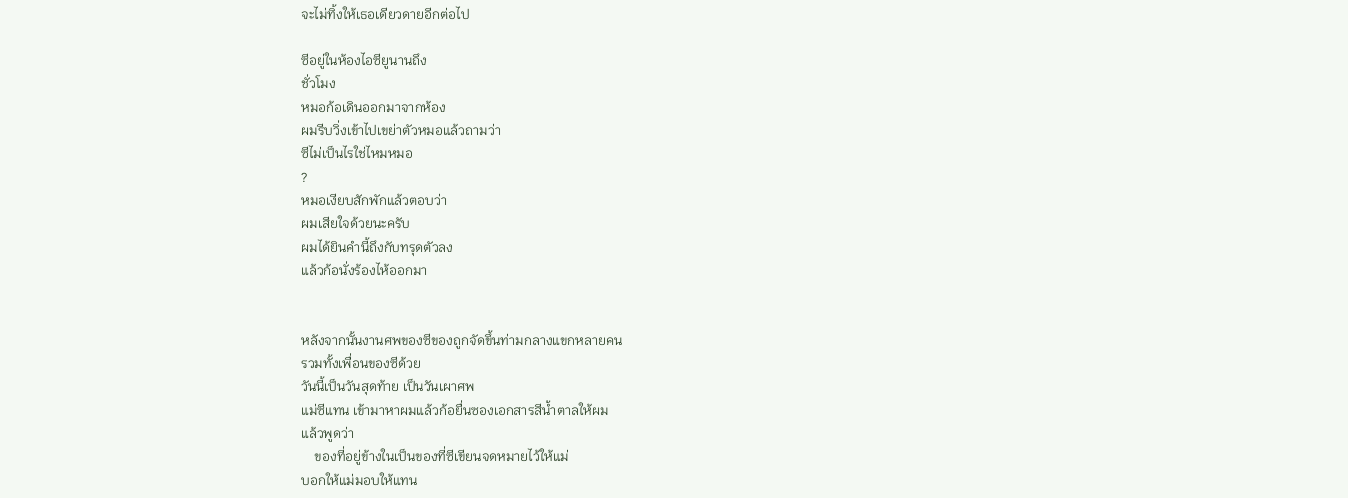จะไม่ทิ้งให้เธอเดียวดายอีกต่อไป

ซีอยู่ในห้องไอซียูนานถึง
ชั่วโมง
หมอก้อเดินออกมาจากห้อง
ผมรีบวิ่งเข้าไปเขย่าตัวหมอแล้วถามว่า
ซีไม่เป็นไรใช่ไหมหมอ
?
หมอเงียบสักพักแล้วตอบว่า
ผมเสียใจด้วยนะครับ
ผมได้ยินคำนี้ถึงกับทรุดตัวลง
แล้วก้อนั่งร้องไห้ออกมา


หลังจากนั้นงานศพของซีของถูกจัดขึ้นท่ามกลางแขกหลายคน
รวมทั้งเพื่อนของซีด้วย
วันนี้เป็นวันสุดท้าย เป็นวันเผาศพ
แม่ซีแทน เข้ามาหาผมแล้วก้อยื่นซองเอกสารสีน้ำตาลให้ผม
แล้วพูดว่า
    ของที่อยู่ข้างในเป็นของที่ซีเขียนจดหมายไว้ให้แม่
บอกให้แม่มอบให้แทน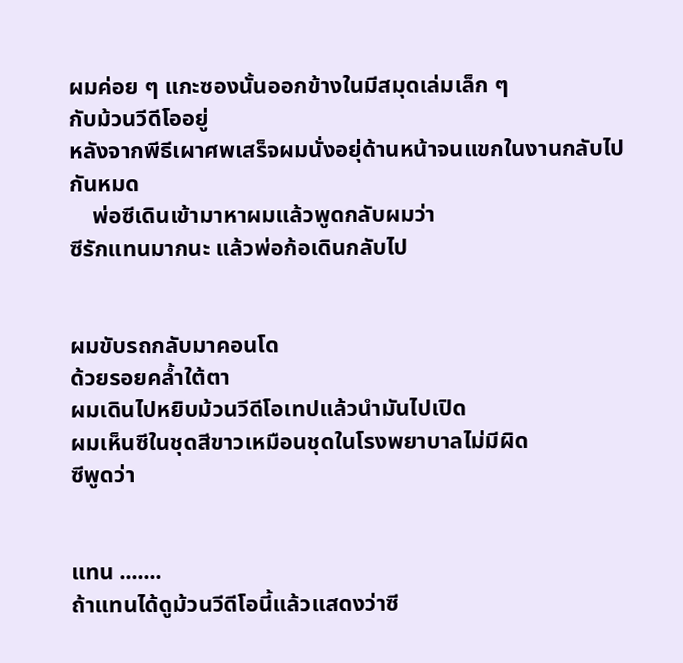ผมค่อย ๆ แกะซองนั้นออกข้างในมีสมุดเล่มเล็ก ๆ
กับม้วนวีดีโออยู่
หลังจากพีธีเผาศพเสร็จผมนั่งอยุ่ด้านหน้าจนแขกในงานกลับไปกันหมด
    พ่อซีเดินเข้ามาหาผมแล้วพูดกลับผมว่า
ซีรักแทนมากนะ แล้วพ่อก้อเดินกลับไป


ผมขับรถกลับมาคอนโด
ด้วยรอยคล้ำใต้ตา
ผมเดินไปหยิบม้วนวีดีโอเทปแล้วนำมันไปเปิด
ผมเห็นซีในชุดสีขาวเหมือนชุดในโรงพยาบาลไม่มีผิด
ซีพูดว่า


แทน .......
ถ้าแทนได้ดูม้วนวีดีโอนี้แล้วแสดงว่าซี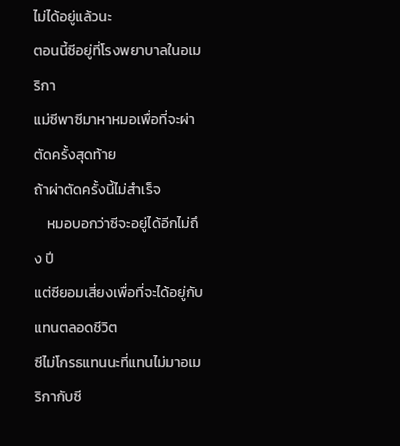ไม่ได้อยู่แล้วนะ
ตอนนี้ซีอยู่ที่โรงพยาบาลในอเมริกา
แม่ซีพาซีมาหาหมอเพื่อที่จะผ่าตัดครั้งสุดท้าย
ถ้าผ่าตัดครั้งนี้ไม่สำเร็จ
    หมอบอกว่าซีจะอยู่ได้อีกไม่ถึง ปี
แต่ซียอมเสี่ยงเพื่อที่จะได้อยู่กับแทนตลอดชีวิต
ซีไม่โกรธแทนนะที่แทนไม่มาอเมริกากับซี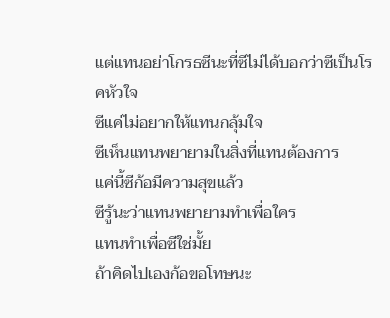แต่แทนอย่าโกรธซีนะที่ซีไม่ได้บอกว่าซีเป็นโรคหัวใจ
ซีแค่ไม่อยากให้แทนกลุ้มใจ
ซีเห็นแทนพยายามในสิ่งที่แทนต้องการ
แค่นี้ซีก้อมีความสุขแล้ว
ซีรู้นะว่าแทนพยายามทำเพื่อใคร
แทนทำเพื่อซีใช่มั้ย
ถ้าคิดไปเองก้อขอโทษนะ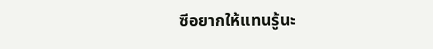ซีอยากให้แทนรู้นะ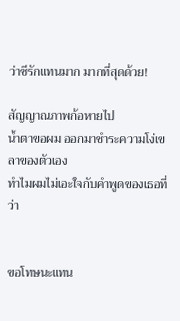ว่าซีรักแทนมาก มากที่สุดด้วย!

สัญญาณภาพก้อหายไป
น้ำตาขอผม ออกมาชำระความโง่เขลาของตัวเอง
ทำไมผมไม่เอะใจกับคำพูดของเธอที่ว่า


ขอโทษนะแทน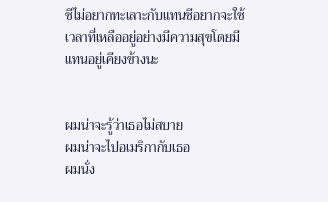ซีไม่อยากทะเลาะกับแทนซีอยากจะใช้เวลาที่เหลืออยู่อย่างมีความสุขโดยมีแทนอยู่เคียงข้างนะ


ผมน่าจะรู้ว่าเธอไม่สบาย
ผมน่าจะไปอเมริกากับเธอ
ผมนั่ง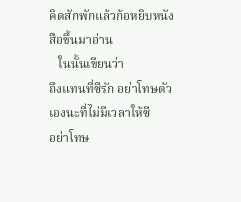คิดสักพักแล้วก้อหยิบหนังสือขึ้นมาอ่าน
   ในนั้นเขียนว่า
ถึงแทนที่ซีรัก อย่าโทษตัวเองนะที่ไม่มีเวลาให้ซี
อย่าโทษ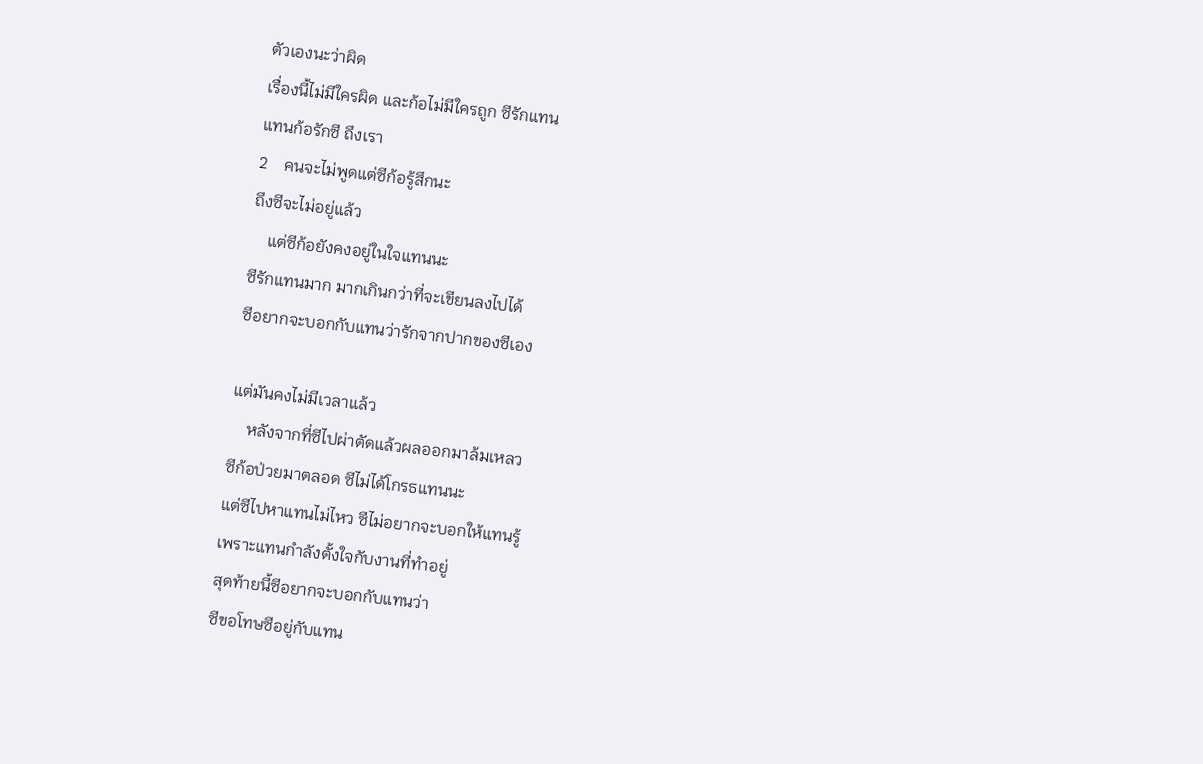ตัวเองนะว่าผิด
เรื่องนี้ไม่มีใครผิด และก้อไม่มีใครถูก ซีรักแทน
แทนก้อรักซี ถึงเรา
2    คนจะไม่พูดแต่ซีก้อรู้สึกนะ
ถึงซีจะไม่อยู่แล้ว
    แต่ซีก้อยังคงอยู่ในใจแทนนะ
ซีรักแทนมาก มากเกินกว่าที่จะเขียนลงไปได้
ซีอยากจะบอกกับแทนว่ารักจากปากของซีเอง

แต่มันคงไม่มีเวลาแล้ว
    หลังจากที่ซีไปผ่าตัดแล้วผลออกมาล้มเหลว
ซีก้อป่วยมาตลอด ซีไม่ได้โกรธแทนนะ
แต่ซีไปหาแทนไม่ไหว ซีไม่อยากจะบอกให้แทนรู้
เพราะแทนกำลังตั้งใจกับงานที่ทำอยู่
สุดท้ายนี้ซีอยากจะบอกกับแทนว่า
ซีขอโทษซีอยู่กับแทน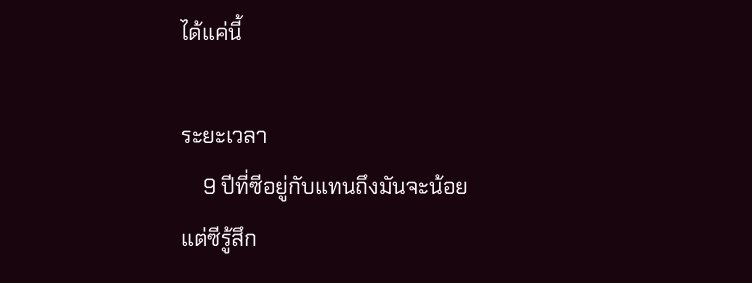ได้แค่นี้

ระยะเวลา
    9 ปีที่ซีอยู่กับแทนถึงมันจะน้อย
แต่ซีรู้สึก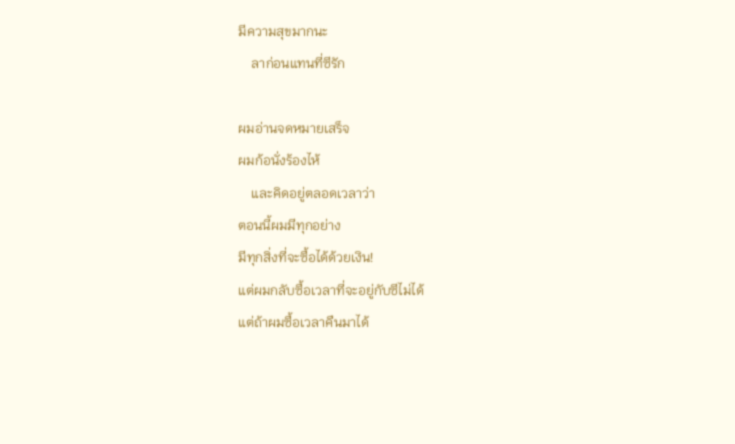มีความสุขมากนะ
    ลาก่อนแทนที่ซีรัก

ผมอ่านจดหมายเสร็จ
ผมก้อนั่งร้องไห้
    และคิดอยู่ตลอดเวลาว่า
ตอนนี้ผมมีทุกอย่าง
มีทุกสิ่งที่จะซื้อได้ด้วยเงิน!
แต่ผมกลับซื้อเวลาที่จะอยู่กับซีไม่ได้
แต่ถ้าผมซื้อเวลาคืนมาได้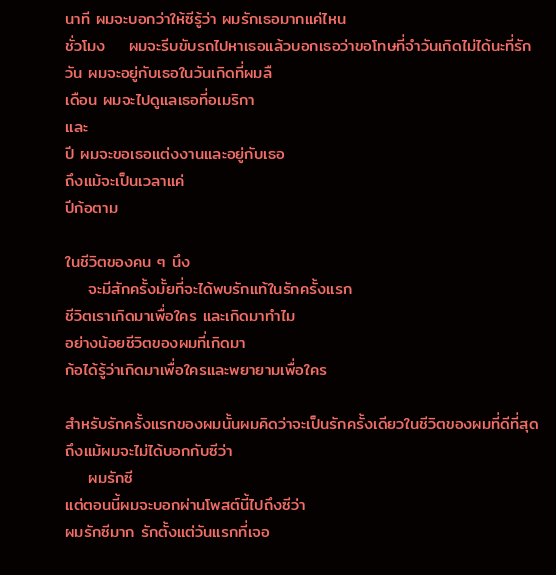นาที ผมจะบอกว่าให้ซีรู้ว่า ผมรักเธอมากแค่ไหน
ชั่วโมง    ผมจะรีบขับรถไปหาเธอแล้วบอกเธอว่าขอโทษที่จำวันเกิดไม่ได้นะที่รัก
วัน ผมจะอยู่กับเธอในวันเกิดที่ผมลื
เดือน ผมจะไปดูแลเธอที่อเมริกา
และ
ปี ผมจะขอเธอแต่งงานและอยู่กับเธอ
ถึงแม้จะเป็นเวลาแค่
ปีก้อตาม

ในชีวิตของคน ๆ นึง
    จะมีสักครั้งมั้ยที่จะได้พบรักแท้ในรักครั้งแรก
ชีวิตเราเกิดมาเพื่อใคร และเกิดมาทำไม
อย่างน้อยชีวิตของผมที่เกิดมา
ก้อได้รู้ว่าเกิดมาเพื่อใครและพยายามเพื่อใคร

สำหรับรักครั้งแรกของผมนั้นผมคิดว่าจะเป็นรักครั้งเดียวในชีวิตของผมที่ดีที่สุด
ถึงแม้ผมจะไม่ได้บอกกับซีว่า
    ผมรักซี
แต่ตอนนี้ผมจะบอกผ่านโพสต์นี้ไปถึงซีว่า
ผมรักซีมาก รักตั้งแต่วันแรกที่เจอ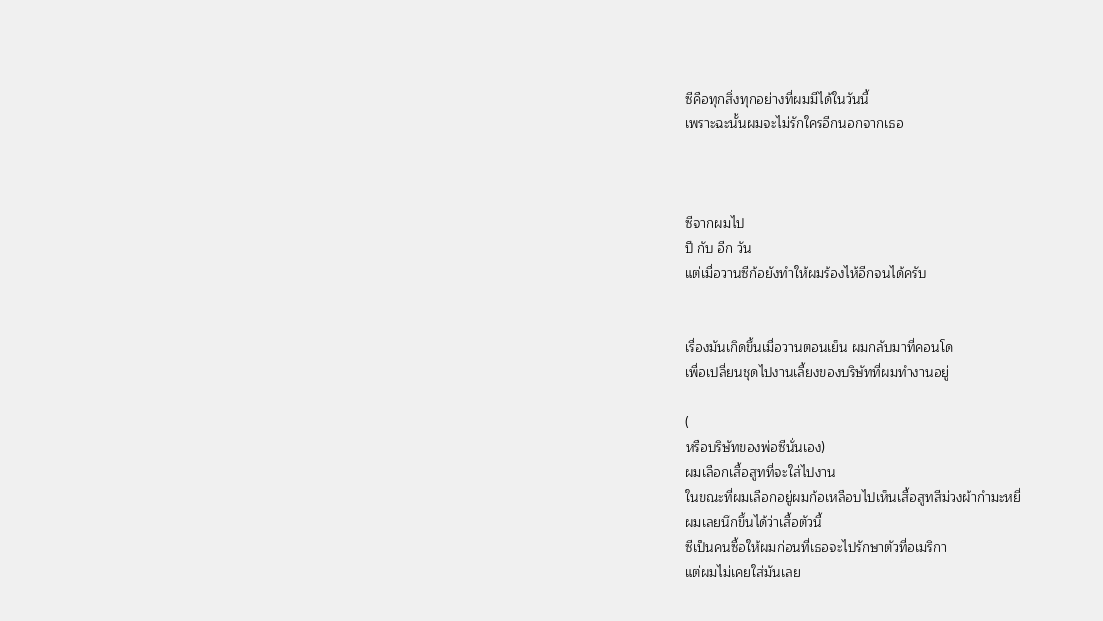ซีคือทุกสิ่งทุกอย่างที่ผมมีได้ในวันนี้
เพราะฉะนั้นผมจะไม่รักใครอีกนอกจากเธอ



ซีจากผมไป
ปี กับ อีก วัน
แต่เมื่อวานซีก้อยังทำให้ผมร้องไห้อีกจนได้ครับ


เรื่องมันเกิดขึ้นเมื่อวานตอนเย็น ผมกลับมาที่คอนโด
เพื่อเปลี่ยนชุดไปงานเลี้ยงของบริษัทที่ผมทำงานอยู่

(
หรือบริษัทของพ่อซีนั่นเอง)
ผมเลือกเสื้อสูทที่จะใส่ไปงาน
ในขณะที่ผมเลือกอยู่ผมก้อเหลือบไปเห็นเสื้อสูทสีม่วงผ้ากำมะหยี่
ผมเลยนึกขึ้นได้ว่าเสื้อตัวนี้
ซีเป็นคนซื้อให้ผมก่อนที่เธอจะไปรักษาตัวที่อเมริกา
แต่ผมไม่เคยใส่มันเลย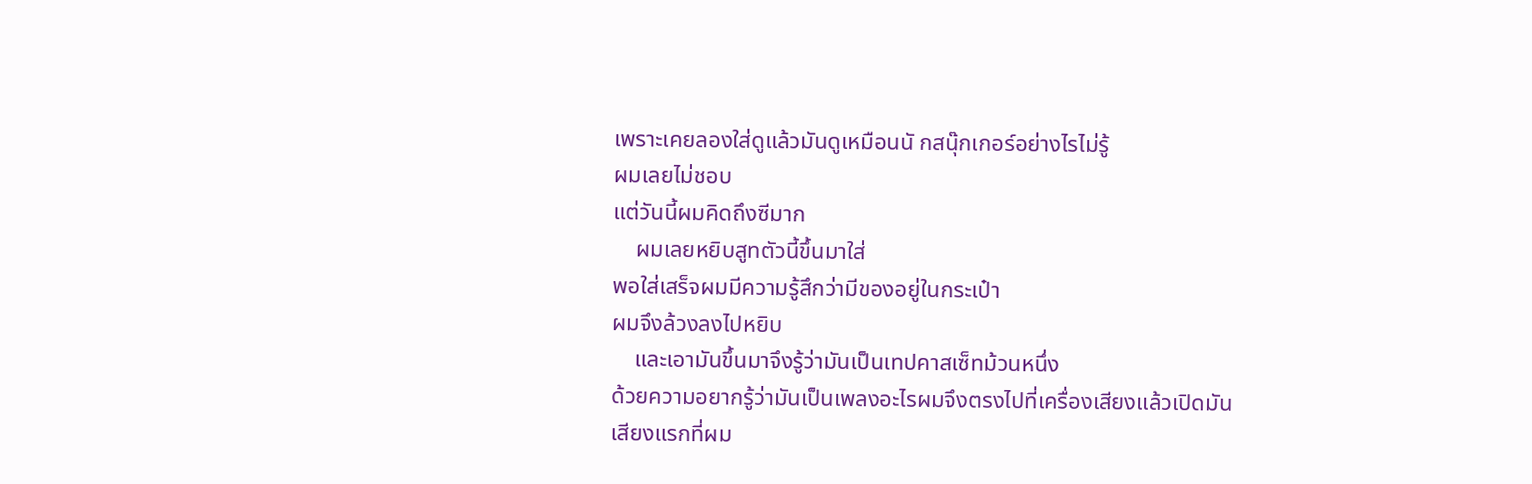เพราะเคยลองใส่ดูแล้วมันดูเหมือนนั กสนุ๊กเกอร์อย่างไรไม่รู้
ผมเลยไม่ชอบ
แต่วันนี้ผมคิดถึงซีมาก
    ผมเลยหยิบสูทตัวนี้ขึ้นมาใส่
พอใส่เสร็จผมมีความรู้สึกว่ามีของอยู่ในกระเป๋า
ผมจึงล้วงลงไปหยิบ
    และเอามันขึ้นมาจึงรู้ว่ามันเป็นเทปคาสเซ็ทม้วนหนึ่ง
ด้วยความอยากรู้ว่ามันเป็นเพลงอะไรผมจึงตรงไปที่เครื่องเสียงแล้วเปิดมัน
เสียงแรกที่ผม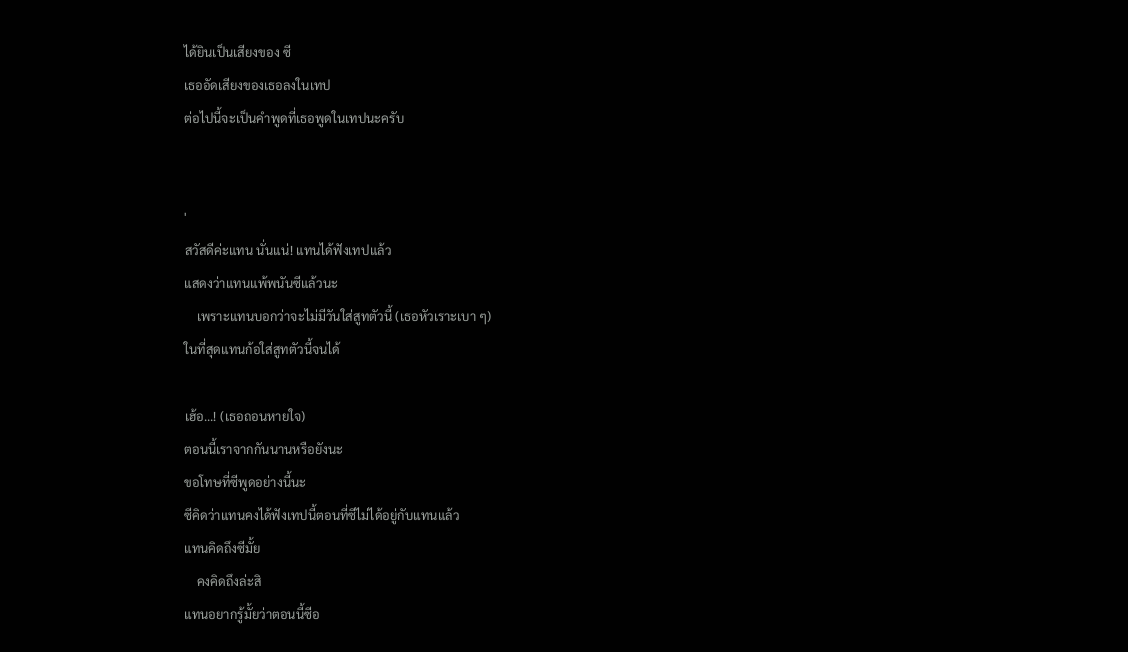ได้ยินเป็นเสียงของ ซี
เธออัดเสียงของเธอลงในเทป
ต่อไปนี้จะเป็นคำพูดที่เธอพูดในเทปนะครับ


'
สวัสดีค่ะแทน นั่นแน่! แทนได้ฟังเทปแล้ว
แสดงว่าแทนแพ้พนันซีแล้วนะ
    เพราะแทนบอกว่าจะไม่มีวันใส่สูทตัวนี้ (เธอหัวเราะเบา ๆ)
ในที่สุดแทนก้อใส่สูทตัวนี้จนได้

เฮ้อ...! (เธอถอนหายใจ)
ตอนนี้เราจากกันนานหรือยังนะ
ขอโทษที่ซีพูดอย่างนี้นะ
ซีคิดว่าแทนคงได้ฟังเทปนี้ตอนที่ซีไม่ได้อยู่กับแทนแล้ว
แทนคิดถึงซีมั้ย
    คงคิดถึงล่ะสิ
แทนอยากรู้มั้ยว่าตอนนี้ซีอ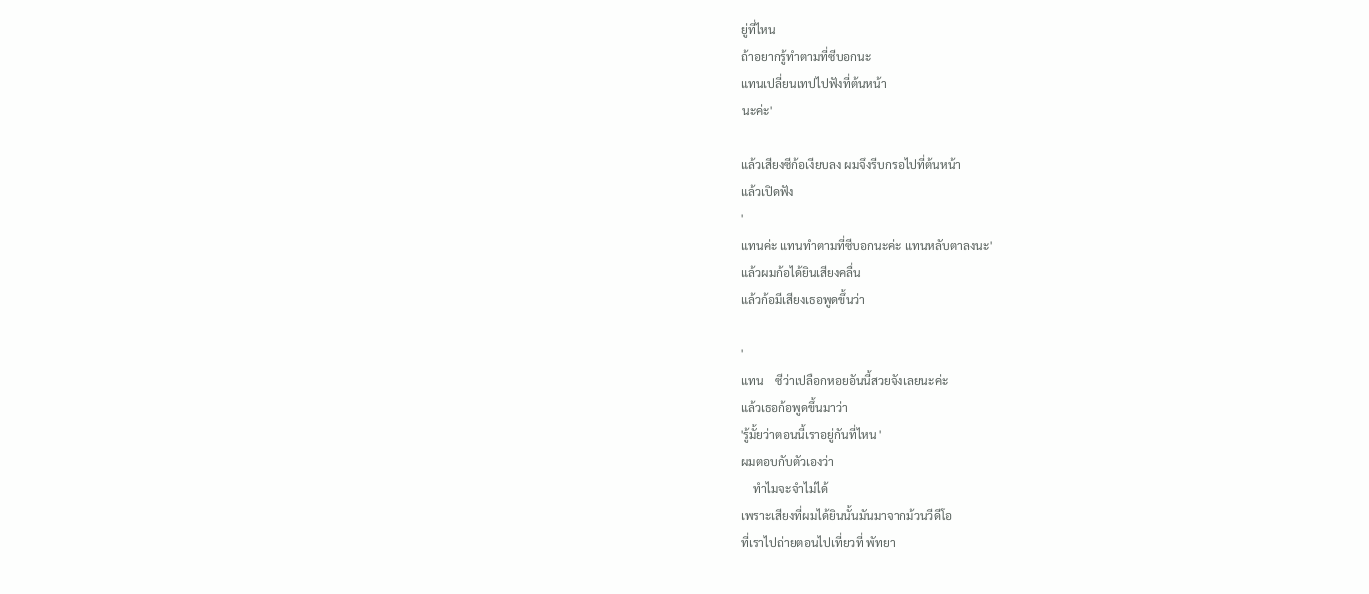ยู่ที่ไหน
ถ้าอยากรู้ทำตามที่ซีบอกนะ
แทนเปลี่ยนเทปไปฟังที่ต้นหน้า
นะค่ะ'

แล้วเสียงซีก้อเงียบลง ผมจึงรีบกรอไปที่ต้นหน้า
แล้วเปิดฟัง
'
แทนค่ะ แทนทำตามที่ซีบอกนะค่ะ แทนหลับตาลงนะ'
แล้วผมก้อได้ยินเสียงคลื่น
แล้วก้อมีเสียงเธอพูดขึ้นว่า

'
แทน    ซีว่าเปลือกหอยอันนี้สวยจังเลยนะค่ะ
แล้วเธอก้อพูดขึ้นมาว่า
'รู้มั้ยว่าตอนนี้เราอยู่กันที่ไหน '
ผมตอบกับตัวเองว่า
    ทำไมจะจำไม่ได้
เพราะเสียงที่ผมได้ยินนั้นมันมาจากม้วนวีดีโอ
ที่เราไปถ่ายตอนไปเที่ยวที่ พัทยา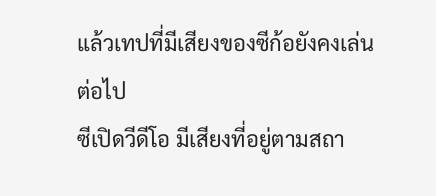แล้วเทปที่มีเสียงของซีก้อยังคงเล่นต่อไป
ซีเปิดวีดีโอ มีเสียงที่อยู่ตามสถา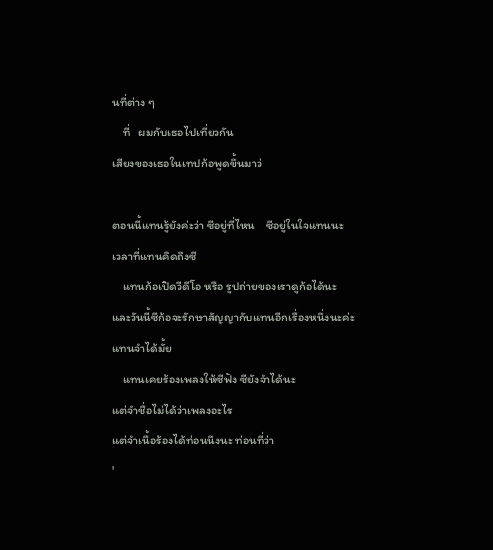นที่ต่าง ๆ
    ที่   ผมกับเธอไปเที่ยวกัน
เสียงของเธอในเทปก้อพูดขึ้นมาว่

ตอนนี้แทนรู้ยังค่ะว่า ซีอยู่ที่ไหน    ซีอยู่ในใจแทนนะ
เวลาที่แทนคิดถึงซี
    แทนก้อเปิดวีดีโอ หรือ รูปถ่ายของเราดูก้อได้นะ
และวันนี้ซีก้อจะรักษาสัญญากับแทนอีกเรื่องหนึ่งนะค่ะ
แทนจำได้มั้ย
    แทนเคยร้องเพลงให้ซีฟัง ซียังจำได้นะ
แต่จำชื่อไม่ได้ว่าเพลงอะไร
แต่จำเนื้อร้องได้ท่อนนึงนะ ท่อนที่ว่า
'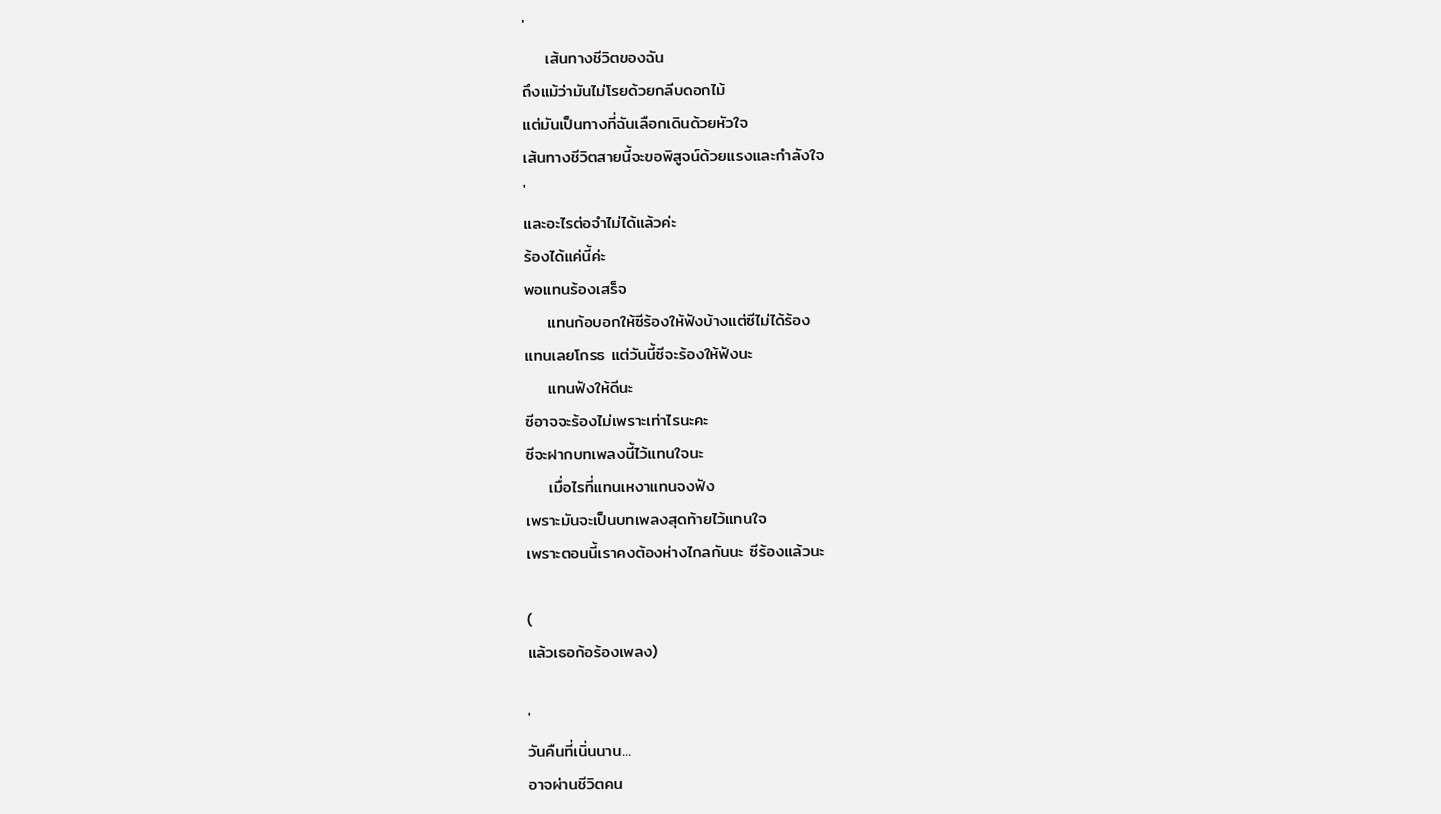'
    เส้นทางชีวิตของฉัน
ถึงแม้ว่ามันไม่โรยด้วยกลีบดอกไม้
แต่มันเป็นทางที่ฉันเลือกเดินด้วยหัวใจ
เส้นทางชีวิตสายนี้จะขอพิสูจน์ด้วยแรงและกำลังใจ
'
และอะไรต่อจำไม่ได้แล้วค่ะ
ร้องได้แค่นี้ค่ะ
พอแทนร้องเสร็จ
    แทนก้อบอกให้ซีร้องให้ฟังบ้างแต่ซีไม่ได้ร้อง
แทนเลยโกรธ แต่วันนี้ซีจะร้องให้ฟังนะ
    แทนฟังให้ดีนะ
ซีอาจจะร้องไม่เพราะเท่าไรนะคะ
ซีจะฝากบทเพลงนี้ไว้แทนใจนะ
    เมื่อไรที่แทนเหงาแทนจงฟัง
เพราะมันจะเป็นบทเพลงสุดท้ายไว้แทนใจ
เพราะตอนนี้เราคงต้องห่างไกลกันนะ ซีร้องแล้วนะ

(
แล้วเธอก้อร้องเพลง)

'
วันคืนที่เนิ่นนาน...
อาจผ่านชีวิตคน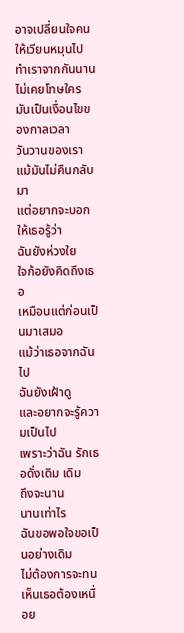อาจเปลี่ยนใจคนให้เวียนหมุนไป
ทำเราจากกันนาน
ไม่เคยโทษใคร
มันเป็นเงื่อนไขของกาลเวลา
วันวานของเรา
แม้มันไม่คืนกลับมา
แต่อยากจะบอกให้เธอรู้ว่า
ฉันยังห่วงใย
ใจก้อยังคิดถึงเธอ
เหมือนแต่ก่อนเป็นมาเสมอ
แม้ว่าเธอจากฉันไป
ฉันยังเฝ้าดู
และอยากจะรู้ความเป็นไป
เพราะว่าฉัน รักเธอดั่งเดิม เดิม
ถึงจะนาน
นานเท่าไร
ฉันขอพอใจขอเป็นอย่างเดิม
ไม่ต้องการจะทนเห็นเธอต้องเหนื่อย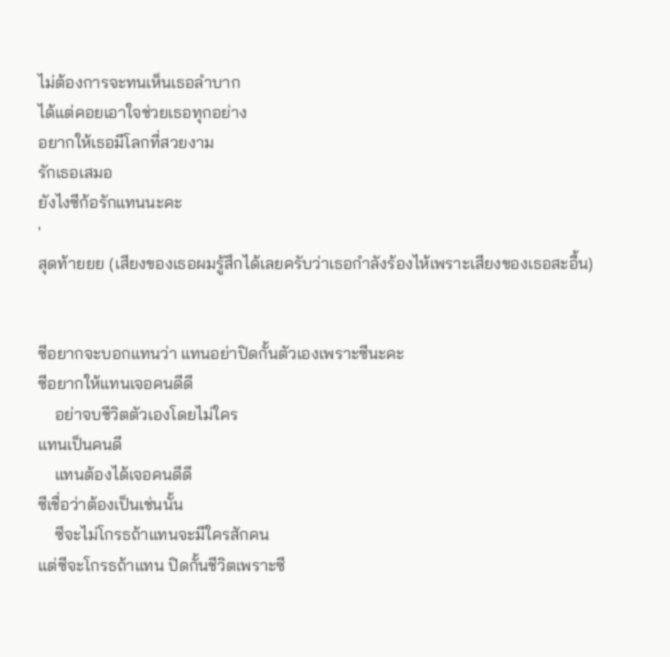ไม่ต้องการจะทนเห็นเธอลำบาก
ได้แต่คอยเอาใจช่วยเธอทุกอย่าง
อยากให้เธอมีโลกที่สวยงาม
รักเธอเสมอ
ยังไงซีก้อรักแทนนะคะ
'
สุดท้ายยย (เสียงของเธอผมรู้สึกได้เลยครับว่าเธอกำลังร้องไห้เพราะเสียงของเธอสะอื้น)


ซีอยากจะบอกแทนว่า แทนอย่าปิดกั้นตัวเองเพราะซีนะคะ
ซีอยากให้แทนเจอคนดีดี
    อย่าจบชีวิตตัวเองโดยไม่ใคร
แทนเป็นคนดี
    แทนต้องได้เจอคนดีดี
ซีเชื่อว่าต้องเป็นเช่นนั้น
    ซีจะไม่โกรธถ้าแทนจะมีใครสักคน
แต่ซีจะโกรธถ้าแทน ปิดกั้นชีวิตเพราะซี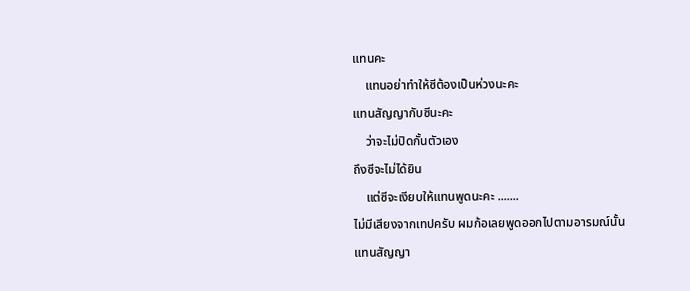แทนคะ
    แทนอย่าทำให้ซีต้องเป็นห่วงนะคะ
แทนสัญญากับซีนะคะ
    ว่าจะไม่ปิดกั้นตัวเอง
ถึงซีจะไม่ได้ยิน
    แต่ซีจะเงียบให้แทนพูดนะคะ .......
ไม่มีเสียงจากเทปครับ ผมก้อเลยพูดออกไปตามอารมณ์นั้น
แทนสัญญา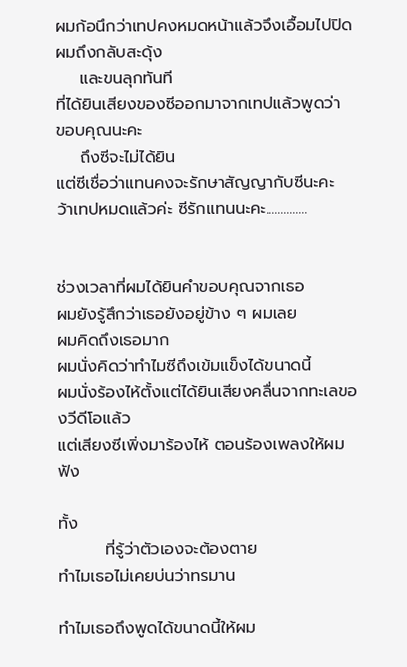ผมก้อนึกว่าเทปคงหมดหน้าแล้วจึงเอื้อมไปปิด
ผมถึงกลับสะดุ้ง
    และขนลุกทันที
ที่ได้ยินเสียงของซีออกมาจากเทปแล้วพูดว่า
ขอบคุณนะคะ
    ถึงซีจะไม่ได้ยิน
แต่ซีเชื่อว่าแทนคงจะรักษาสัญญากับซีนะคะ
ว้าเทปหมดแล้วค่ะ ซีรักแทนนะคะ..............


ช่วงเวลาที่ผมได้ยินคำขอบคุณจากเธอ
ผมยังรู้สึกว่าเธอยังอยู่ข้าง ๆ ผมเลย
ผมคิดถึงเธอมาก
ผมนั่งคิดว่าทำไมซีถึงเข้มแข็งได้ขนาดนี้
ผมนั่งร้องไห้ตั้งแต่ได้ยินเสียงคลื่นจากทะเลของวีดีโอแล้ว
แต่เสียงซีเพิ่งมาร้องไห้ ตอนร้องเพลงให้ผมฟัง

ทั้ง
        ที่รู้ว่าตัวเองจะต้องตาย
ทำไมเธอไม่เคยบ่นว่าทรมาน

ทำไมเธอถึงพูดได้ขนาดนี้ให้ผม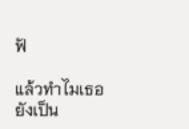ฟั

แล้วทำไมเธอยังเป็น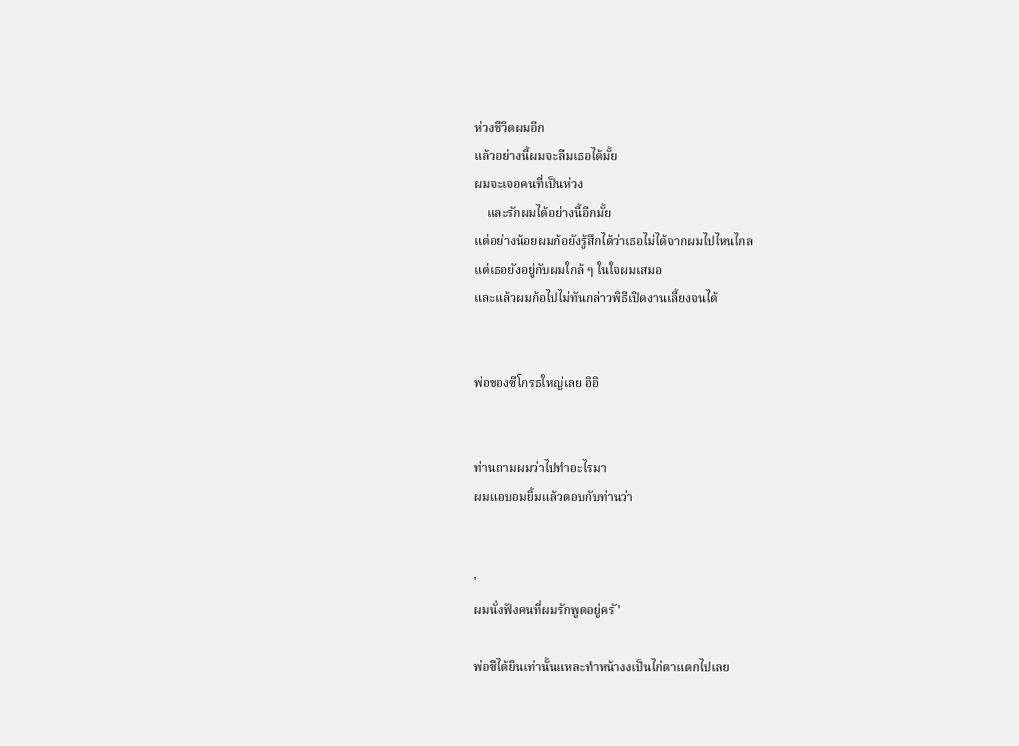ห่วงชีวิตผมอีก
แล้วอย่างนี้ผมจะลืมเธอได้มั้ย
ผมจะเจอคนที่เป็นห่วง
    และรักผมได้อย่างนี้อีกมั้ย
แต่อย่างน้อยผมก้อยังรู้สึกได้ว่าเธอไม่ได้จากผมไปไหนไกล
แต่เธอยังอยู่กับผมใกล้ ๆ ในใจผมเสมอ
และแล้วผมก้อไปไม่ทันกล่าวพิธีเปิดงานเลี้ยงจนได้


พ่อของซีโกรธใหญ่เลย อิอิ


ท่านถามผมว่าไปทำอะไรมา
ผมแอบอมยิ้มแล้วตอบกับท่านว่า


'
ผมนั่งฟังคนที่ผมรักพูดอยู่ครั'

พ่อซีได้ยินเท่านั้นแหละทำหน้างงเป็นไก่ตาแตกไปเลย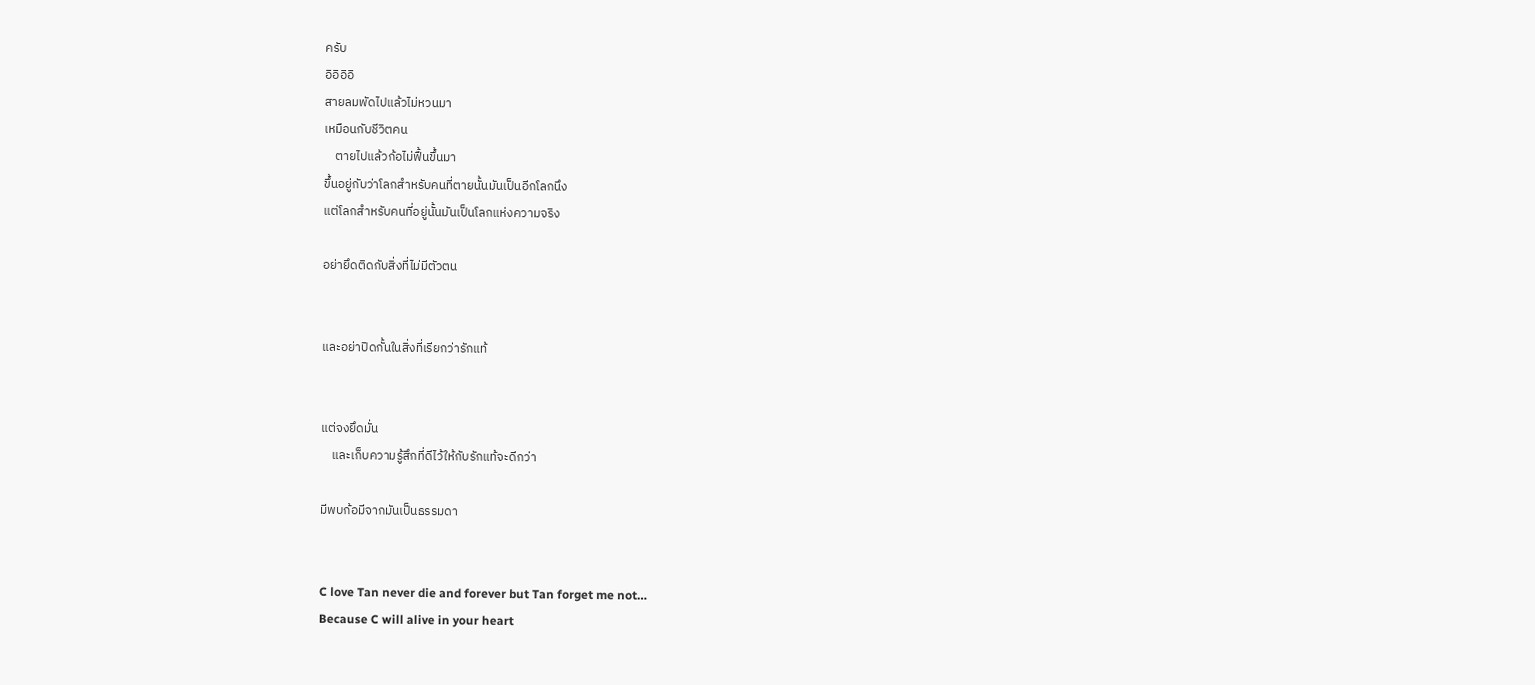ครับ
อิอิอิอิ
สายลมพัดไปแล้วไม่หวนมา
เหมือนกับชีวิตคน
    ตายไปแล้วก้อไม่ฟื้นขึ้นมา
ขึ้นอยู่กับว่าโลกสำหรับคนที่ตายนั้นมันเป็นอีกโลกนึง
แต่โลกสำหรับคนที่อยู่นั้นมันเป็นโลกแห่งความจริง

อย่ายึดติดกับสิ่งที่ไม่มีตัวตน


และอย่าปิดกั้นในสิ่งที่เรียกว่ารักแท้


แต่จงยึดมั่น
    และเก็บความรู้สึกที่ดีไว้ให้กับรักแท้จะดีกว่า

มีพบก้อมีจากมันเป็นธรรมดา


C love Tan never die and forever but Tan forget me not…
Because C will alive in your heart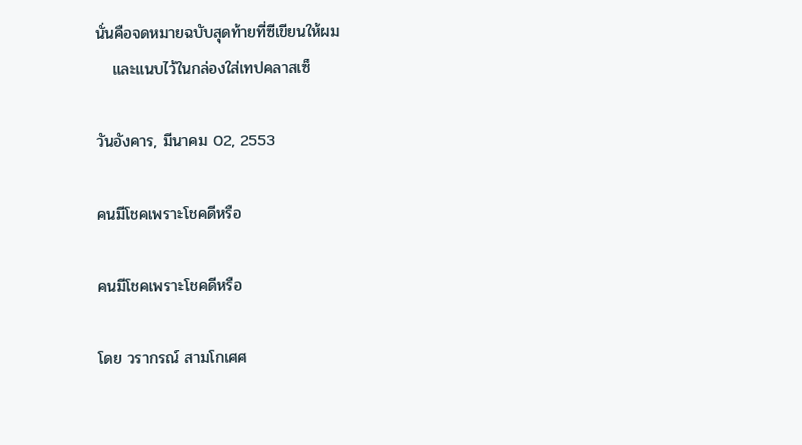นั่นคือจดหมายฉบับสุดท้ายที่ซีเขียนให้ผม
   และแนบไว้ในกล่องใส่เทปคลาสเซ็

วันอังคาร, มีนาคม 02, 2553

คนมีโชคเพราะโชคดีหรือ

คนมีโชคเพราะโชคดีหรือ

โดย วรากรณ์ สามโกเศศ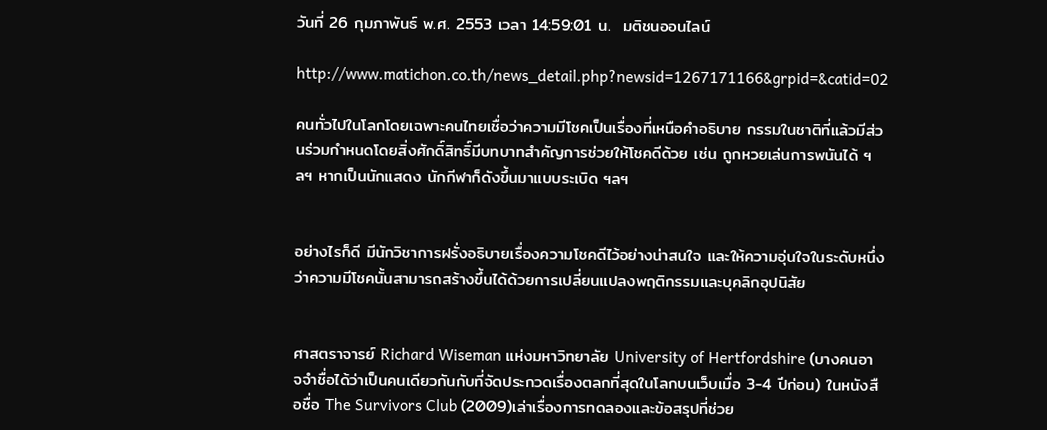วันที่ 26 กุมภาพันธ์ พ.ศ. 2553 เวลา 14:59:01 น.  มติชนออนไลน์

http://www.matichon.co.th/news_detail.php?newsid=1267171166&grpid=&catid=02

คนทั่วไปในโลกโดยเฉพาะคนไทยเชื่อว่าความมีโชคเป็นเรื่องที่เหนือคำอธิบาย กรรมในชาติที่แล้วมีส่วนร่วมกำหนดโดยสิ่งศักดิ์สิทธิ์มีบทบาทสำคัญการช่วยให้โชคดีด้วย เช่น ถูกหวยเล่นการพนันได้ ฯลฯ หากเป็นนักแสดง นักกีฬาก็ดังขึ้นมาแบบระเบิด ฯลฯ


อย่างไรก็ดี มีนักวิชาการฝรั่งอธิบายเรื่องความโชคดีไว้อย่างน่าสนใจ และให้ความอุ่นใจในระดับหนึ่งว่าความมีโชคนั้นสามารถสร้างขึ้นได้ด้วยการเปลี่ยนแปลงพฤติกรรมและบุคลิกอุปนิสัย


ศาสตราจารย์ Richard Wiseman แห่งมหาวิทยาลัย University of Hertfordshire (บางคนอาจจำชื่อได้ว่าเป็นคนเดียวกันกับที่จัดประกวดเรื่องตลกที่สุดในโลกบนเว็บเมื่อ 3-4 ปีก่อน) ในหนังสือชื่อ The Survivors Club (2009)เล่าเรื่องการทดลองและข้อสรุปที่ช่วย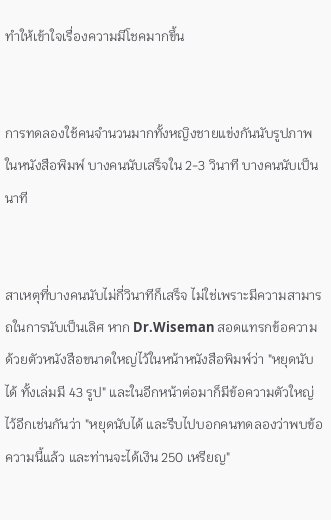ทำให้เข้าใจเรื่องความมีโชคมากขึ้น


การทดลองใช้คนจำนวนมากทั้งหญิงชายแข่งกันนับรูปภาพในหนังสือพิมพ์ บางคนนับเสร็จใน 2-3 วินาที บางคนนับเป็นนาที


สาเหตุที่บางคนนับไม่กี่วินาทีก็เสร็จ ไม่ใช่เพราะมีความสามารถในการนับเป็นเลิศ หาก Dr.Wiseman สอดแทรกข้อความด้วยตัวหนังสือขนาดใหญ่ไว้ในหน้าหนังสือพิมพ์ว่า "หยุดนับได้ ทั้งเล่มมี 43 รูป" และในอีกหน้าต่อมาก็มีข้อความตัวใหญ่ไว้อีกเช่นกันว่า "หยุดนับได้ และรีบไปบอกคนทดลองว่าพบข้อความนี้แล้ว และท่านจะได้เงิน 250 เหรียญ"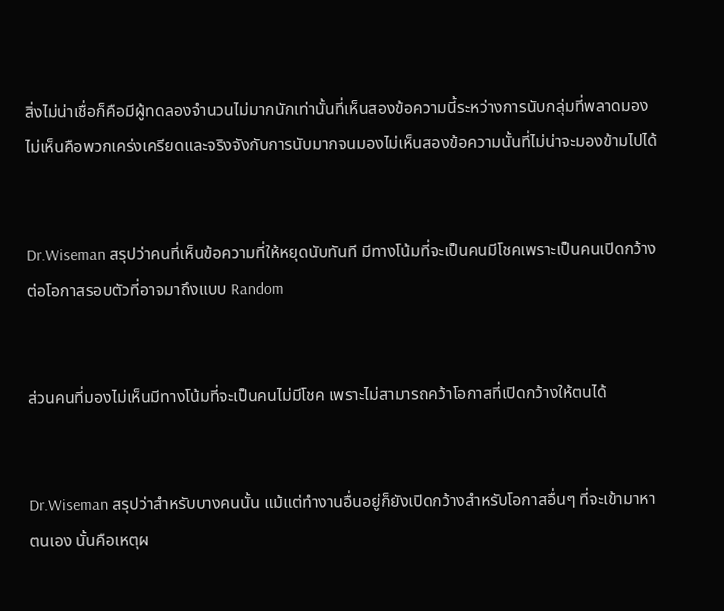สิ่งไม่น่าเชื่อก็คือมีผู้ทดลองจำนวนไม่มากนักเท่านั้นที่เห็นสองข้อความนี้ระหว่างการนับกลุ่มที่พลาดมองไม่เห็นคือพวกเคร่งเครียดและจริงจังกับการนับมากจนมองไม่เห็นสองข้อความนั้นที่ไม่น่าจะมองข้ามไปได้


Dr.Wiseman สรุปว่าคนที่เห็นข้อความที่ให้หยุดนับทันที มีทางโน้มที่จะเป็นคนมีโชคเพราะเป็นคนเปิดกว้างต่อโอกาสรอบตัวที่อาจมาถึงแบบ Random


ส่วนคนที่มองไม่เห็นมีทางโน้มที่จะเป็นคนไม่มีโชค เพราะไม่สามารถคว้าโอกาสที่เปิดกว้างให้ตนได้


Dr.Wiseman สรุปว่าสำหรับบางคนนั้น แม้แต่ทำงานอื่นอยู่ก็ยังเปิดกว้างสำหรับโอกาสอื่นๆ ที่จะเข้ามาหาตนเอง นั้นคือเหตุผ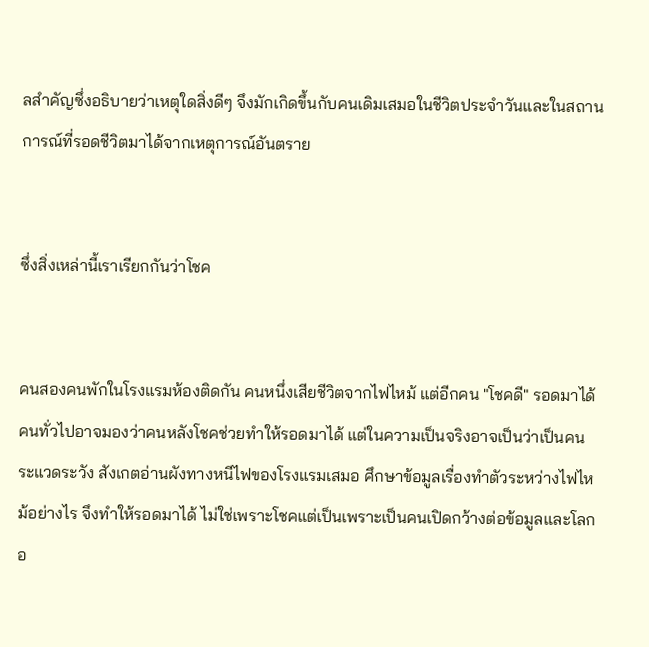ลสำคัญซึ่งอธิบายว่าเหตุใดสิ่งดีๆ จึงมักเกิดขึ้นกับคนเดิมเสมอในชีวิตประจำวันและในสถานการณ์ที่รอดชีวิตมาได้จากเหตุการณ์อันตราย


ซึ่งสิ่งเหล่านี้เราเรียกกันว่าโชค


คนสองคนพักในโรงแรมห้องติดกัน คนหนึ่งเสียชีวิตจากไฟไหม้ แต่อีกคน "โชคดี" รอดมาได้ คนทั่วไปอาจมองว่าคนหลังโชคช่วยทำให้รอดมาได้ แต่ในความเป็นจริงอาจเป็นว่าเป็นคนระแวดระวัง สังเกตอ่านผังทางหนีไฟของโรงแรมเสมอ ศึกษาข้อมูลเรื่องทำตัวระหว่างไฟไหม้อย่างไร จึงทำให้รอดมาได้ ไม่ใช่เพราะโชคแต่เป็นเพราะเป็นคนเปิดกว้างต่อข้อมูลและโลกอ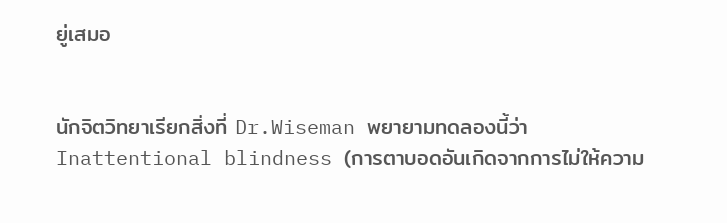ยู่เสมอ


นักจิตวิทยาเรียกสิ่งที่ Dr.Wiseman พยายามทดลองนี้ว่า Inattentional blindness (การตาบอดอันเกิดจากการไม่ให้ความ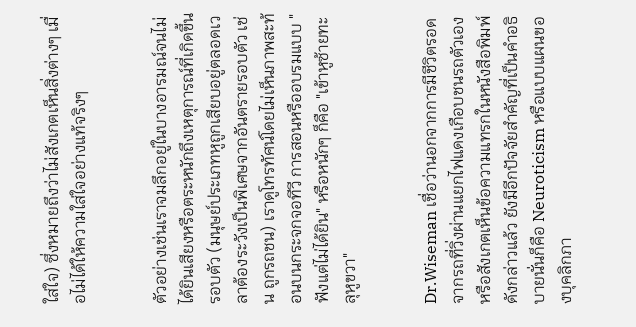ใส่ใจ) ซึ่งหมายถึงว่าไม่สังเกตเห็นสิ่งต่างๆ เมื่อไม่ได้ให้ความใส่ใจอย่างแท้จริงๆ


ตัวอย่างเช่นเราจมลึกอยู่ในบางอารมณ์จนไม่ได้ยินเสียงหรือตระหนักถึงเหตุการณ์ที่เกิดขึ้นรอบตัว (มนุษย์ประเภทหูถูกเสียบอยู่ตลอดเวลาต้องระวังเป็นพิเศษจากอันตรายรอบตัว เช่น ถูกรถชน) เราดูโทรทัศน์โดยไม่เห็นภาพสะท้อนบนกระจกจอทีวี การสอนหรืออบรมแบบ "ฟังแต่ไม่ได้ยิน" หรือหนักๆ ก็คือ "เข้าหูซ้ายทะลุหูขวา"


Dr.Wiseman เชื่อว่านอกจากการมีชีวิตรอดจากรถที่วิ่งผ่านแยกไฟแดงเกือบชนรถตัวเองหรือสังเกตเห็นข้อความแทรกในหนังสือพิมพ์ดังกล่าวแล้ว ยังมีอีกปัจจัยสำคัญที่เป็นคำอธิบายนั่นก็คือ Neuroticism หรือแบบแผนของบุคลิกภา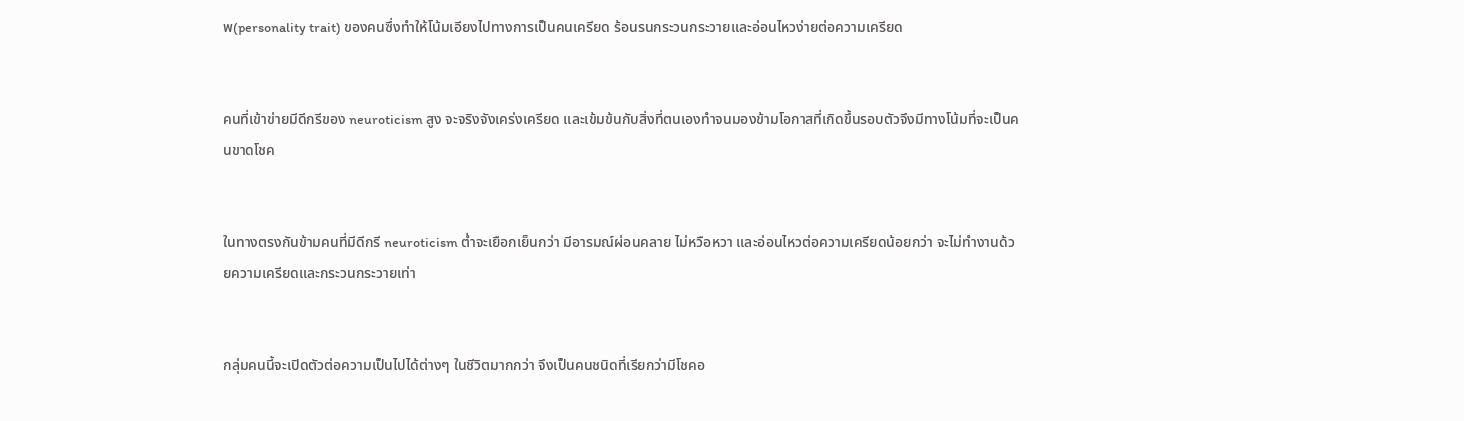พ(personality trait) ของคนซึ่งทำให้โน้มเอียงไปทางการเป็นคนเครียด ร้อนรนกระวนกระวายและอ่อนไหวง่ายต่อความเครียด


คนที่เข้าข่ายมีดีกรีของ neuroticism สูง จะจริงจังเคร่งเครียด และเข้มข้นกับสิ่งที่ตนเองทำจนมองข้ามโอกาสที่เกิดขึ้นรอบตัวจึงมีทางโน้มที่จะเป็นคนขาดโชค


ในทางตรงกันข้ามคนที่มีดีกรี neuroticism ต่ำจะเยือกเย็นกว่า มีอารมณ์ผ่อนคลาย ไม่หวือหวา และอ่อนไหวต่อความเครียดน้อยกว่า จะไม่ทำงานด้วยความเครียดและกระวนกระวายเท่า


กลุ่มคนนี้จะเปิดตัวต่อความเป็นไปได้ต่างๆ ในชีวิตมากกว่า จึงเป็นคนชนิดที่เรียกว่ามีโชคอ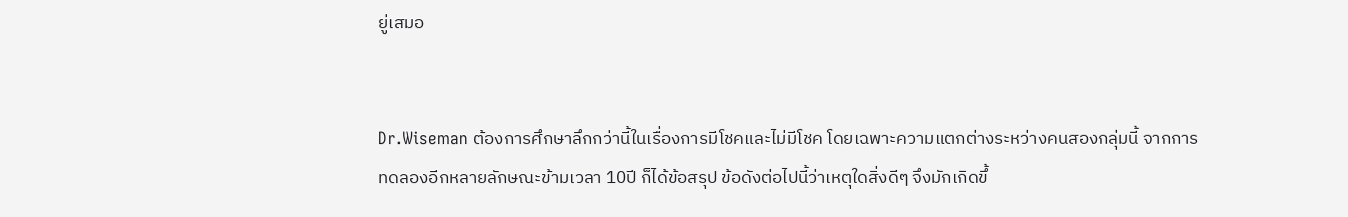ยู่เสมอ


Dr.Wiseman ต้องการศึกษาลึกกว่านี้ในเรื่องการมีโชคและไม่มีโชค โดยเฉพาะความแตกต่างระหว่างคนสองกลุ่มนี้ จากการทดลองอีกหลายลักษณะข้ามเวลา 10ปี ก็ได้ข้อสรุป ข้อดังต่อไปนี้ว่าเหตุใดสิ่งดีๆ จึงมักเกิดขึ้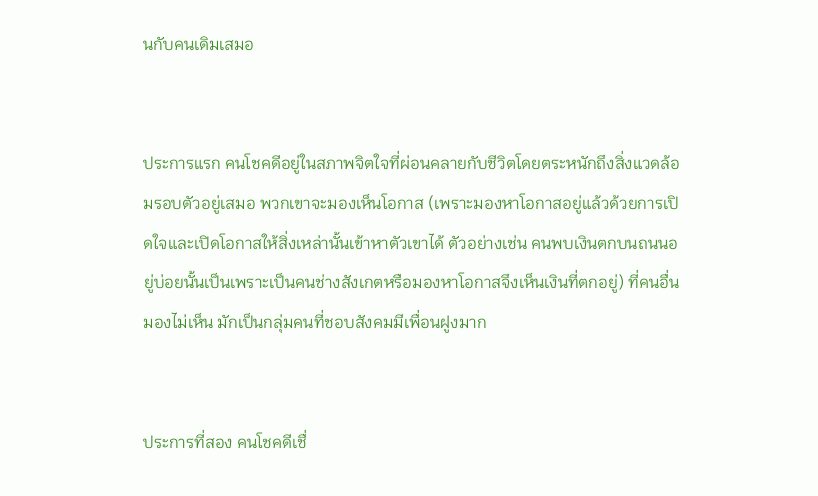นกับคนเดิมเสมอ


ประการแรก คนโชคดีอยู่ในสภาพจิตใจที่ผ่อนคลายกับชีวิตโดยตระหนักถึงสิ่งแวดล้อมรอบตัวอยู่เสมอ พวกเขาจะมองเห็นโอกาส (เพราะมองหาโอกาสอยู่แล้วด้วยการเปิดใจและเปิดโอกาสให้สิ่งเหล่านั้นเข้าหาตัวเขาได้ ตัวอย่างเช่น คนพบเงินตกบนถนนอยู่บ่อยนั้นเป็นเพราะเป็นคนช่างสังเกตหรือมองหาโอกาสจึงเห็นเงินที่ตกอยู่) ที่คนอื่นมองไม่เห็น มักเป็นกลุ่มคนที่ชอบสังคมมีเพื่อนฝูงมาก


ประการที่สอง คนโชคดีเชื่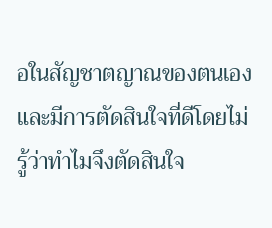อในสัญชาตญาณของตนเองและมีการตัดสินใจที่ดีโดยไม่รู้ว่าทำไมจึงตัดสินใจ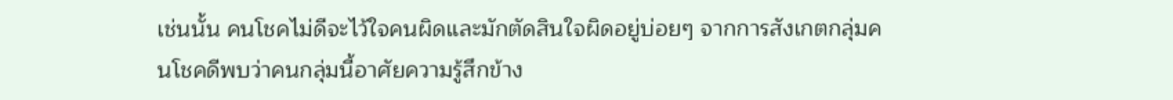เช่นนั้น คนโชคไม่ดีจะไว้ใจคนผิดและมักตัดสินใจผิดอยู่บ่อยๆ จากการสังเกตกลุ่มคนโชคดีพบว่าคนกลุ่มนี้อาศัยความรู้สึกข้าง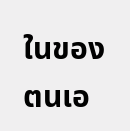ในของตนเอ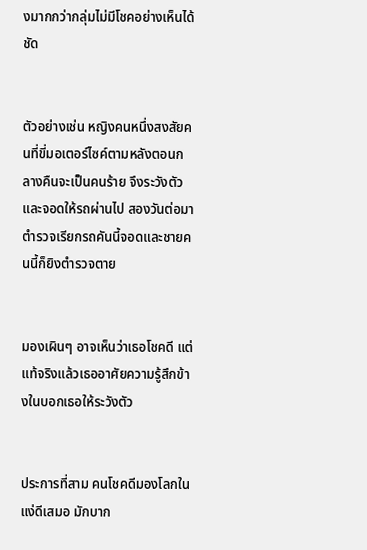งมากกว่ากลุ่มไม่มีโชคอย่างเห็นได้ชัด


ตัวอย่างเช่น หญิงคนหนึ่งสงสัยคนที่ขี่มอเตอร์ไซค์ตามหลังตอนกลางคืนจะเป็นคนร้าย จึงระวังตัวและจอดให้รถผ่านไป สองวันต่อมาตำรวจเรียกรถคันนี้จอดและชายคนนี้ก็ยิงตำรวจตาย


มองเผินๆ อาจเห็นว่าเธอโชคดี แต่แท้จริงแล้วเธออาศัยความรู้สึกข้างในบอกเธอให้ระวังตัว


ประการที่สาม คนโชคดีมองโลกในแง่ดีเสมอ มักบาก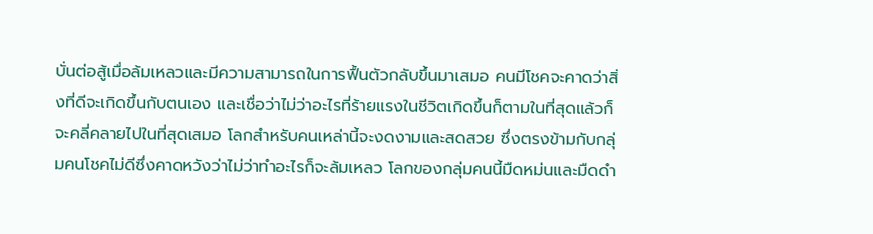บั่นต่อสู้เมื่อล้มเหลวและมีความสามารถในการฟื้นตัวกลับขึ้นมาเสมอ คนมีโชคจะคาดว่าสิ่งที่ดีจะเกิดขึ้นกับตนเอง และเชื่อว่าไม่ว่าอะไรที่ร้ายแรงในชีวิตเกิดขึ้นก็ตามในที่สุดแล้วก็จะคลี่คลายไปในที่สุดเสมอ โลกสำหรับคนเหล่านี้จะงดงามและสดสวย ซึ่งตรงข้ามกับกลุ่มคนโชคไม่ดีซึ่งคาดหวังว่าไม่ว่าทำอะไรก็จะล้มเหลว โลกของกลุ่มคนนี้มืดหม่นและมืดดำ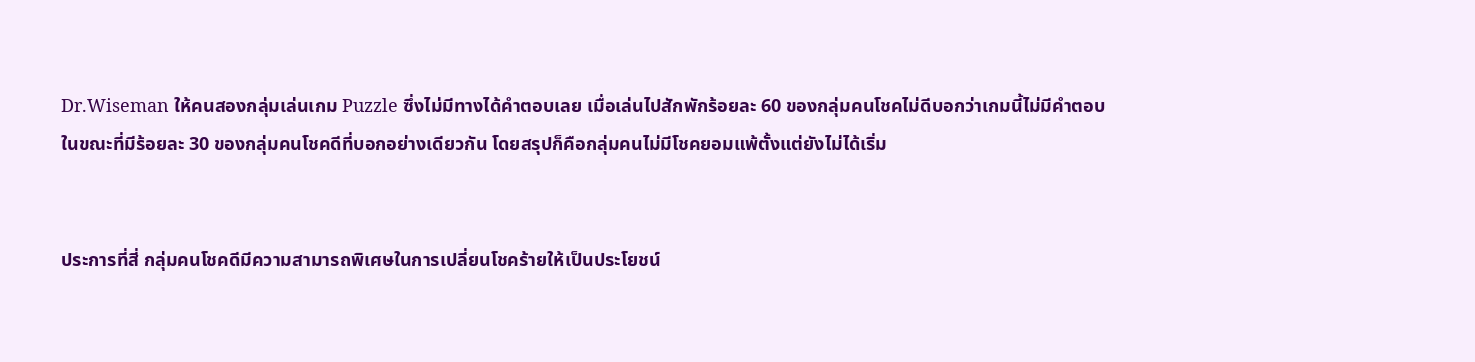Dr.Wiseman ให้คนสองกลุ่มเล่นเกม Puzzle ซึ่งไม่มีทางได้คำตอบเลย เมื่อเล่นไปสักพักร้อยละ 60 ของกลุ่มคนโชคไม่ดีบอกว่าเกมนี้ไม่มีคำตอบ ในขณะที่มีร้อยละ 30 ของกลุ่มคนโชคดีที่บอกอย่างเดียวกัน โดยสรุปก็คือกลุ่มคนไม่มีโชคยอมแพ้ตั้งแต่ยังไม่ได้เริ่ม


ประการที่สี่ กลุ่มคนโชคดีมีความสามารถพิเศษในการเปลี่ยนโชคร้ายให้เป็นประโยชน์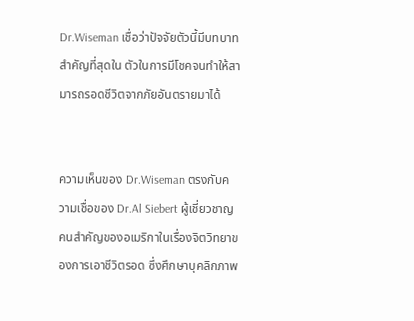Dr.Wiseman เชื่อว่าปัจจัยตัวนี้มีบทบาทสำคัญที่สุดใน ตัวในการมีโชคจนทำให้สามารถรอดชีวิตจากภัยอันตรายมาได้


ความเห็นของ Dr.Wiseman ตรงกับความเชื่อของ Dr.Al Siebert ผู้เชี่ยวชาญคนสำคัญของอเมริกาในเรื่องจิตวิทยาของการเอาชีวิตรอด ซึ่งศึกษาบุคลิกภาพ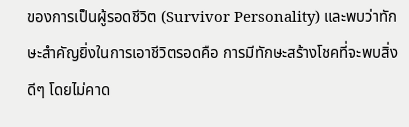ของการเป็นผู้รอดชีวิต (Survivor Personality) และพบว่าทักษะสำคัญยิ่งในการเอาชีวิตรอดคือ การมีทักษะสร้างโชคที่จะพบสิ่งดีๆ โดยไม่คาด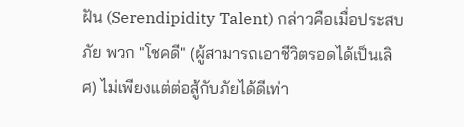ฝัน (Serendipidity Talent) กล่าวคือเมื่อประสบภัย พวก "โชคดี" (ผู้สามารถเอาชีวิตรอดได้เป็นเลิศ) ไม่เพียงแต่ต่อสู้กับภัยได้ดีเท่า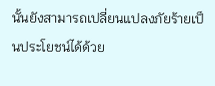นั้นยังสามารถเปลี่ยนแปลงภัยร้ายเป็นประโยชน์ได้ด้วย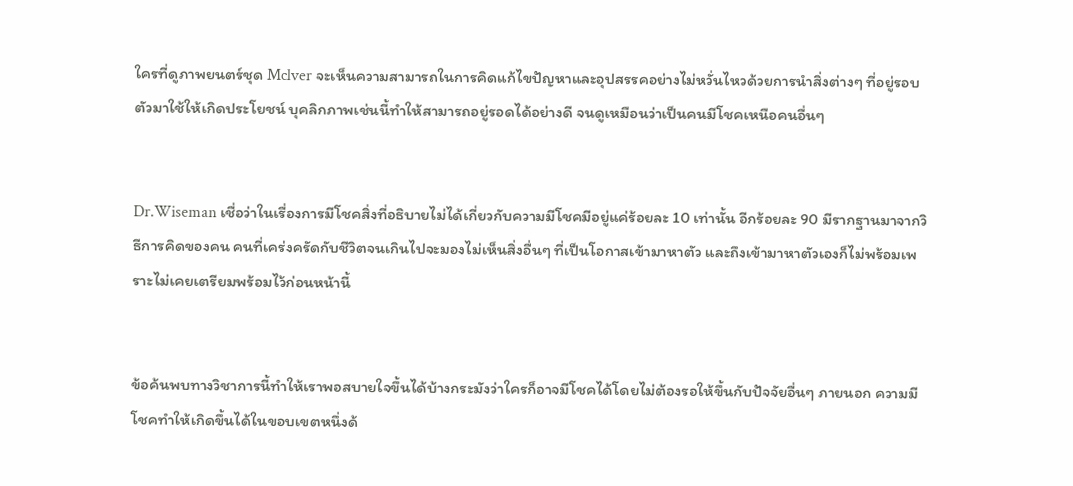ใครที่ดูภาพยนตร์ชุด Mclver จะเห็นความสามารถในการคิดแก้ไขปัญหาและอุปสรรคอย่างไม่หวั่นไหวด้วยการนำสิ่งต่างๆ ที่อยู่รอบตัวมาใช้ให้เกิดประโยชน์ บุคลิกภาพเช่นนี้ทำให้สามารถอยู่รอดได้อย่างดี จนดูเหมือนว่าเป็นคนมีโชคเหนือคนอื่นๆ


Dr.Wiseman เชื่อว่าในเรื่องการมีโชคสิ่งที่อธิบายไม่ได้เกี่ยวกับความมีโชคมีอยู่แค่ร้อยละ 10 เท่านั้น อีกร้อยละ 90 มีรากฐานมาจากวิธีการคิดของคน คนที่เคร่งครัดกับชีวิตจนเกินไปจะมองไม่เห็นสิ่งอื่นๆ ที่เป็นโอกาสเข้ามาหาตัว และถึงเข้ามาหาตัวเองก็ไม่พร้อมเพราะไม่เคยเตรียมพร้อมไว้ก่อนหน้านี้


ข้อค้นพบทางวิชาการนี้ทำให้เราพอสบายใจขึ้นได้บ้างกระมังว่าใครก็อาจมีโชคได้โดยไม่ต้องรอให้ขึ้นกับปัจจัยอื่นๆ ภายนอก ความมีโชคทำให้เกิดขึ้นได้ในขอบเขตหนึ่งด้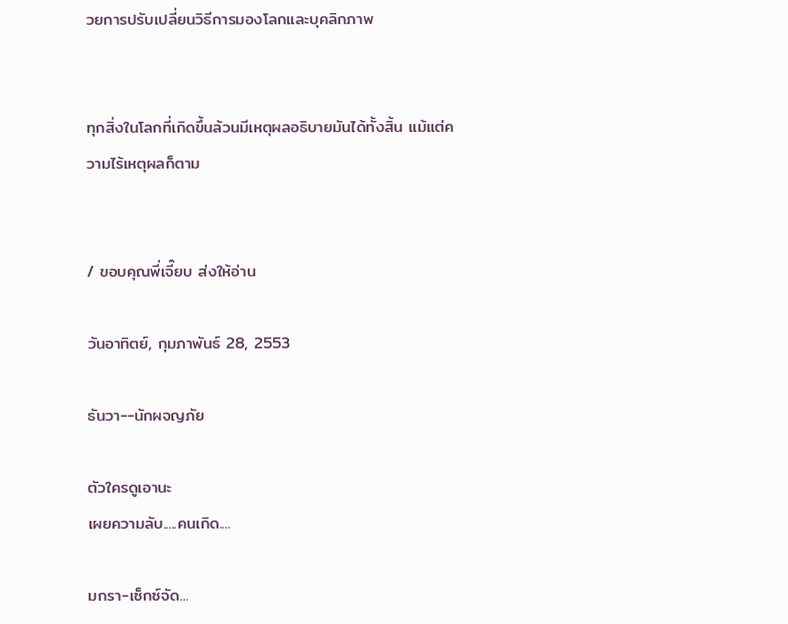วยการปรับเปลี่ยนวิธีการมองโลกและบุคลิกภาพ


ทุกสิ่งในโลกที่เกิดขึ้นล้วนมีเหตุผลอธิบายมันได้ทั้งสิ้น แม้แต่ความไร้เหตุผลก็ตาม


/ ขอบคุณพี่เจี๊ยบ ส่งให้อ่าน

วันอาทิตย์, กุมภาพันธ์ 28, 2553

ธันวา--นักผจญภัย

ตัวใครดูเอานะ
เผยความลับ.....คนเกิด....

มกรา-เซ็กซ์จัด...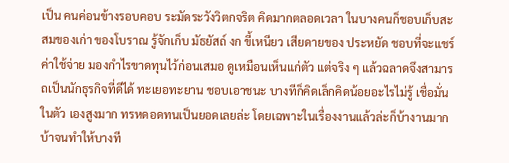เป็น คนค่อนข้างรอบคอบ ระมัดระวังวิตกจริต คิดมากตลอดเวลา ในบางคนก็ชอบเก็บสะสมของเก่า ของโบราณ รู้จักเก็บ มัธยัสถ์ งก ขี้เหนียว เสียดายของ ประหยัด ชอบที่จะแชร์ค่าใช้จ่าย มองกำไรขาดทุนไว้ก่อนเสมอ ดูเหมือนเห็นแก่ตัว แต่จริง ๆ แล้วฉลาดจึงสามารถเป็นนักธุรกิจที่ดีได้ ทะเยอทะยาน ชอบเอาชนะ บางทีก็คิดเล็กคิดน้อยอะไรไม่รู้ เชื่อมั่นในตัว เองสูงมาก ทรหดอดทนเป็นยอดเลยล่ะ โดยเฉพาะในเรื่องงานแล้วล่ะก็บ้างานมาก บ้าจนทำให้บางที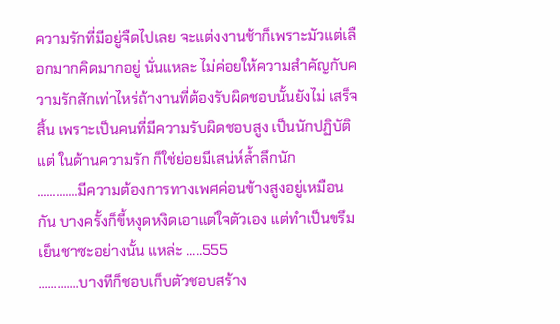ความรักที่มีอยู่จืดไปเลย จะแต่งงานช้าก็เพราะมัวแต่เลือกมากคิดมากอยู่ นั่นแหละ ไม่ค่อยให้ความสำคัญกับความรักสักเท่าไหร่ถ้างานที่ต้องรับผิดชอบนั้นยังไม่ เสร็จสิ้น เพราะเป็นคนที่มีความรับผิดชอบสูง เป็นนักปฏิบัติ แต่ ในด้านความรัก ก็ใช่ย่อยมีเสน่ห์ล้ำลึกนัก
.............มีความต้องการทางเพศค่อนข้างสูงอยู่เหมือนกัน บางครั้งก็ขี้หงุดหงิดเอาแต่ใจตัวเอง แต่ทำเป็นขรึมเย็นชาซะอย่างนั้น แหล่ะ .....555
.............บางทีก็ชอบเก็บตัวชอบสร้าง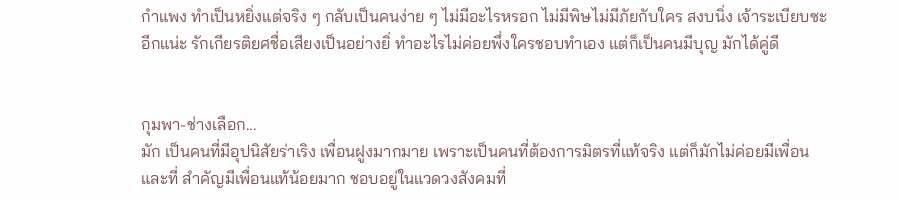กำแพง ทำเป็นหยิ่งแต่จริง ๆ กลับเป็นคนง่าย ๆ ไม่มีอะไรหรอก ไม่มีพิษไม่มีภัยกับใคร สงบนิ่ง เจ้าระเบียบซะอีกแน่ะ รักเกียรติยศชื่อเสียงเป็นอย่างยิ่ ทำอะไรไม่ค่อยพึ่งใครชอบทำเอง แต่ก็เป็นคนมีบุญ มักได้คู่ดี


กุมพา-ช่างเลือก...
มัก เป็นคนที่มีอุปนิสัยร่าเริง เพื่อนฝูงมากมาย เพราะเป็นคนที่ต้องการมิตรที่แท้จริง แต่ก็มักไม่ค่อยมีเพื่อน และที่ สำคัญมีเพื่อนแท้น้อยมาก ชอบอยู่ในแวดวงสังคมที่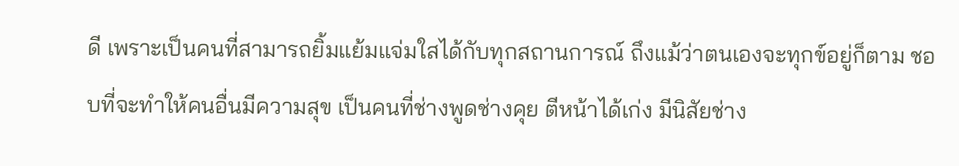ดี เพราะเป็นคนที่สามารถยิ้มแย้มแจ่มใสได้กับทุกสถานการณ์ ถึงแม้ว่าตนเองจะทุกข์อยู่ก็ตาม ชอบที่จะทำให้คนอื่นมีความสุข เป็นคนที่ช่างพูดช่างคุย ตีหน้าได้เก่ง มีนิสัยช่าง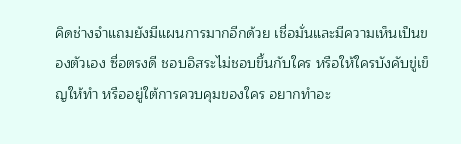คิดช่างจำแถมยังมีแผนการมากอีกด้วย เชื่อมั่นและมีความเห็นเป็นของตัวเอง ซื่อตรงดี ชอบอิสระไม่ชอบขึ้นกับใคร หรือให้ใครบังคับขู่เข็ญให้ทำ หรืออยู่ใต้การควบคุมของใคร อยากทำอะ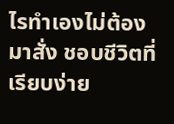ไรทำเองไม่ต้องมาสั่ง ชอบชีวิตที่เรียบง่าย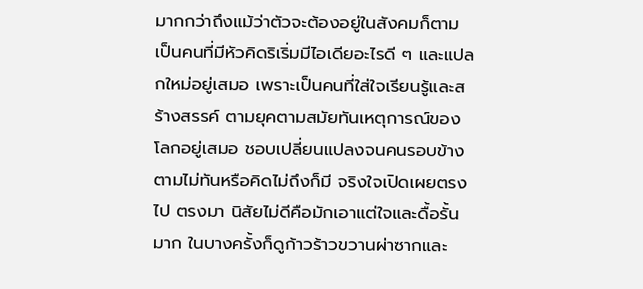มากกว่าถึงแม้ว่าตัวจะต้องอยู่ในสังคมก็ตาม เป็นคนที่มีหัวคิดริเริ่มมีไอเดียอะไรดี ๆ และแปลกใหม่อยู่เสมอ เพราะเป็นคนที่ใส่ใจเรียนรู้และสร้างสรรค์ ตามยุคตามสมัยทันเหตุการณ์ของโลกอยู่เสมอ ชอบเปลี่ยนแปลงจนคนรอบข้างตามไม่ทันหรือคิดไม่ถึงก็มี จริงใจเปิดเผยตรงไป ตรงมา นิสัยไม่ดีคือมักเอาแต่ใจและดื้อรั้นมาก ในบางครั้งก็ดูก้าวร้าวขวานผ่าซากและ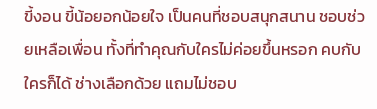ขี้งอน ขี้น้อยอกน้อยใจ เป็นคนที่ชอบสนุกสนาน ชอบช่วยเหลือเพื่อน ทั้งที่ทำคุณกับใครไม่ค่อยขึ้นหรอก คบกับใครก็ได้ ช่างเลือกด้วย แถมไม่ชอบ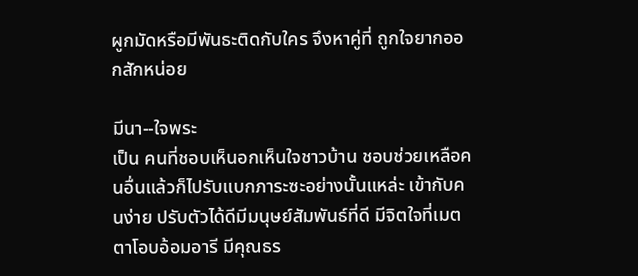ผูกมัดหรือมีพันธะติดกับใคร จึงหาคู่ที่ ถูกใจยากออกสักหน่อย

มีนา--ใจพระ
เป็น คนที่ชอบเห็นอกเห็นใจชาวบ้าน ชอบช่วยเหลือคนอื่นแล้วก็ไปรับแบกภาระซะอย่างนั้นแหล่ะ เข้ากับคนง่าย ปรับตัวได้ดีมีมนุษย์สัมพันธ์ที่ดี มีจิตใจที่เมตตาโอบอ้อมอารี มีคุณธร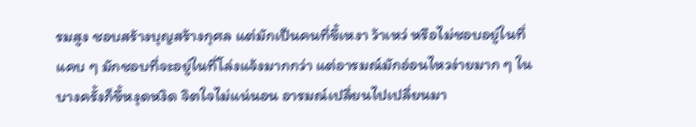รมสูง ชอบสร้างบุญสร้างกุศล แต่มักเป็นคนที่ขี้เหงา ว้าเหว่ หรือไม่ชอบอยู่ในที่แคบ ๆ มักชอบที่จะอยู่ในที่โล่งแจ้งมากกว่า แต่อารมณ์มักอ่อนไหวง่ายมาก ๆ ในบางครั้งก็ขี้หงุดหงิด จิตใจไม่แน่นอน อารมณ์เปลี่ยนไปเปลี่ยนมา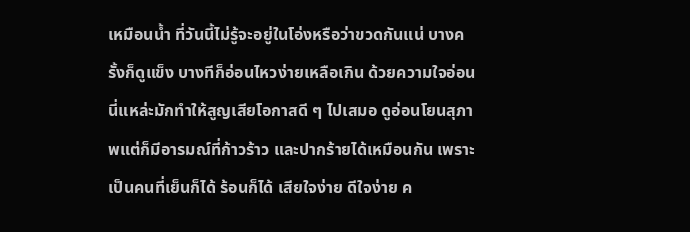เหมือนน้ำ ที่วันนี้ไม่รู้จะอยู่ในโอ่งหรือว่าขวดกันแน่ บางครั้งก็ดูแข็ง บางทีก็อ่อนไหวง่ายเหลือเกิน ด้วยความใจอ่อนนี่แหล่ะมักทำให้สูญเสียโอกาสดี ๆ ไปเสมอ ดูอ่อนโยนสุภาพแต่ก็มีอารมณ์ที่ก้าวร้าว และปากร้ายได้เหมือนกัน เพราะเป็นคนที่เย็นก็ได้ ร้อนก็ได้ เสียใจง่าย ดีใจง่าย ค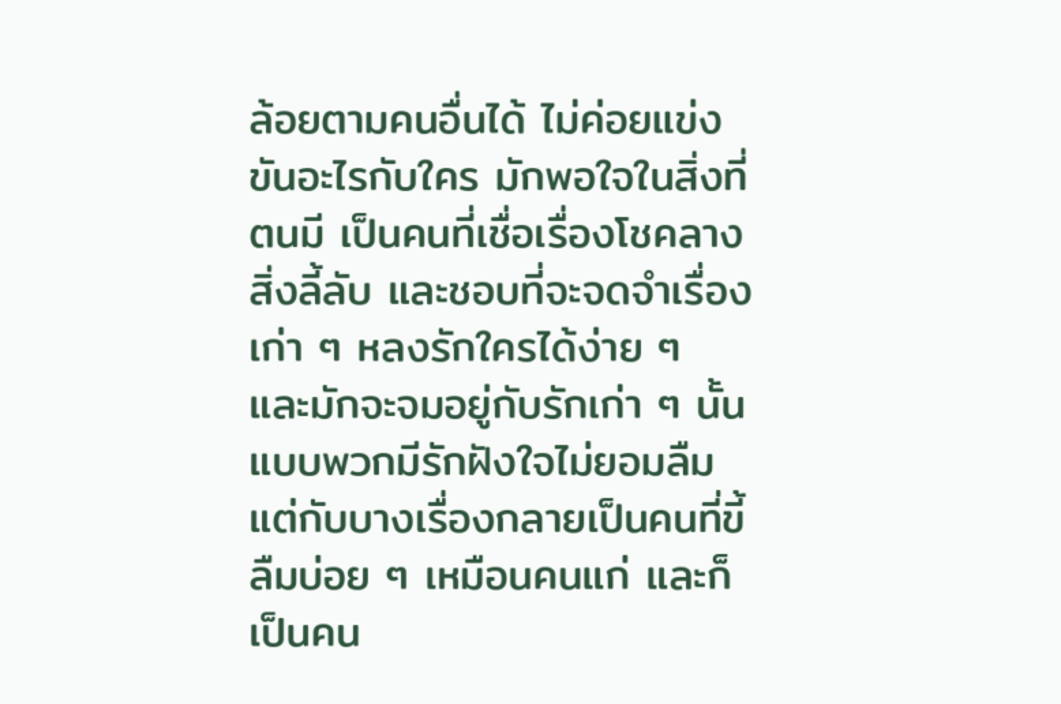ล้อยตามคนอื่นได้ ไม่ค่อยแข่งขันอะไรกับใคร มักพอใจในสิ่งที่ตนมี เป็นคนที่เชื่อเรื่องโชคลางสิ่งลี้ลับ และชอบที่จะจดจำเรื่องเก่า ๆ หลงรักใครได้ง่าย ๆ และมักจะจมอยู่กับรักเก่า ๆ นั้น แบบพวกมีรักฝังใจไม่ยอมลืม แต่กับบางเรื่องกลายเป็นคนที่ขี้ลืมบ่อย ๆ เหมือนคนแก่ และก็เป็นคน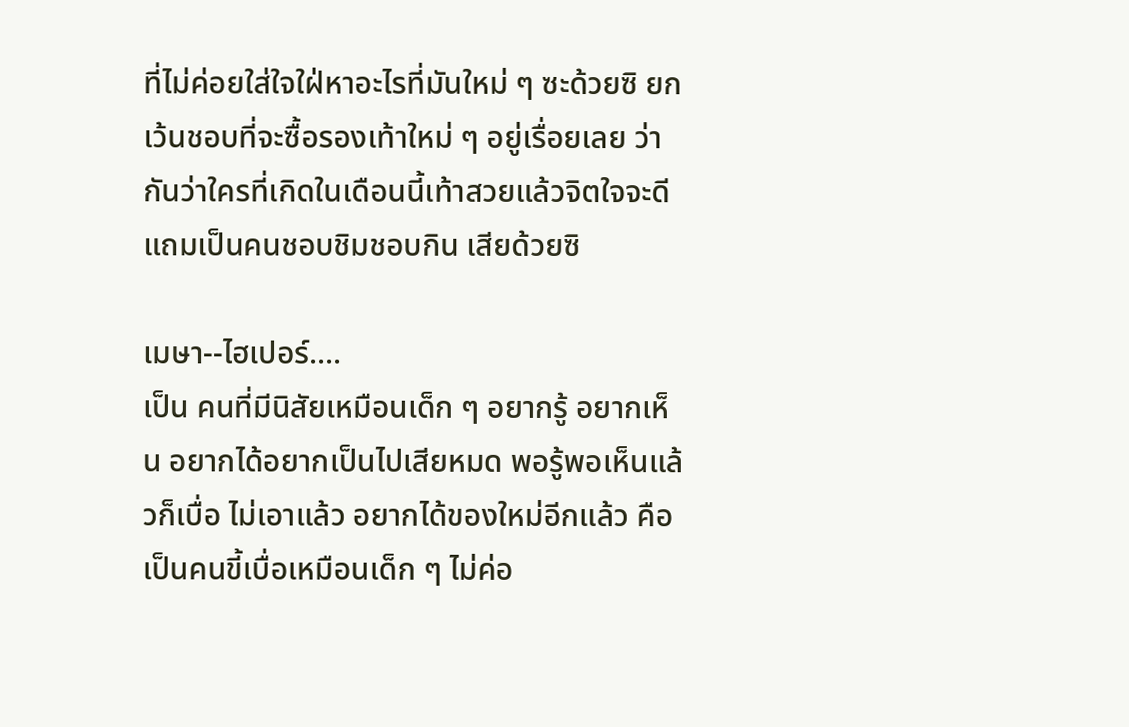ที่ไม่ค่อยใส่ใจใฝ่หาอะไรที่มันใหม่ ๆ ซะด้วยซิ ยกเว้นชอบที่จะซื้อรองเท้าใหม่ ๆ อยู่เรื่อยเลย ว่ากันว่าใครที่เกิดในเดือนนี้เท้าสวยแล้วจิตใจจะดีแถมเป็นคนชอบชิมชอบกิน เสียด้วยซิ

เมษา--ไฮเปอร์....
เป็น คนที่มีนิสัยเหมือนเด็ก ๆ อยากรู้ อยากเห็น อยากได้อยากเป็นไปเสียหมด พอรู้พอเห็นแล้วก็เบื่อ ไม่เอาแล้ว อยากได้ของใหม่อีกแล้ว คือ เป็นคนขี้เบื่อเหมือนเด็ก ๆ ไม่ค่อ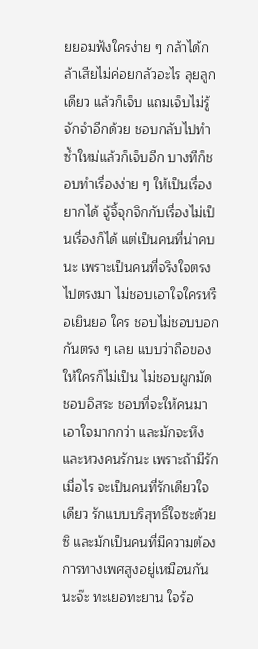ยยอมฟังใครง่าย ๆ กล้าได้กล้าเสียไม่ค่อยกลัวอะไร ลุยลูกเดียว แล้วก็เจ็บ แถมเจ็บไม่รู้จักจำอีกด้วย ชอบกลับไปทำซ้ำใหม่แล้วก็เจ็บอีก บางทีก็ชอบทำเรื่องง่าย ๆ ให้เป็นเรื่องยากได้ จู้จิ้จุกจิกกับเรื่องไม่เป็นเรื่องก็ได้ แต่เป็นคนที่น่าคบนะ เพราะเป็นคนที่จริงใจตรงไปตรงมา ไม่ชอบเอาใจใครหรือเยินยอ ใคร ชอบไม่ชอบบอกกันตรง ๆ เลย แบบว่าถือของให้ใครก็ไม่เป็น ไม่ชอบผูกมัด ชอบอิสระ ชอบที่จะให้คนมาเอาใจมากกว่า และมักจะหึงและหวงคนรักนะ เพราะถ้ามีรักเมื่อไร จะเป็นคนที่รักเดียวใจเดียว รักแบบบริสุทธิ์ใจซะด้วยซิ และมักเป็นคนที่มีความต้องการทางเพศสูงอยู่เหมือนกันนะจ๊ะ ทะเยอทะยาน ใจร้อ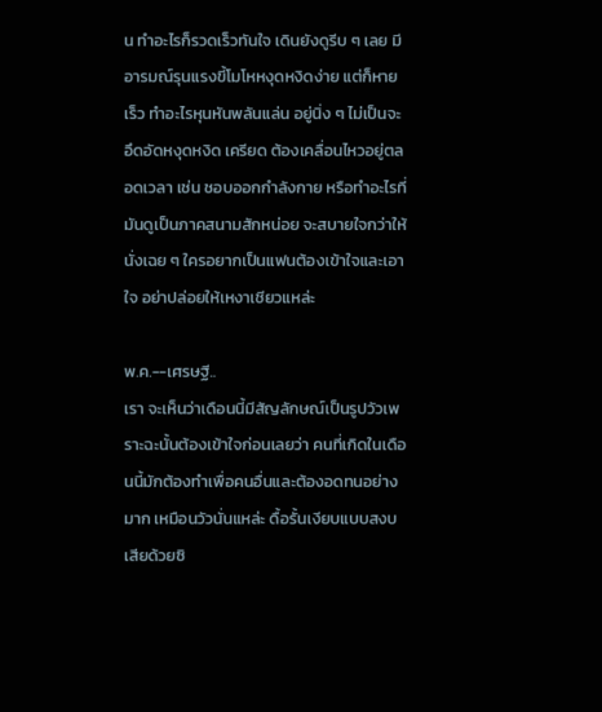น ทำอะไรก็รวดเร็วทันใจ เดินยังดูรีบ ๆ เลย มีอารมณ์รุนแรงขี้โมโหหงุดหงิดง่าย แต่ก็หายเร็ว ทำอะไรหุนหันพลันแล่น อยู่นิ่ง ๆ ไม่เป็นจะอึดอัดหงุดหงิด เครียด ต้องเคลื่อนไหวอยู่ตลอดเวลา เช่น ชอบออกกำลังกาย หรือทำอะไรที่มันดูเป็นภาคสนามสักหน่อย จะสบายใจกว่าให้นั่งเฉย ๆ ใครอยากเป็นแฟนต้องเข้าใจและเอาใจ อย่าปล่อยให้เหงาเชียวแหล่ะ

พ.ค.--เศรษฐี..
เรา จะเห็นว่าเดือนนี้มีสัญลักษณ์เป็นรูปวัวเพราะฉะนั้นต้องเข้าใจก่อนเลยว่า คนที่เกิดในเดือนนี้มักต้องทำเพื่อคนอื่นและต้องอดทนอย่างมาก เหมือนวัวนั่นแหล่ะ ดื้อรั้นเงียบแบบสงบเสียด้วยซิ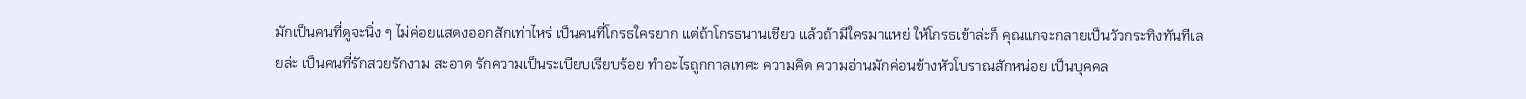มักเป็นคนที่ดูจะนิ่ง ๆ ไม่ค่อยแสดงออกสักเท่าไหร่ เป็นคนที่โกรธใครยาก แต่ถ้าโกรธนานเชียว แล้วถ้ามีใครมาแหย่ ให้โกรธเข้าล่ะก็ คุณแกจะกลายเป็นวัวกระทิงทันทีเลยล่ะ เป็นคนที่รักสวยรักงาม สะอาด รักความเป็นระเบียบเรียบร้อย ทำอะไรถูกกาลเทศะ ความคิด ความอ่านมักค่อนข้างหัวโบราณสักหน่อย เป็นบุคคล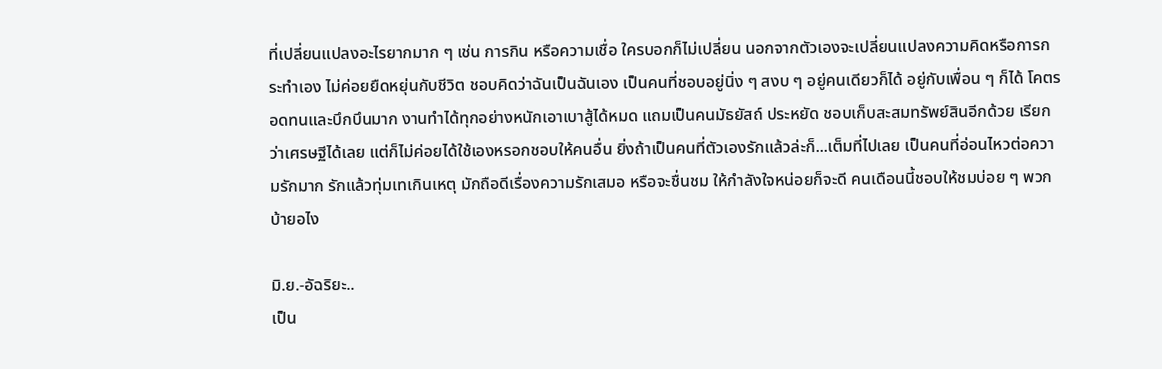ที่เปลี่ยนแปลงอะไรยากมาก ๆ เช่น การกิน หรือความเชื่อ ใครบอกก็ไม่เปลี่ยน นอกจากตัวเองจะเปลี่ยนแปลงความคิดหรือการกระทำเอง ไม่ค่อยยืดหยุ่นกับชีวิต ชอบคิดว่าฉันเป็นฉันเอง เป็นคนที่ชอบอยู่นิ่ง ๆ สงบ ๆ อยู่คนเดียวก็ได้ อยู่กับเพื่อน ๆ ก็ได้ โคตร อดทนและบึกบึนมาก งานทำได้ทุกอย่างหนักเอาเบาสู้ได้หมด แถมเป็นคนมัธยัสถ์ ประหยัด ชอบเก็บสะสมทรัพย์สินอีกด้วย เรียกว่าเศรษฐีได้เลย แต่ก็ไม่ค่อยได้ใช้เองหรอกชอบให้คนอื่น ยิ่งถ้าเป็นคนที่ตัวเองรักแล้วล่ะก็...เต็มที่ไปเลย เป็นคนที่อ่อนไหวต่อความรักมาก รักแล้วทุ่มเทเกินเหตุ มักถือดีเรื่องความรักเสมอ หรือจะชื่นชม ให้กำลังใจหน่อยก็จะดี คนเดือนนี้ชอบให้ชมบ่อย ๆ พวก บ้ายอไง

มิ.ย.-อัฉริยะ..
เป็น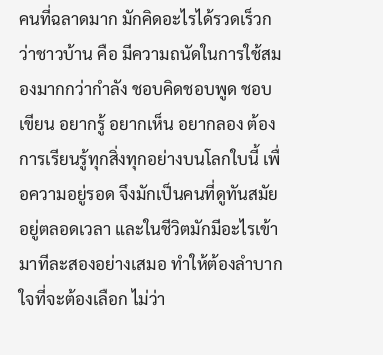คนที่ฉลาดมาก มักคิดอะไรได้รวดเร็วกว่าชาวบ้าน คือ มีความถนัดในการใช้สมองมากกว่ากำลัง ชอบคิดชอบพูด ชอบเขียน อยากรู้ อยากเห็น อยากลอง ต้องการเรียนรู้ทุกสิ่งทุกอย่างบนโลกใบนี้ เพื่อความอยู่รอด จึงมักเป็นคนที่ดูทันสมัยอยู่ตลอดเวลา และในชีวิตมักมีอะไรเข้ามาทีละสองอย่างเสมอ ทำให้ต้องลำบากใจที่จะต้องเลือก ไม่ว่า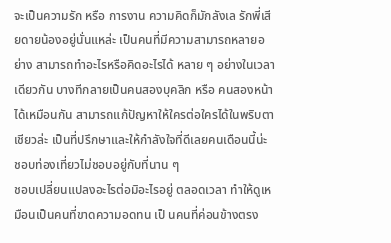จะเป็นความรัก หรือ การงาน ความคิดก็มักลังเล รักพี่เสียดายน้องอยู่นั่นแหล่ะ เป็นคนที่มีความสามารถหลายอย่าง สามารถทำอะไรหรือคิดอะไรได้ หลาย ๆ อย่างในเวลาเดียวกัน บางทีกลายเป็นคนสองบุคลิก หรือ คนสองหน้าได้เหมือนกัน สามารถแก้ปัญหาให้ใครต่อใครได้ในพริบตาเชียวล่ะ เป็นที่ปรึกษาและให้กำลังใจที่ดีเลยคนเดือนนี้น่ะ ชอบท่องเที่ยวไม่ชอบอยู่กับที่นาน ๆ
ชอบเปลี่ยนแปลงอะไรต่อมิอะไรอยู่ ตลอดเวลา ทำให้ดูเหมือนเป็นคนที่ขาดความอดทน เป็ นคนที่ค่อนข้างตรง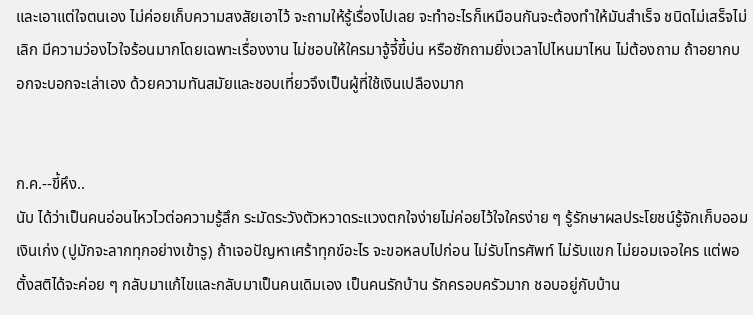และเอาแต่ใจตนเอง ไม่ค่อยเก็บความสงสัยเอาไว้ จะถามให้รู้เรื่องไปเลย จะทำอะไรก็เหมือนกันจะต้องทำให้มันสำเร็จ ชนิดไม่เสร็จไม่เลิก มีความว่องไวใจร้อนมากโดยเฉพาะเรื่องงาน ไม่ชอบให้ใครมาจู้จี้ขี้บ่น หรือซักถามยิ่งเวลาไปไหนมาไหน ไม่ต้องถาม ถ้าอยากบอกจะบอกจะเล่าเอง ด้วยความทันสมัยและชอบเที่ยวจึงเป็นผู้ที่ใช้เงินเปลืองมาก


ก.ค.--ขี้หึง..
นับ ได้ว่าเป็นคนอ่อนไหวไวต่อความรู้สึก ระมัดระวังตัวหวาดระแวงตกใจง่ายไม่ค่อยไว้ใจใครง่าย ๆ รู้รักษาผลประโยชน์รู้จักเก็บออมเงินเก่ง (ปูมักจะลากทุกอย่างเข้ารู) ถ้าเจอปัญหาเศร้าทุกข์อะไร จะขอหลบไปก่อน ไม่รับโทรศัพท์ ไม่รับแขก ไม่ยอมเจอใคร แต่พอตั้งสติได้จะค่อย ๆ กลับมาแก้ไขและกลับมาเป็นคนเดิมเอง เป็นคนรักบ้าน รักครอบครัวมาก ชอบอยู่กับบ้าน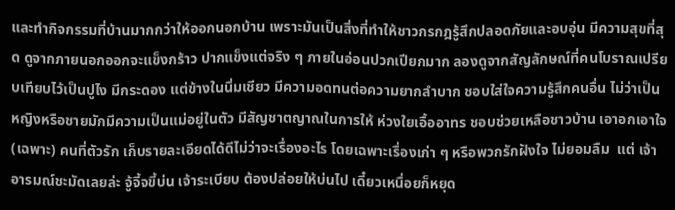และทำกิจกรรมที่บ้านมากกว่าให้ออกนอกบ้าน เพราะมันเป็นสิ่งที่ทำให้ชาวกรกฎรู้สึกปลอดภัยและอบอุ่น มีความสุขที่สุด ดูจากภายนอกออกจะแข็งกร้าว ปากแข็งแต่จริง ๆ ภายในอ่อนปวกเปียกมาก ลองดูจากสัญลักษณ์ที่คนโบราณเปรียบเทียบไว้เป็นปูไง มีกระดอง แต่ข้างในนิ่มเชียว มีความอดทนต่อความยากลำบาก ชอบใส่ใจความรู้สึกคนอื่น ไม่ว่าเป็นหญิงหรือชายมักมีความเป็นแม่อยู่ในตัว มีสัญชาตญาณในการให้ ห่วงใยเอื้ออาทร ชอบช่วยเหลือชาวบ้าน เอาอกเอาใจ (เฉพาะ) คนที่ตัวรัก เก็บรายละเอียดได้ดีไม่ว่าจะเรื่องอะไร โดยเฉพาะเรื่องเก่า ๆ หรือพวกรักฝังใจ ไม่ยอมลืม  แต่ เจ้าอารมณ์ชะมัดเลยล่ะ จู้จี้จขี้บ่น เจ้าระเบียบ ต้องปล่อยให้บ่นไป เดี๋ยวเหนื่อยก็หยุด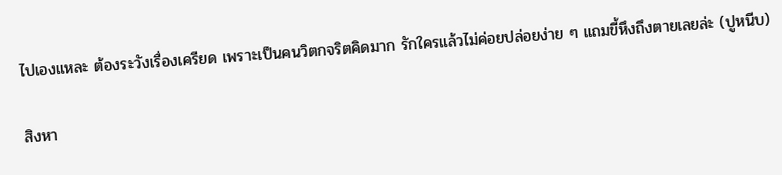ไปเองแหละ ต้องระวังเรื่องเครียด เพราะเป็นคนวิตกจริตคิดมาก รักใครแล้วไม่ค่อยปล่อยง่าย ๆ แถมขี้หึงถึงตายเลยล่ะ (ปูหนีบ)

สิงหา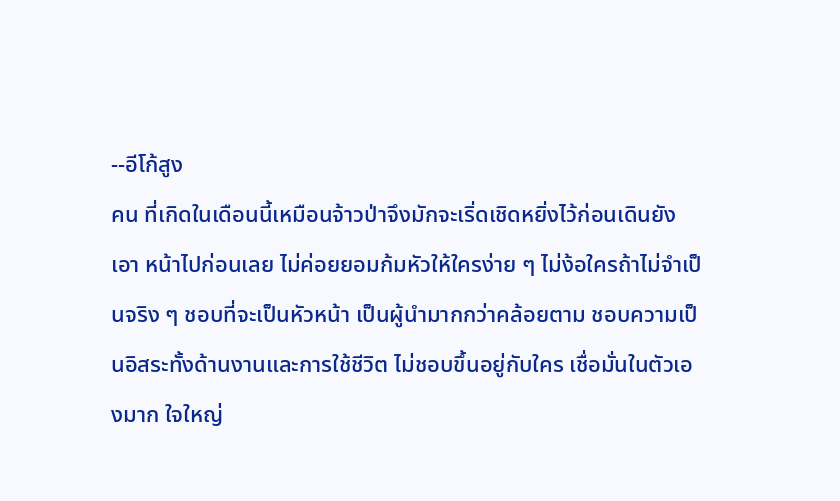--อีโก้สูง
คน ที่เกิดในเดือนนี้เหมือนจ้าวป่าจึงมักจะเริ่ดเชิดหยิ่งไว้ก่อนเดินยังเอา หน้าไปก่อนเลย ไม่ค่อยยอมก้มหัวให้ใครง่าย ๆ ไม่ง้อใครถ้าไม่จำเป็นจริง ๆ ชอบที่จะเป็นหัวหน้า เป็นผู้นำมากกว่าคล้อยตาม ชอบความเป็นอิสระทั้งด้านงานและการใช้ชีวิต ไม่ชอบขึ้นอยู่กับใคร เชื่อมั่นในตัวเองมาก ใจใหญ่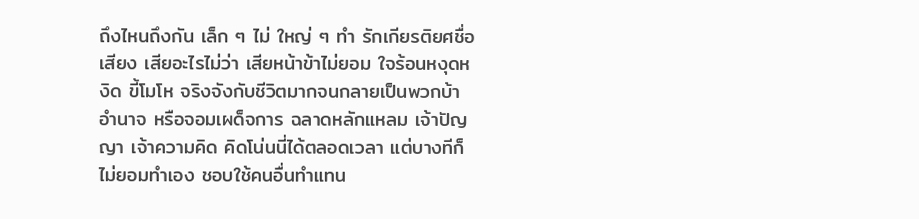ถึงไหนถึงกัน เล็ก ๆ ไม่ ใหญ่ ๆ ทำ รักเกียรติยศชื่อเสียง เสียอะไรไม่ว่า เสียหน้าข้าไม่ยอม ใจร้อนหงุดหงิด ขี้โมโห จริงจังกับชีวิตมากจนกลายเป็นพวกบ้าอำนาจ หรือจอมเผด็จการ ฉลาดหลักแหลม เจ้าปัญญา เจ้าความคิด คิดโน่นนี่ได้ตลอดเวลา แต่บางทีก็ไม่ยอมทำเอง ชอบใช้คนอื่นทำแทน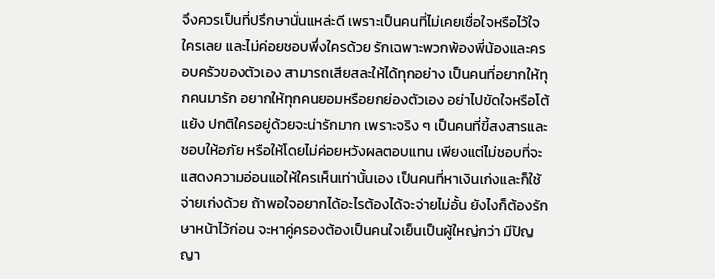จึงควรเป็นที่ปรึกษานั่นแหล่ะดี เพราะเป็นคนที่ไม่เคยเชื่อใจหรือไว้ใจใครเลย และไม่ค่อยชอบพึ่งใครด้วย รักเฉพาะพวกพ้องพี่น้องและครอบครัวของตัวเอง สามารถเสียสละให้ได้ทุกอย่าง เป็นคนที่อยากให้ทุกคนมารัก อยากให้ทุกคนยอมหรือยกย่องตัวเอง อย่าไปขัดใจหรือโต้แย้ง ปกติใครอยู่ด้วยจะน่ารักมาก เพราะจริง ๆ เป็นคนที่ขี้สงสารและชอบให้อภัย หรือให้โดยไม่ค่อยหวังผลตอบแทน เพียงแต่ไม่ชอบที่จะแสดงความอ่อนแอให้ใครเห็นเท่านั้นเอง เป็นคนที่หาเงินเก่งและก็ใช้จ่ายเก่งด้วย ถ้าพอใจอยากได้อะไรต้องได้จะจ่ายไม่อั้น ยังไงก็ต้องรักษาหน้าไว้ก่อน จะหาคู่ครองต้องเป็นคนใจเย็นเป็นผู้ใหญ่กว่า มีปัญญา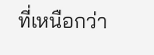ที่เหนือกว่า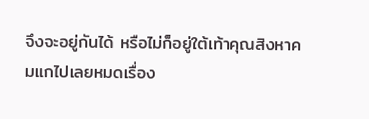จึงจะอยู่กันได้ หรือไม่ก็อยู่ใต้เท้าคุณสิงหาคมแกไปเลยหมดเรื่อง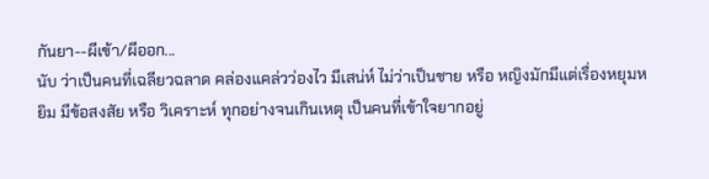กันยา--ผีเข้า/ผีออก...
นับ ว่าเป็นคนที่เฉลียวฉลาด คล่องแคล่วว่องไว มีเสน่ห์ ไม่ว่าเป็นชาย หรือ หญิงมักมีแต่เรื่องหยุมหยิม มีข้อสงสัย หรือ วิเคราะห์ ทุกอย่างจนเกินเหตุ เป็นคนที่เข้าใจยากอยู่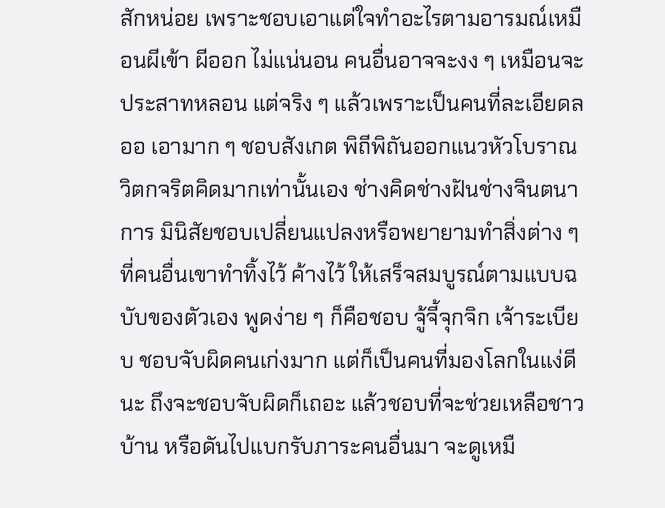สักหน่อย เพราะชอบเอาแต่ใจทำอะไรตามอารมณ์เหมือนผีเข้า ผีออก ไม่แน่นอน คนอื่นอาจจะงง ๆ เหมือนจะประสาทหลอน แต่จริง ๆ แล้วเพราะเป็นคนที่ละเอียดลออ เอามาก ๆ ชอบสังเกต พิถีพิถันออกแนวหัวโบราณ วิตกจริตคิดมากเท่านั้นเอง ช่างคิดช่างฝันช่างจินตนาการ มินิสัยชอบเปลี่ยนแปลงหรือพยายามทำสิ่งต่าง ๆ ที่คนอื่นเขาทำทิ้งไว้ ค้างไว้ ให้เสร็จสมบูรณ์ตามแบบฉบับของตัวเอง พูดง่าย ๆ ก็คือชอบ จู้จี้จุกจิก เจ้าระเบียบ ชอบจับผิดคนเก่งมาก แต่ก็เป็นคนที่มองโลกในแง่ดีนะ ถึงจะชอบจับผิดก็เถอะ แล้วชอบที่จะช่วยเหลือชาวบ้าน หรือดันไปแบกรับภาระคนอื่นมา จะดูเหมื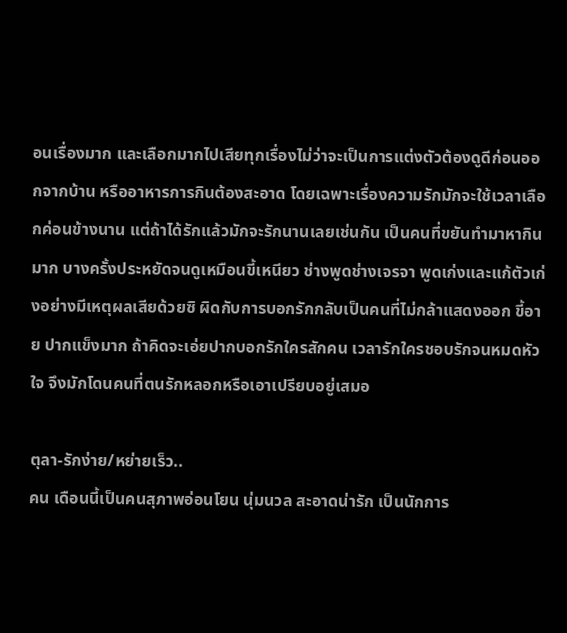อนเรื่องมาก และเลือกมากไปเสียทุกเรื่องไม่ว่าจะเป็นการแต่งตัวต้องดูดีก่อนออกจากบ้าน หรืออาหารการกินต้องสะอาด โดยเฉพาะเรื่องความรักมักจะใช้เวลาเลือกค่อนข้างนาน แต่ถ้าได้รักแล้วมักจะรักนานเลยเช่นกัน เป็นคนที่ขยันทำมาหากินมาก บางครั้งประหยัดจนดูเหมือนขี้เหนียว ช่างพูดช่างเจรจา พูดเก่งและแก้ตัวเก่งอย่างมีเหตุผลเสียด้วยซิ ผิดกับการบอกรักกลับเป็นคนที่ไม่กล้าแสดงออก ขี้อาย ปากแข็งมาก ถ้าคิดจะเอ่ยปากบอกรักใครสักคน เวลารักใครชอบรักจนหมดหัวใจ จึงมักโดนคนที่ตนรักหลอกหรือเอาเปรียบอยู่เสมอ

ตุลา-รักง่าย/หย่ายเร็ว..
คน เดือนนี้เป็นคนสุภาพอ่อนโยน นุ่มนวล สะอาดน่ารัก เป็นนักการ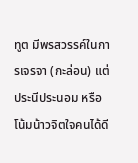ทูต มีพรสวรรค์ในการเจรจา (กะล่อน) แต่ประนีประนอม หรือ โน้มน้าวจิตใจคนได้ดี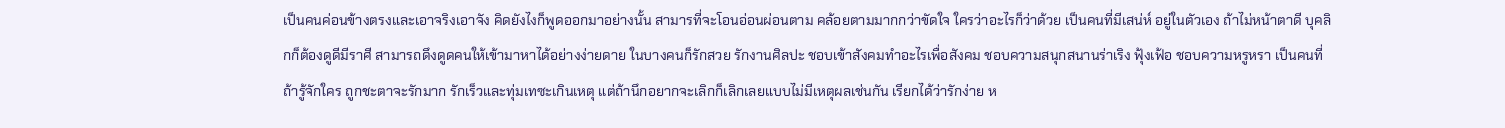เป็นคนค่อนข้างตรงและเอาจริงเอาจัง คิดยังไงก็พูดออกมาอย่างนั้น สามารที่จะโอนอ่อนผ่อนตาม คล้อยตามมากกว่าขัดใจ ใครว่าอะไรก็ว่าด้วย เป็นคนที่มีเสน่ห์ อยู่ในตัวเอง ถ้าไม่หน้าตาดี บุคลิกก็ต้องดูดีมีราศี สามารถดึงดูดคนให้เข้ามาหาได้อย่างง่ายดาย ในบางคนก็รักสวย รักงานศิลปะ ชอบเข้าสังคมทำอะไรเพื่อสังคม ชอบความสนุกสนานร่าเริง ฟุ้งเฟ้อ ชอบความหรูหรา เป็นคนที่ถ้ารู้จักใคร ถูกชะตาจะรักมาก รักเร็วและทุ่มเทซะเกินเหตุ แต่ถ้านึกอยากจะเลิกก็เลิกเลยแบบไม่มีเหตุผลเช่นกัน เรียกได้ว่ารักง่าย ห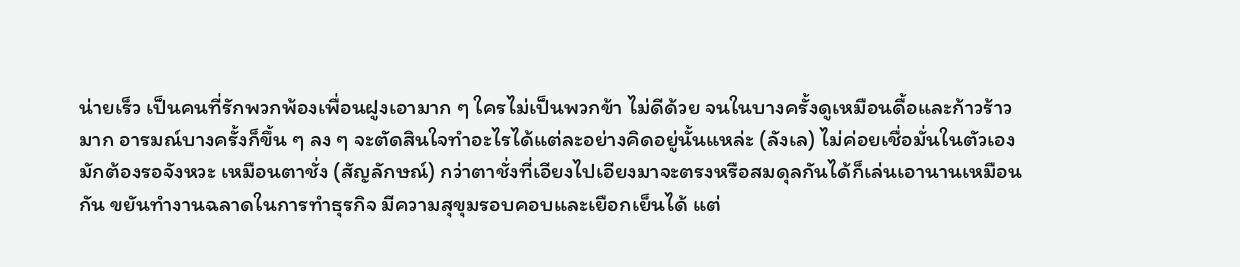น่ายเร็ว เป็นคนที่รักพวกพ้องเพื่อนฝูงเอามาก ๆ ใครไม่เป็นพวกข้า ไม่ดีด้วย จนในบางครั้งดูเหมือนดื้อและก้าวร้าวมาก อารมณ์บางครั้งก็ขึ้น ๆ ลง ๆ จะตัดสินใจทำอะไรได้แต่ละอย่างคิดอยู่นั้นแหล่ะ (ลังเล) ไม่ค่อยเชื่อมั่นในตัวเอง มักต้องรอจังหวะ เหมือนตาชั่ง (สัญลักษณ์) กว่าตาชั่งที่เอียงไปเอียงมาจะตรงหรือสมดุลกันได้ก็เล่นเอานานเหมือนกัน ขยันทำงานฉลาดในการทำธุรกิจ มีความสุขุมรอบคอบและเยือกเย็นได้ แต่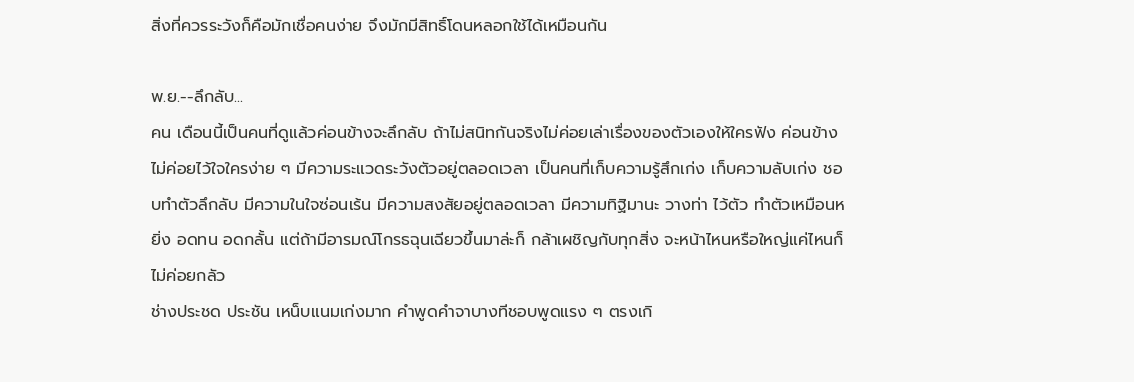สิ่งที่ควรระวังก็คือมักเชื่อคนง่าย จึงมักมีสิทธิ์โดนหลอกใช้ได้เหมือนกัน

พ.ย.--ลึกลับ...
คน เดือนนี้เป็นคนที่ดูแล้วค่อนข้างจะลึกลับ ถ้าไม่สนิทกันจริงไม่ค่อยเล่าเรื่องของตัวเองให้ใครฟัง ค่อนข้างไม่ค่อยไว้ใจใครง่าย ๆ มีความระแวดระวังตัวอยู่ตลอดเวลา เป็นคนที่เก็บความรู้สึกเก่ง เก็บความลับเก่ง ชอบทำตัวลึกลับ มีความในใจซ่อนเร้น มีความสงสัยอยู่ตลอดเวลา มีความทิฐิมานะ วางท่า ไว้ตัว ทำตัวเหมือนหยิ่ง อดทน อดกลั้น แต่ถ้ามีอารมณ์โกรธฉุนเฉียวขึ้นมาล่ะก็ กล้าเผชิญกับทุกสิ่ง จะหน้าไหนหรือใหญ่แค่ไหนก็ไม่ค่อยกลัว
ช่างประชด ประชัน เหน็บแนมเก่งมาก คำพูดคำจาบางทีชอบพูดแรง ๆ ตรงเกิ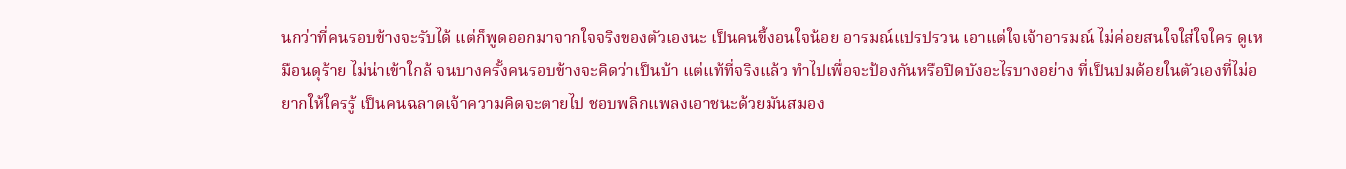นกว่าที่คนรอบข้างจะรับได้ แต่ก็พูดออกมาจากใจจริงของตัวเองนะ เป็นคนขี้งอนใจน้อย อารมณ์แปรปรวน เอาแต่ใจเจ้าอารมณ์ ไม่ค่อยสนใจใส่ใจใคร ดูเหมือนดุร้าย ไม่น่าเข้าใกล้ จนบางครั้งคนรอบข้างจะคิดว่าเป็นบ้า แต่แท้ที่จริงแล้ว ทำไปเพื่อจะป้องกันหรือปิดบังอะไรบางอย่าง ที่เป็นปมด้อยในตัวเองที่ไม่อยากให้ใครรู้ เป็นคนฉลาดเจ้าความคิดจะตายไป ชอบพลิกแพลงเอาชนะด้วยมันสมอง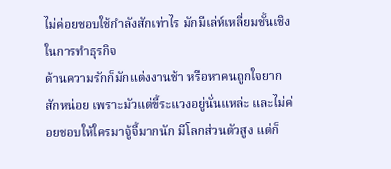ไม่ค่อยชอบใช้กำลังสักเท่าไร มักมีเล่ห์เหลี่ยมชั้นเชิงในการทำธุรกิจ
ด้านความรักก็มักแต่งงานช้า หรือหาคนถูกใจยากสักหน่อย เพราะมัวแต่ขี้ระแวงอยู่นั่นแหล่ะ และไม่ค่อยชอบให้ใครมาจู้จี้มากนัก มีโลกส่วนตัวสูง แต่ก็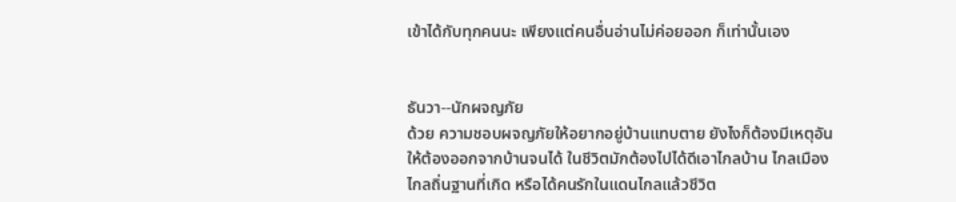เข้าได้กับทุกคนนะ เพียงแต่คนอื่นอ่านไม่ค่อยออก ก็เท่านั้นเอง


ธันวา--นักผจญภัย
ด้วย ความชอบผจญภัยให้อยากอยู่บ้านแทบตาย ยังไงก็ต้องมีเหตุอันให้ต้องออกจากบ้านจนได้ ในชีวิตมักต้องไปได้ดีเอาไกลบ้าน ไกลเมือง ไกลถิ่นฐานที่เกิด หรือได้คนรักในแดนไกลแล้วชีวิต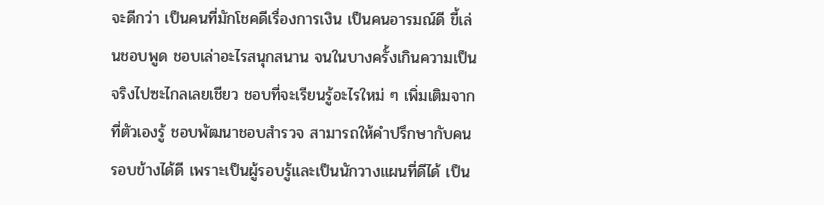จะดีกว่า เป็นคนที่มักโชคดีเรื่องการเงิน เป็นคนอารมณ์ดี ขี้เล่นชอบพูด ชอบเล่าอะไรสนุกสนาน จนในบางครั้งเกินความเป็นจริงไปซะไกลเลยเชียว ชอบที่จะเรียนรู้อะไรใหม่ ๆ เพิ่มเติมจากที่ตัวเองรู้ ชอบพัฒนาชอบสำรวจ สามารถให้คำปรึกษากับคนรอบข้างได้ดี เพราะเป็นผู้รอบรู้และเป็นนักวางแผนที่ดีได้ เป็น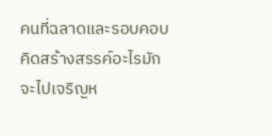คนที่ฉลาดและรอบคอบ คิดสร้างสรรค์อะไรมักจะไปเจริญห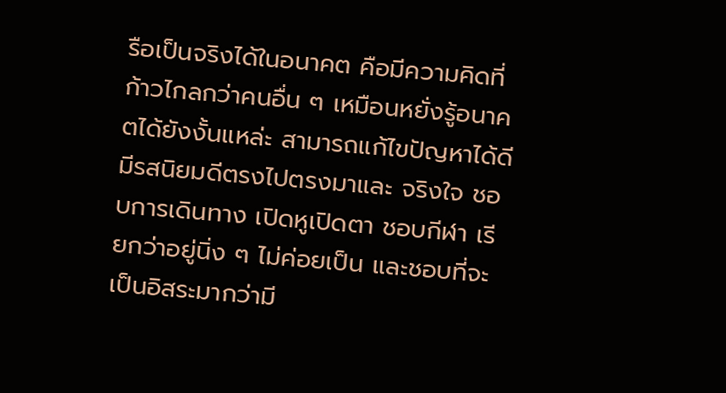รือเป็นจริงได้ในอนาคต คือมีความคิดที่ก้าวไกลกว่าคนอื่น ๆ เหมือนหยั่งรู้อนาคตได้ยังงั้นแหล่ะ สามารถแก้ไขปัญหาได้ดี มีรสนิยมดีตรงไปตรงมาและ จริงใจ ชอบการเดินทาง เปิดหูเปิดตา ชอบกีฬา เรียกว่าอยู่นิ่ง ๆ ไม่ค่อยเป็น และชอบที่จะเป็นอิสระมากว่ามี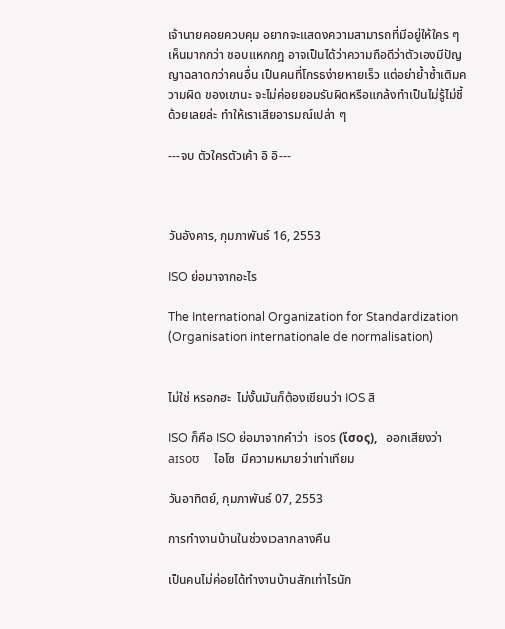เจ้านายคอยควบคุม อยากจะแสดงความสามารถที่มีอยู่ให้ใคร ๆ เห็นมากกว่า ชอบแหกกฎ อาจเป็นได้ว่าความถือดีว่าตัวเองมีปัญญาฉลาดกว่าคนอื่น เป็นคนที่โกรธง่ายหายเร็ว แต่อย่าย้ำซ้ำเติมความผิด ของเขานะ จะไม่ค่อยยอมรับผิดหรือแกล้งทำเป็นไม่รู้ไม่ชี้ด้วยเลยล่ะ ทำให้เราเสียอารมณ์เปล่า ๆ

---จบ ตัวใครตัวเค้า อิ อิ---



วันอังคาร, กุมภาพันธ์ 16, 2553

ISO ย่อมาจากอะไร

The International Organization for Standardization (Organisation internationale de normalisation)


ไม่ใช่ หรอกฮะ  ไม่งั้นมันก็ต้องเขียนว่า IOS สิ

ISO ก็คือ ISO ย่อมาจากคำว่า  isos (ἴσος),   ออกเสียงว่า aɪsoʊ     ไอโซ  มีความหมายว่าเท่าเทียม

วันอาทิตย์, กุมภาพันธ์ 07, 2553

การทำงานบ้านในช่วงเวลากลางคืน

เป็นคนไม่ค่อยได้ทำงานบ้านสักเท่าไรนัก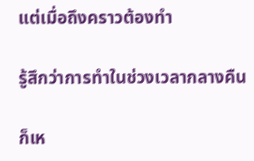แต่เมื่อถึงคราวต้องทำ

รู้สึกว่าการทำในช่วงเวลากลางคืน

ก็เห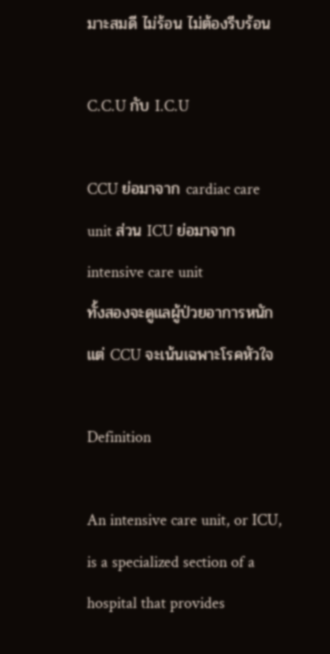มาะสมดี ไม่ร้อน ไม่ต้องรีบร้อน

C.C.U กับ I.C.U

CCU ย่อมาจาก cardiac care unit ส่วน ICU ย่อมาจาก intensive care unit
ทั้งสองจะดูแลผู้ป่วยอาการหนัก แต่ CCU จะเน้นเฉพาะโรคหัวใจ

Definition

An intensive care unit, or ICU, is a specialized section of a hospital that provides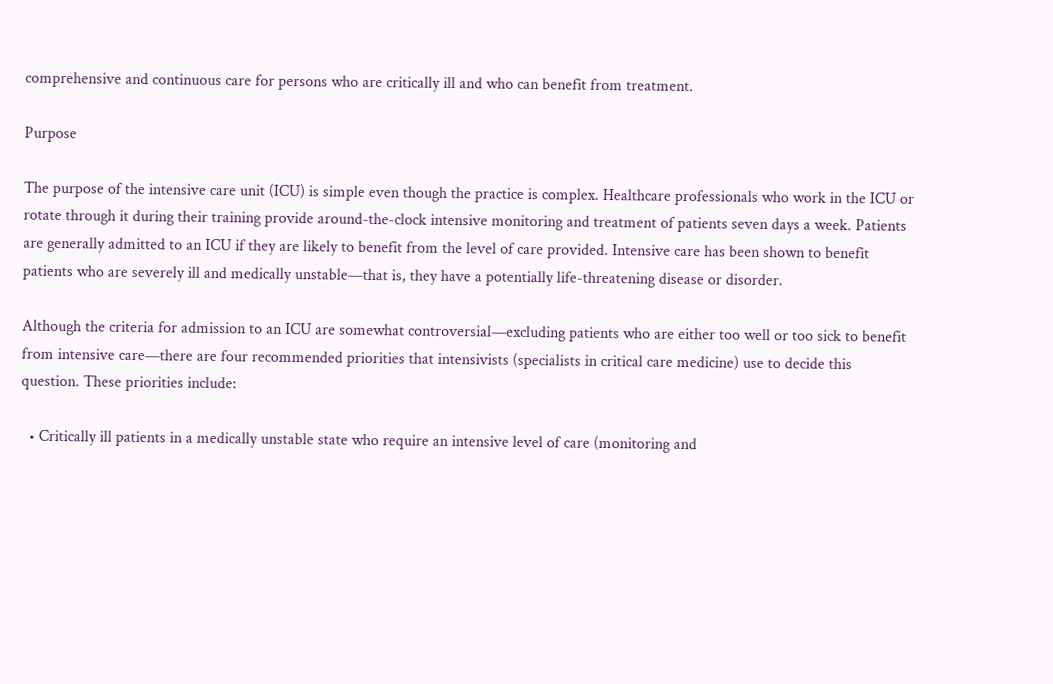comprehensive and continuous care for persons who are critically ill and who can benefit from treatment.

Purpose

The purpose of the intensive care unit (ICU) is simple even though the practice is complex. Healthcare professionals who work in the ICU or rotate through it during their training provide around-the-clock intensive monitoring and treatment of patients seven days a week. Patients are generally admitted to an ICU if they are likely to benefit from the level of care provided. Intensive care has been shown to benefit patients who are severely ill and medically unstable—that is, they have a potentially life-threatening disease or disorder.

Although the criteria for admission to an ICU are somewhat controversial—excluding patients who are either too well or too sick to benefit from intensive care—there are four recommended priorities that intensivists (specialists in critical care medicine) use to decide this question. These priorities include:

  • Critically ill patients in a medically unstable state who require an intensive level of care (monitoring and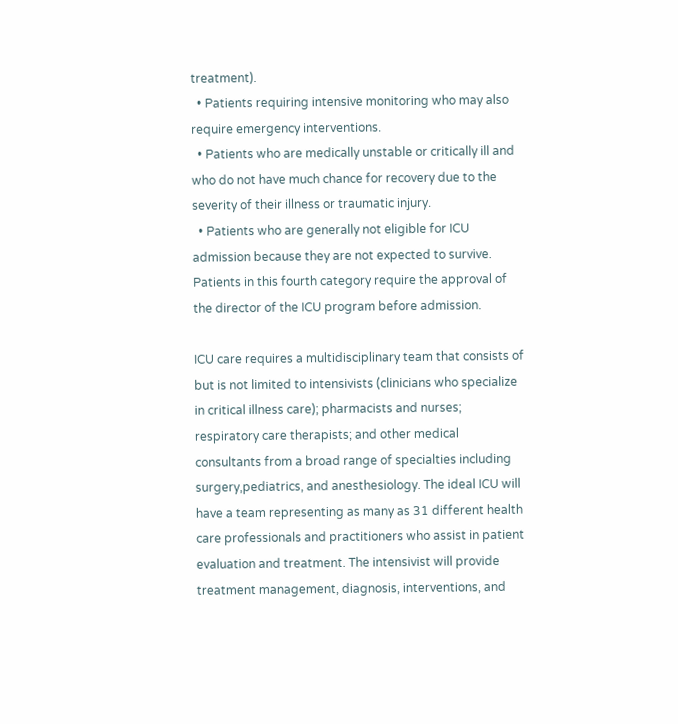treatment).
  • Patients requiring intensive monitoring who may also require emergency interventions.
  • Patients who are medically unstable or critically ill and who do not have much chance for recovery due to the severity of their illness or traumatic injury.
  • Patients who are generally not eligible for ICU admission because they are not expected to survive. Patients in this fourth category require the approval of the director of the ICU program before admission.

ICU care requires a multidisciplinary team that consists of but is not limited to intensivists (clinicians who specialize in critical illness care); pharmacists and nurses; respiratory care therapists; and other medical consultants from a broad range of specialties including surgery,pediatrics, and anesthesiology. The ideal ICU will have a team representing as many as 31 different health care professionals and practitioners who assist in patient evaluation and treatment. The intensivist will provide treatment management, diagnosis, interventions, and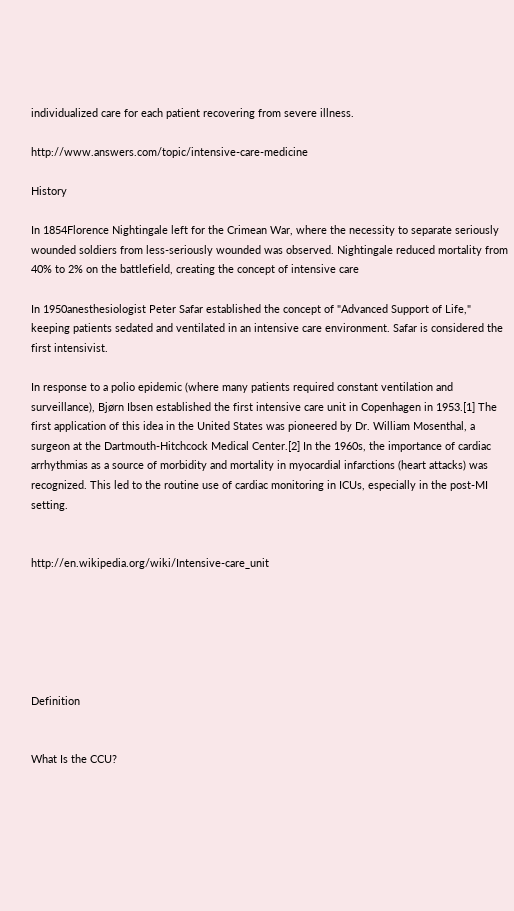individualized care for each patient recovering from severe illness.

http://www.answers.com/topic/intensive-care-medicine

History

In 1854Florence Nightingale left for the Crimean War, where the necessity to separate seriously wounded soldiers from less-seriously wounded was observed. Nightingale reduced mortality from 40% to 2% on the battlefield, creating the concept of intensive care

In 1950anesthesiologist Peter Safar established the concept of "Advanced Support of Life," keeping patients sedated and ventilated in an intensive care environment. Safar is considered the first intensivist.

In response to a polio epidemic (where many patients required constant ventilation and surveillance), Bjørn Ibsen established the first intensive care unit in Copenhagen in 1953.[1] The first application of this idea in the United States was pioneered by Dr. William Mosenthal, a surgeon at the Dartmouth-Hitchcock Medical Center.[2] In the 1960s, the importance of cardiac arrhythmias as a source of morbidity and mortality in myocardial infarctions (heart attacks) was recognized. This led to the routine use of cardiac monitoring in ICUs, especially in the post-MI setting.


http://en.wikipedia.org/wiki/Intensive-care_unit






Definition


What Is the CCU?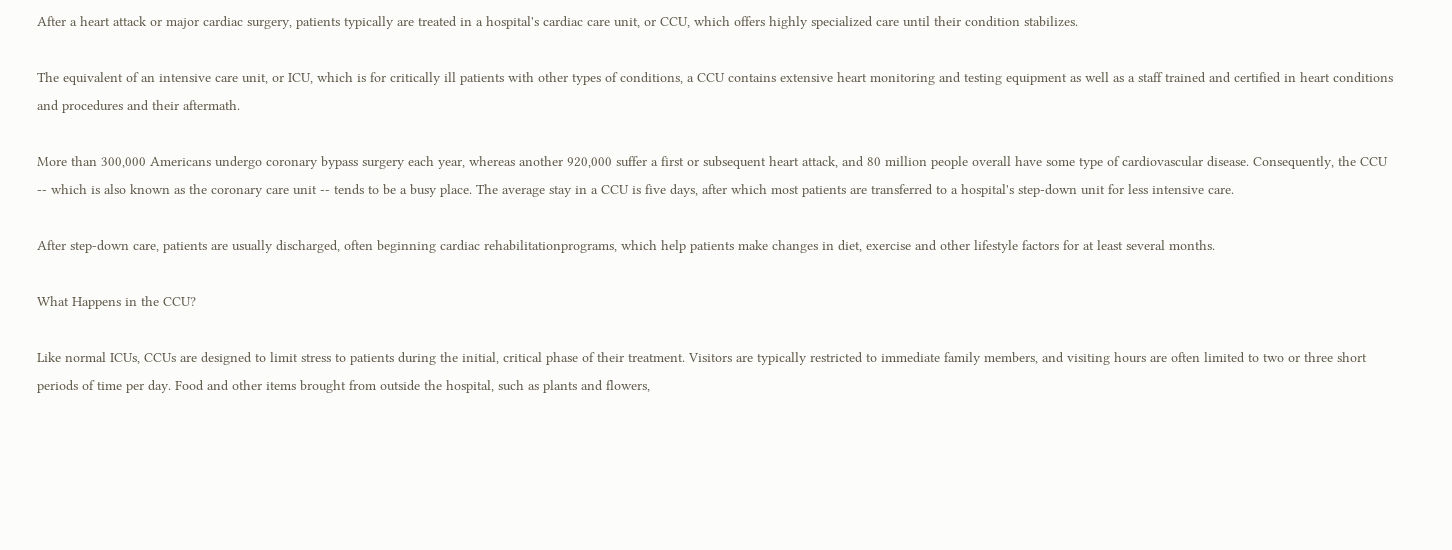After a heart attack or major cardiac surgery, patients typically are treated in a hospital's cardiac care unit, or CCU, which offers highly specialized care until their condition stabilizes.

The equivalent of an intensive care unit, or ICU, which is for critically ill patients with other types of conditions, a CCU contains extensive heart monitoring and testing equipment as well as a staff trained and certified in heart conditions and procedures and their aftermath.

More than 300,000 Americans undergo coronary bypass surgery each year, whereas another 920,000 suffer a first or subsequent heart attack, and 80 million people overall have some type of cardiovascular disease. Consequently, the CCU -- which is also known as the coronary care unit -- tends to be a busy place. The average stay in a CCU is five days, after which most patients are transferred to a hospital's step-down unit for less intensive care.

After step-down care, patients are usually discharged, often beginning cardiac rehabilitationprograms, which help patients make changes in diet, exercise and other lifestyle factors for at least several months.

What Happens in the CCU?

Like normal ICUs, CCUs are designed to limit stress to patients during the initial, critical phase of their treatment. Visitors are typically restricted to immediate family members, and visiting hours are often limited to two or three short periods of time per day. Food and other items brought from outside the hospital, such as plants and flowers,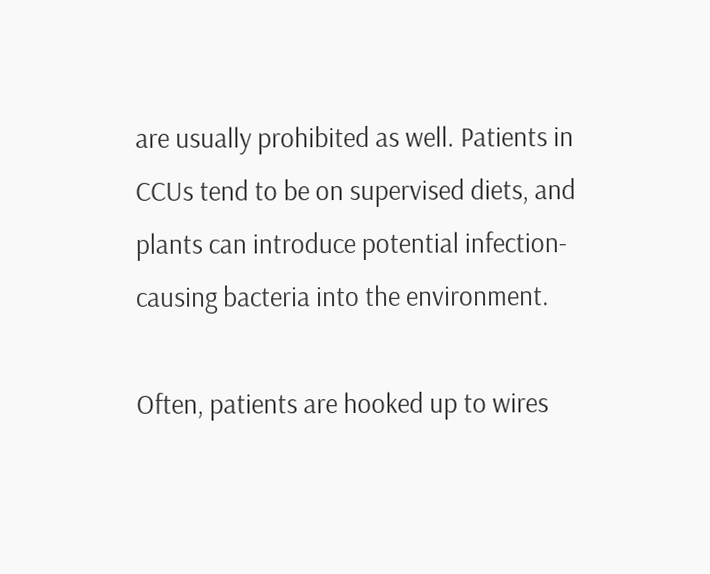are usually prohibited as well. Patients in CCUs tend to be on supervised diets, and plants can introduce potential infection-causing bacteria into the environment.

Often, patients are hooked up to wires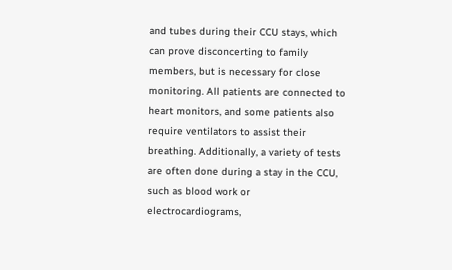and tubes during their CCU stays, which can prove disconcerting to family members, but is necessary for close monitoring. All patients are connected to heart monitors, and some patients also require ventilators to assist their breathing. Additionally, a variety of tests are often done during a stay in the CCU, such as blood work or electrocardiograms,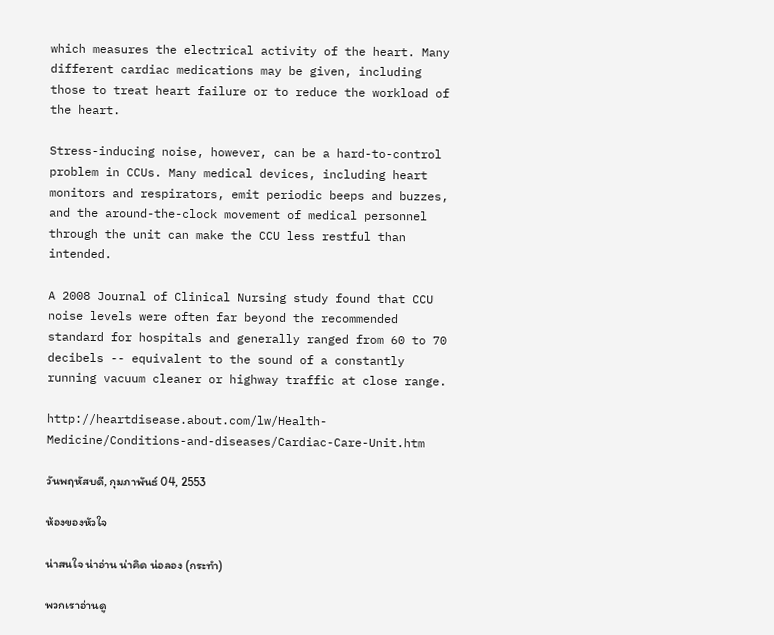which measures the electrical activity of the heart. Many different cardiac medications may be given, including those to treat heart failure or to reduce the workload of the heart.

Stress-inducing noise, however, can be a hard-to-control problem in CCUs. Many medical devices, including heart monitors and respirators, emit periodic beeps and buzzes, and the around-the-clock movement of medical personnel through the unit can make the CCU less restful than intended.

A 2008 Journal of Clinical Nursing study found that CCU noise levels were often far beyond the recommended standard for hospitals and generally ranged from 60 to 70 decibels -- equivalent to the sound of a constantly running vacuum cleaner or highway traffic at close range.

http://heartdisease.about.com/lw/Health-Medicine/Conditions-and-diseases/Cardiac-Care-Unit.htm

วันพฤหัสบดี, กุมภาพันธ์ 04, 2553

ห้องของหัวใจ

น่าสนใจ น่าอ่าน น่าคิด น่อลอง (กระทำ)

พวกเราอ่านดู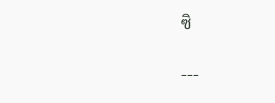ซิ

---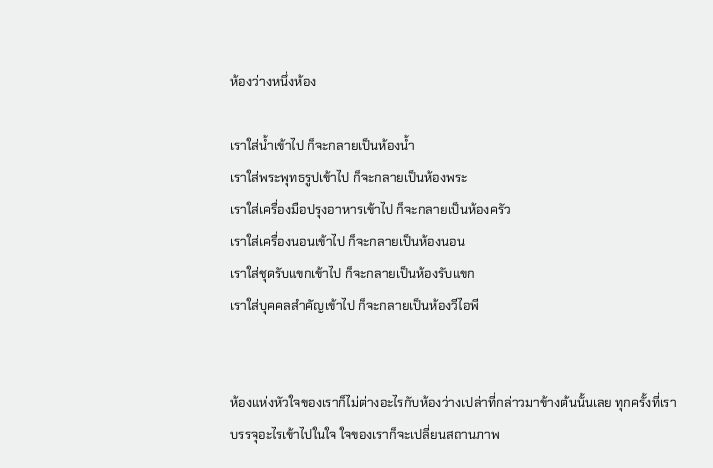ห้องว่างหนึ่งห้อง

เราใส่น้ำเข้าไป ก็จะกลายเป็นห้องน้ำ
เราใส่พระพุทธรูปเข้าไป ก็จะกลายเป็นห้องพระ
เราใส่เครื่องมือปรุงอาหารเข้าไป ก็จะกลายเป็นห้องครัว
เราใส่เครื่องนอนเข้าไป ก็จะกลายเป็นห้องนอน
เราใส่ชุดรับแขกเข้าไป ก็จะกลายเป็นห้องรับแขก
เราใส่บุคคลสำคัญเข้าไป ก็จะกลายเป็นห้องวีไอพี


ห้องแห่งหัวใจของเราก็ไม่ต่างอะไรกับห้องว่างเปล่าที่กล่าวมาข้างต้นนั้นเลย ทุกครั้งที่เราบรรจุอะไรเข้าไปในใจ ใจของเราก็จะเปลี่ยนสถานภาพ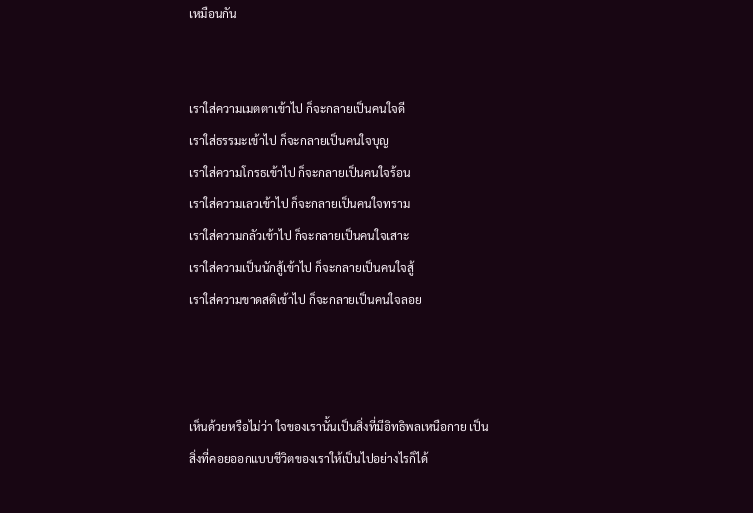เหมือนกัน


เราใส่ความเมตตาเข้าไป ก็จะกลายเป็นคนใจดี
เราใส่ธรรมะเข้าไป ก็จะกลายเป็นคนใจบุญ
เราใส่ความโกรธเข้าไป ก็จะกลายเป็นคนใจร้อน
เราใส่ความเลวเข้าไป ก็จะกลายเป็นคนใจทราม
เราใส่ความกลัวเข้าไป ก็จะกลายเป็นคนใจเสาะ
เราใส่ความเป็นนักสู้เข้าไป ก็จะกลายเป็นคนใจสู้
เราใส่ความขาดสติเข้าไป ก็จะกลายเป็นคนใจลอย



เห็นด้วยหรือไม่ว่า ใจของเรานั้นเป็นสิ่งที่มีอิทธิพลเหนือกาย เป็นสิ่งที่คอยออกแบบชีวิตของเราให้เป็นไปอย่างไรก็ได้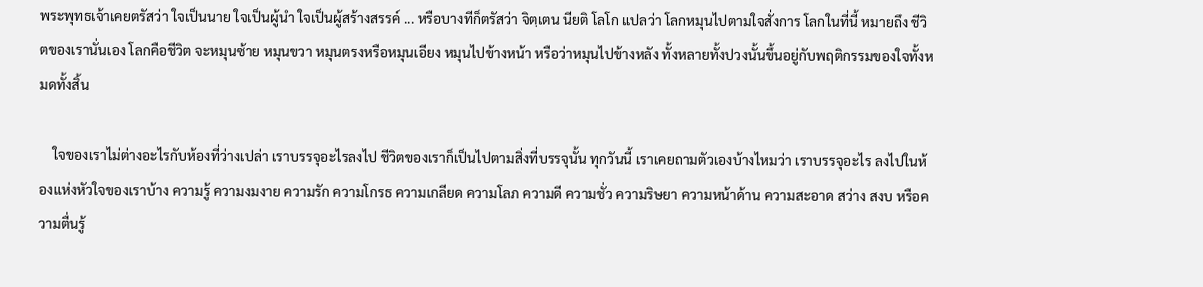พระพุทธเจ้าเคยตรัสว่า ใจเป็นนาย ใจเป็นผู้นำ ใจเป็นผู้สร้างสรรค์ ... หรือบางทีก็ตรัสว่า จิตฺเตน นียติ โลโก แปลว่า โลกหมุนไปตามใจสั่งการ โลกในที่นี้ หมายถึง ชีวิตของเรานั่นเอง โลกคือชีวิต จะหมุนซ้าย หมุนขวา หมุนตรงหรือหมุนเอียง หมุนไปข้างหน้า หรือว่าหมุนไปข้างหลัง ทั้งหลายทั้งปวงนั้นขึ้นอยู่กับพฤติกรรมของใจทั้งหมดทั้งสิ้น

    ใจของเราไม่ต่างอะไรกับห้องที่ว่างเปล่า เราบรรจุอะไรลงไป ชีวิตของเราก็เป็นไปตามสิ่งที่บรรจุนั้น ทุกวันนี้ เราเคยถามตัวเองบ้างไหมว่า เราบรรจุอะไร ลงไปในห้องแห่งหัวใจของเราบ้าง ความรู้ ความงมงาย ความรัก ความโกรธ ความเกลียด ความโลภ ความดี ความชั่ว ความริษยา ความหน้าด้าน ความสะอาด สว่าง สงบ หรือความตื่นรู้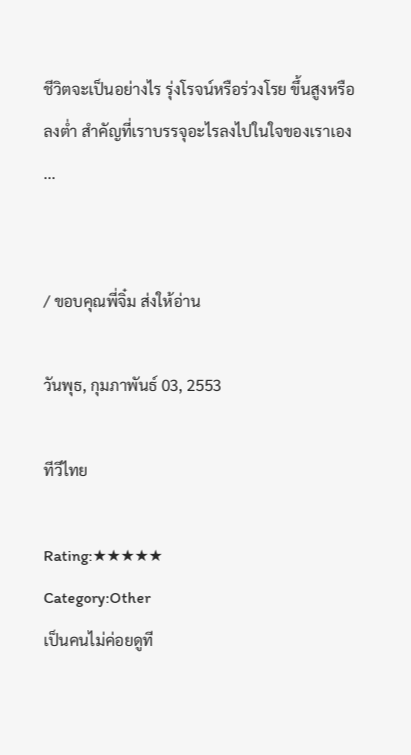ชีวิตจะเป็นอย่างไร รุ่งโรจน์หรือร่วงโรย ขึ้นสูงหรือลงต่ำ สำคัญที่เราบรรจุอะไรลงไปในใจของเราเอง ...


/ ขอบคุณพี่จิ๋ม ส่งให้อ่าน

วันพุธ, กุมภาพันธ์ 03, 2553

ทีวีไทย

Rating:★★★★★
Category:Other
เป็นคนไม่ค่อยดูที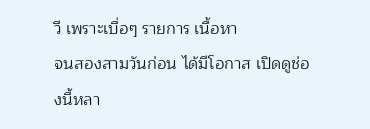วี เพราะเบื่อๆ รายการ เนื้อหา
จนสองสามวันก่อน ได้มีโอกาส เปิดดูช่องนี้หลา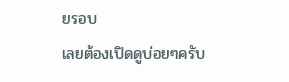ยรอบ
เลยต้องเปิดดูบ่อยๆครับ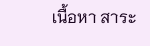เนื้อหา สาระ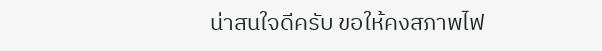น่าสนใจดีครับ ขอให้คงสภาพไฟ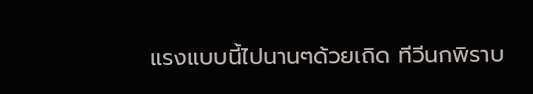แรงแบบนี้ไปนานๆด้วยเถิด ทีวีนกพิราบ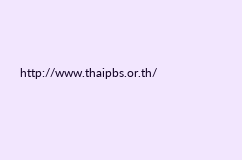http://www.thaipbs.or.th/